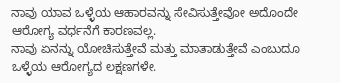ನಾವು ಯಾವ ಒಳ್ಳೆಯ ಆಹಾರವನ್ನು ಸೇವಿಸುತ್ತೇವೋ ಅದೊಂದೇ ಆರೋಗ್ಯ ವರ್ಧನೆಗೆ ಕಾರಣವಲ್ಲ.
ನಾವು ಏನನ್ನು ಯೋಚಿಸುತ್ತೇವೆ ಮತ್ತು ಮಾತಾಡುತ್ತೇವೆ ಎಂಬುದೂ ಒಳ್ಳೆಯ ಆರೋಗ್ಯದ ಲಕ್ಷಣಗಳೇ.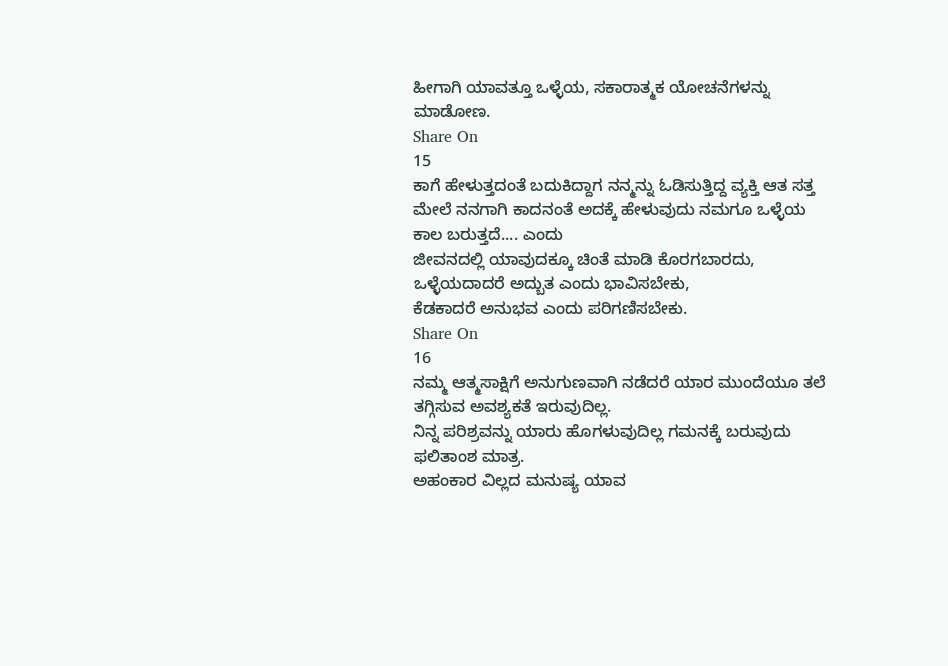ಹೀಗಾಗಿ ಯಾವತ್ತೂ ಒಳ್ಳೆಯ, ಸಕಾರಾತ್ಮಕ ಯೋಚನೆಗಳನ್ನು ಮಾಡೋಣ.
Share On
15
ಕಾಗೆ ಹೇಳುತ್ತದಂತೆ ಬದುಕಿದ್ದಾಗ ನನ್ಮನ್ನು ಓಡಿಸುತ್ತಿದ್ದ ವ್ಯಕ್ತಿ ಆತ ಸತ್ತ ಮೇಲೆ ನನಗಾಗಿ ಕಾದನಂತೆ ಅದಕ್ಕೆ ಹೇಳುವುದು ನಮಗೂ ಒಳ್ಳೆಯ ಕಾಲ ಬರುತ್ತದೆ.... ಎಂದು
ಜೀವನದಲ್ಲಿ ಯಾವುದಕ್ಕೂ ಚಿಂತೆ ಮಾಡಿ ಕೊರಗಬಾರದು,
ಒಳ್ಳೆಯದಾದರೆ ಅದ್ಬುತ ಎಂದು ಭಾವಿಸಬೇಕು,
ಕೆಡಕಾದರೆ ಅನುಭವ ಎಂದು ಪರಿಗಣಿಸಬೇಕು.
Share On
16
ನಮ್ಮ ಆತ್ಮಸಾಕ್ಷಿಗೆ ಅನುಗುಣವಾಗಿ ನಡೆದರೆ ಯಾರ ಮುಂದೆಯೂ ತಲೆ ತಗ್ಗಿಸುವ ಅವಶ್ಯಕತೆ ಇರುವುದಿಲ್ಲ.
ನಿನ್ನ ಪರಿಶ್ರವನ್ನು ಯಾರು ಹೊಗಳುವುದಿಲ್ಲ ಗಮನಕ್ಕೆ ಬರುವುದು ಫಲಿತಾಂಶ ಮಾತ್ರ.
ಅಹಂಕಾರ ವಿಲ್ಲದ ಮನುಷ್ಯ ಯಾವ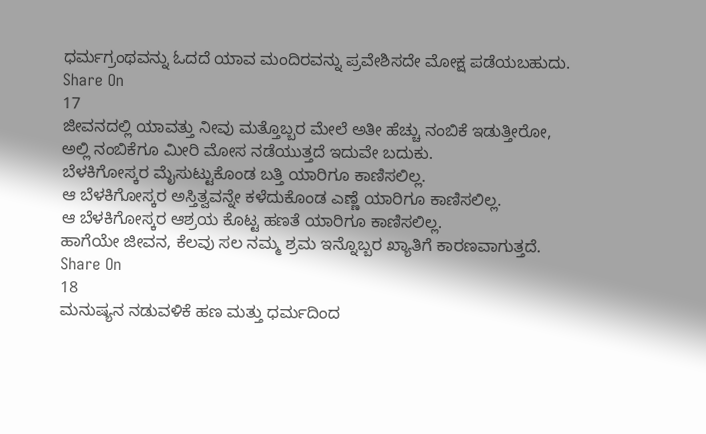ಧರ್ಮಗ್ರಂಥವನ್ನು ಓದದೆ ಯಾವ ಮಂದಿರವನ್ನು ಪ್ರವೇಶಿಸದೇ ಮೋಕ್ಷ ಪಡೆಯಬಹುದು.
Share On
17
ಜೀವನದಲ್ಲಿ ಯಾವತ್ತು ನೀವು ಮತ್ತೊಬ್ಬರ ಮೇಲೆ ಅತೀ ಹೆಚ್ಚು ನಂಬಿಕೆ ಇಡುತ್ತೀರೋ,
ಅಲ್ಲಿ ನಂಬಿಕೆಗೂ ಮೀರಿ ಮೋಸ ನಡೆಯುತ್ತದೆ ಇದುವೇ ಬದುಕು.
ಬೆಳಕಿಗೋಸ್ಕರ ಮೈಸುಟ್ಟುಕೊಂಡ ಬತ್ತಿ ಯಾರಿಗೂ ಕಾಣಿಸಲಿಲ್ಲ.
ಆ ಬೆಳಕಿಗೋಸ್ಕರ ಅಸ್ತಿತ್ವವನ್ನೇ ಕಳೆದುಕೊಂಡ ಎಣ್ಣೆ ಯಾರಿಗೂ ಕಾಣಿಸಲಿಲ್ಲ.
ಆ ಬೆಳಕಿಗೋಸ್ಕರ ಆಶ್ರಯ ಕೊಟ್ಟ ಹಣತೆ ಯಾರಿಗೂ ಕಾಣಿಸಲಿಲ್ಲ.
ಹಾಗೆಯೇ ಜೀವನ, ಕೆಲವು ಸಲ ನಮ್ಮ ಶ್ರಮ ಇನ್ನೊಬ್ಬರ ಖ್ಯಾತಿಗೆ ಕಾರಣವಾಗುತ್ತದೆ.
Share On
18
ಮನುಷ್ಯನ ನಡುವಳಿಕೆ ಹಣ ಮತ್ತು ಧರ್ಮದಿಂದ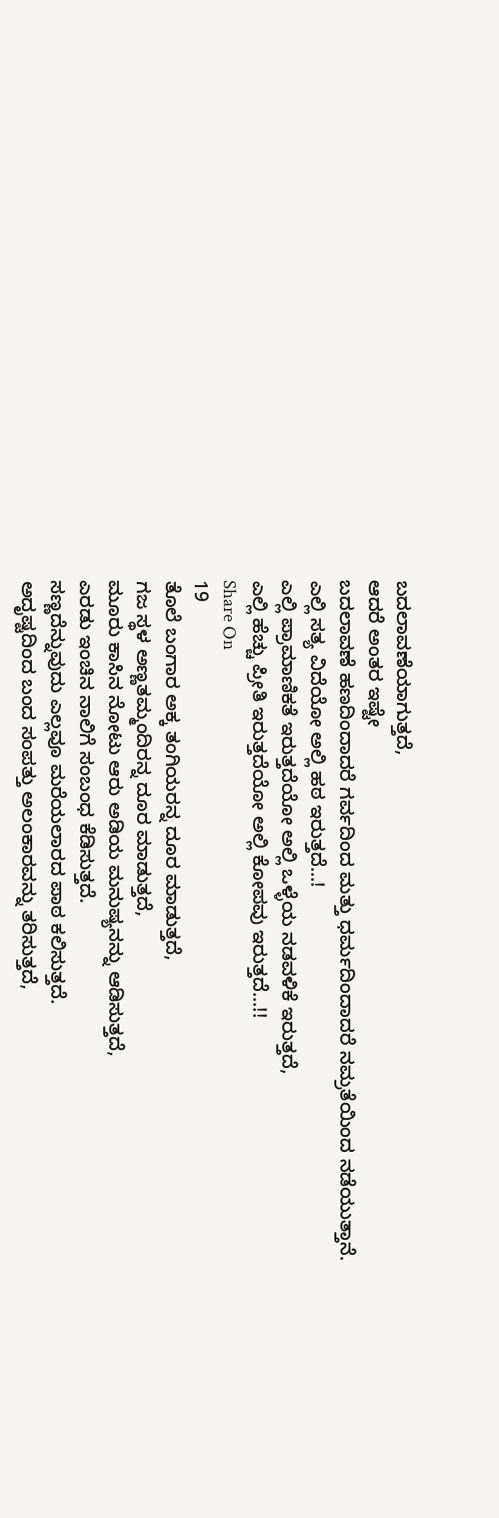ಬದಲಾವಣೆಯಾಗುತ್ತದೆ,
ಆದರೆ ಅಂತರ ಇಷ್ಟೇ
ಬದಲಾವಣೆ ಹಣದಿಂದಾದರೆ ಗರ್ವದಿಂದ ಮತ್ತು ಧರ್ಮದಿಂದಾದರೆ ನಮ್ರತೆಯಿಂದ ನಡೆಯುತ್ತಾನೆ.
ಎಲ್ಲಿ ಸತ್ಯ ವಿದೆಯೋ ಅಲ್ಲಿ ಹಠ ಇರುತ್ತದೆ...!
ಎಲ್ಲಿ ಪ್ರಾಮಾಣಿಕತೆ ಇರುತ್ತದೆಯೋ ಅಲ್ಲಿ ಒಳ್ಳೆಯ ನಡವಳಿಕೆ ಇರುತ್ತದೆ,
ಎಲ್ಲಿ ಹೆಚ್ಚು ಪ್ರೀತಿ ಇರುತ್ತದೆಯೋ ಅಲ್ಲಿ ಕೋಪವು ಇರುತ್ತದೆ...!!
Share On
19
ತೊಲೆ ಬಂಗಾರ ಅಕ್ಕ ತಂಗಿಯರನ್ನ ದೂರ ಮಾಡುತ್ತದೆ,
ಗಜ ಸ್ಥಳ ಅಣ್ಣತಮ್ಮಂದಿರನ್ನ ದೂರ ಮಾಡುತ್ತದೆ,
ಮೂರು ಕಾಸಿನ ನೋಟು ಆರು ಅಡಿಯ ಮನುಷ್ಯನನ್ನು ಆಡಿಸುತ್ತದೆ,
ಎರಡು ಇಂಚಿನ ನಾಲಿಗೆ ಸಂಬಂಧ ಕೆಡಿಸುತ್ತದೆ.
ಸಣ್ಣದೆನ್ನುವುದು ಎಲ್ಲವೂ ಮರೆಯಲಾರದ ಪಾಠ ಕಲಿಸುತ್ತದೆ.
ಅದೃಷ್ಟದಿಂದ ಬಂದ ಸಂಪತ್ತು ಅಲಂಕಾರವನ್ನು ತರಿಸುತ್ತದೆ,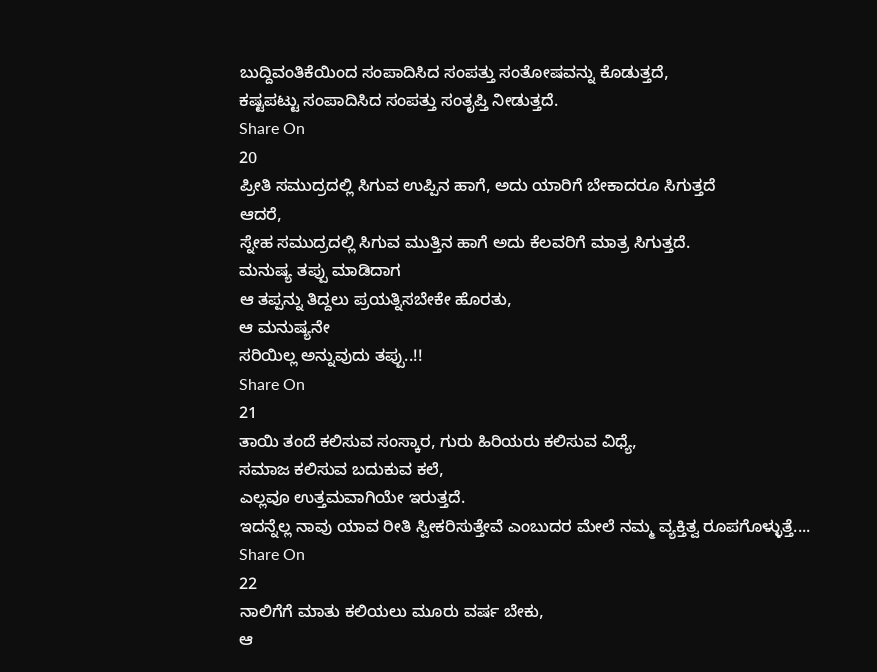ಬುದ್ದಿವಂತಿಕೆಯಿಂದ ಸಂಪಾದಿಸಿದ ಸಂಪತ್ತು ಸಂತೋಷವನ್ನು ಕೊಡುತ್ತದೆ,
ಕಷ್ಟಪಟ್ಟು ಸಂಪಾದಿಸಿದ ಸಂಪತ್ತು ಸಂತೃಪ್ತಿ ನೀಡುತ್ತದೆ.
Share On
20
ಪ್ರೀತಿ ಸಮುದ್ರದಲ್ಲಿ ಸಿಗುವ ಉಪ್ಪಿನ ಹಾಗೆ, ಅದು ಯಾರಿಗೆ ಬೇಕಾದರೂ ಸಿಗುತ್ತದೆ
ಆದರೆ,
ಸ್ನೇಹ ಸಮುದ್ರದಲ್ಲಿ ಸಿಗುವ ಮುತ್ತಿನ ಹಾಗೆ ಅದು ಕೆಲವರಿಗೆ ಮಾತ್ರ ಸಿಗುತ್ತದೆ.
ಮನುಷ್ಯ ತಪ್ಪು ಮಾಡಿದಾಗ
ಆ ತಪ್ಪನ್ನು ತಿದ್ದಲು ಪ್ರಯತ್ನಿಸಬೇಕೇ ಹೊರತು,
ಆ ಮನುಷ್ಯನೇ
ಸರಿಯಿಲ್ಲ ಅನ್ನುವುದು ತಪ್ಪು..!!
Share On
21
ತಾಯಿ ತಂದೆ ಕಲಿಸುವ ಸಂಸ್ಕಾರ, ಗುರು ಹಿರಿಯರು ಕಲಿಸುವ ವಿಧ್ಯೆ,
ಸಮಾಜ ಕಲಿಸುವ ಬದುಕುವ ಕಲೆ,
ಎಲ್ಲವೂ ಉತ್ತಮವಾಗಿಯೇ ಇರುತ್ತದೆ.
ಇದನ್ನೆಲ್ಲ ನಾವು ಯಾವ ರೀತಿ ಸ್ವೀಕರಿಸುತ್ತೇವೆ ಎಂಬುದರ ಮೇಲೆ ನಮ್ಮ ವ್ಯಕ್ತಿತ್ವ ರೂಪಗೊಳ್ಳುತ್ತೆ....
Share On
22
ನಾಲಿಗೆಗೆ ಮಾತು ಕಲಿಯಲು ಮೂರು ವರ್ಷ ಬೇಕು,
ಆ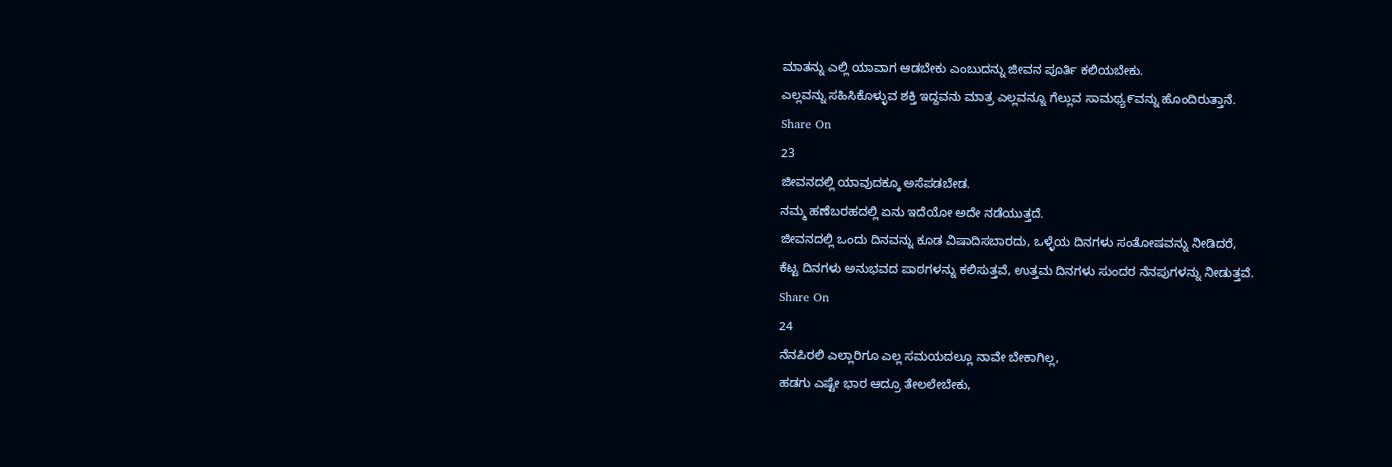ಮಾತನ್ನು ಎಲ್ಲಿ ಯಾವಾಗ ಆಡಬೇಕು ಎಂಬುದನ್ನು ಜೀವನ ಪೂರ್ತಿ ಕಲಿಯಬೇಕು.
ಎಲ್ಲವನ್ನು ಸಹಿಸಿಕೊಳ್ಳುವ ಶಕ್ತಿ ಇದ್ದವನು ಮಾತ್ರ ಎಲ್ಲವನ್ನೂ ಗೆಲ್ಲುವ ಸಾಮಥ್ಯ೯ವನ್ನು ಹೊಂದಿರುತ್ತಾನೆ.
Share On
23
ಜೀವನದಲ್ಲಿ ಯಾವುದಕ್ಕೂ ಅಸೆಪಡಬೇಡ.
ನಮ್ಮ ಹಣೆಬರಹದಲ್ಲಿ ಏನು ಇದೆಯೋ ಅದೇ ನಡೆಯುತ್ತದೆ.
ಜೀವನದಲ್ಲಿ ಒಂದು ದಿನವನ್ನು ಕೂಡ ವಿಷಾದಿಸಬಾರದು, ಒಳ್ಳೆಯ ದಿನಗಳು ಸಂತೋಷವನ್ನು ನೀಡಿದರೆ,
ಕೆಟ್ಟ ದಿನಗಳು ಅನುಭವದ ಪಾಠಗಳನ್ನು ಕಲಿಸುತ್ತವೆ, ಉತ್ತಮ ದಿನಗಳು ಸುಂದರ ನೆನಪುಗಳನ್ನು ನೀಡುತ್ತವೆ.
Share On
24
ನೆನಪಿರಲಿ ಎಲ್ಲಾರಿಗೂ ಎಲ್ಲ ಸಮಯದಲ್ಲೂ ನಾವೇ ಬೇಕಾಗಿಲ್ಲ,
ಹಡಗು ಎಷ್ಟೇ ಭಾರ ಆದ್ರೂ ತೇಲಲೇಬೇಕು,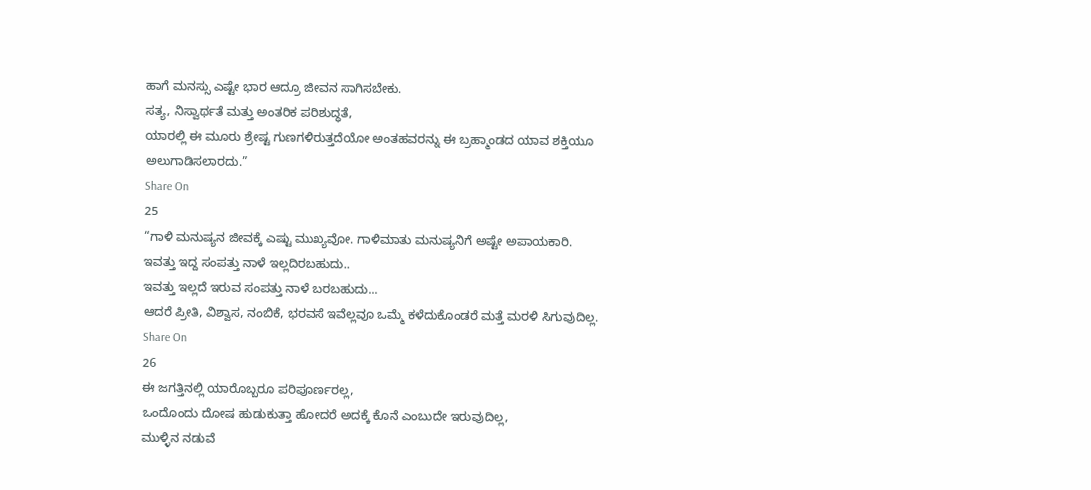ಹಾಗೆ ಮನಸ್ಸು ಎಷ್ಟೇ ಭಾರ ಆದ್ರೂ ಜೀವನ ಸಾಗಿಸಬೇಕು.
ಸತ್ಯ, ನಿಸ್ವಾರ್ಥತೆ ಮತ್ತು ಅಂತರಿಕ ಪರಿಶುದ್ಧತೆ,
ಯಾರಲ್ಲಿ ಈ ಮೂರು ಶ್ರೇಷ್ಟ ಗುಣಗಳಿರುತ್ತದೆಯೋ ಅಂತಹವರನ್ನು ಈ ಬ್ರಹ್ಮಾಂಡದ ಯಾವ ಶಕ್ತಿಯೂ ಅಲುಗಾಡಿಸಲಾರದು.”
Share On
25
“ಗಾಳಿ ಮನುಷ್ಯನ ಜೀವಕ್ಕೆ ಎಷ್ಟು ಮುಖ್ಯವೋ. ಗಾಳಿಮಾತು ಮನುಷ್ಯನಿಗೆ ಅಷ್ಟೇ ಅಪಾಯಕಾರಿ.
ಇವತ್ತು ಇದ್ದ ಸಂಪತ್ತು ನಾಳೆ ಇಲ್ಲದಿರಬಹುದು..
ಇವತ್ತು ಇಲ್ಲದೆ ಇರುವ ಸಂಪತ್ತು ನಾಳೆ ಬರಬಹುದು...
ಆದರೆ ಪ್ರೀತಿ, ವಿಶ್ವಾಸ, ನಂಬಿಕೆ, ಭರವಸೆ ಇವೆಲ್ಲವೂ ಒಮ್ಮೆ ಕಳೆದುಕೊಂಡರೆ ಮತ್ತೆ ಮರಳಿ ಸಿಗುವುದಿಲ್ಲ.
Share On
26
ಈ ಜಗತ್ತಿನಲ್ಲಿ ಯಾರೊಬ್ಬರೂ ಪರಿಪೂರ್ಣರಲ್ಲ,
ಒಂದೊಂದು ದೋಷ ಹುಡುಕುತ್ತಾ ಹೋದರೆ ಅದಕ್ಕೆ ಕೊನೆ ಎಂಬುದೇ ಇರುವುದಿಲ್ಲ,
ಮುಳ್ಳಿನ ನಡುವೆ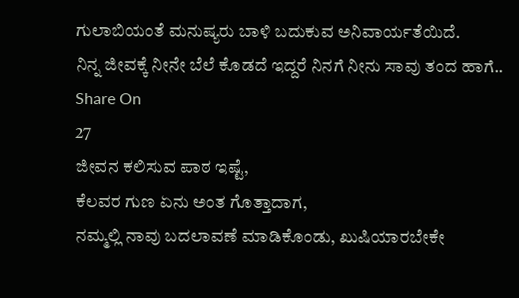ಗುಲಾಬಿಯಂತೆ ಮನುಷ್ಯರು ಬಾಳಿ ಬದುಕುವ ಅನಿವಾರ್ಯತೆಯಿದೆ.
ನಿನ್ನ ಜೀವಕ್ಕೆ ನೀನೇ ಬೆಲೆ ಕೊಡದೆ ಇದ್ದರೆ ನಿನಗೆ ನೀನು ಸಾವು ತಂದ ಹಾಗೆ..
Share On
27
ಜೀವನ ಕಲಿಸುವ ಪಾಠ ಇಷ್ಟೆ,
ಕೆಲವರ ಗುಣ ಏನು ಅಂತ ಗೊತ್ತಾದಾಗ,
ನಮ್ಮಲ್ಲಿ ನಾವು ಬದಲಾವಣೆ ಮಾಡಿಕೊಂಡು, ಖುಷಿಯಾರಬೇಕೇ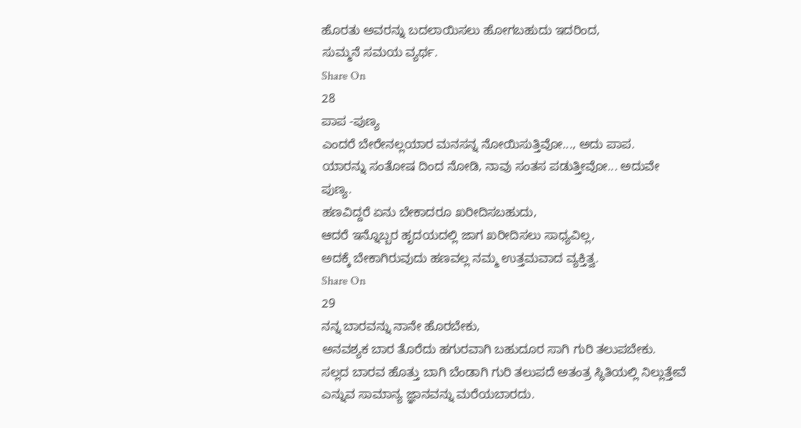ಹೊರತು ಅವರನ್ನು ಬದಲಾಯಿಸಲು ಹೋಗಬಹುದು ಇದರಿಂದ,
ಸುಮ್ಮನೆ ಸಮಯ ವ್ಯರ್ಥ.
Share On
28
ಪಾಪ -ಪುಣ್ಯ
ಎಂದರೆ ಬೇರೇನಲ್ಲಯಾರ ಮನಸನ್ನ ನೋಯಿಸುತ್ತಿವೋ..., ಅದು ಪಾಪ.
ಯಾರನ್ನು ಸಂತೋಷ ದಿಂದ ನೋಡಿ, ನಾವು ಸಂತಸ ಪಡುತ್ತೀವೋ... ಅದುವೇ ಪುಣ್ಯ.
ಹಣವಿದ್ದರೆ ಏನು ಬೇಕಾದರೂ ಖರೀದಿಸಬಹುದು,
ಆದರೆ ಇನ್ನೊಬ್ಬರ ಹೃದಯದಲ್ಲಿ ಜಾಗ ಖರೀದಿಸಲು ಸಾಧ್ಯವಿಲ್ಲ,
ಅದಕ್ಕೆ ಬೇಕಾಗಿರುವುದು ಹಣವಲ್ಲ ನಮ್ಮ ಉತ್ತಮವಾದ ವ್ಯಕ್ತಿತ್ವ.
Share On
29
ನನ್ನ ಬಾರವನ್ನು ನಾನೇ ಹೊರಬೇಕು,
ಅನವಶ್ಯಕ ಬಾರ ತೊರೆದು ಹಗುರವಾಗಿ ಬಹುದೂರ ಸಾಗಿ ಗುರಿ ತಲುಪಬೇಕು.
ಸಲ್ಲದ ಬಾರವ ಹೊತ್ತು ಬಾಗಿ ಬೆಂಡಾಗಿ ಗುರಿ ತಲುಪದೆ ಅತಂತ್ರ ಸ್ಥಿತಿಯಲ್ಲಿ ನಿಲ್ಲುತ್ತೇವೆ ಎನ್ನುವ ಸಾಮಾನ್ಯ ಜ್ಞಾನವನ್ನು ಮರೆಯಬಾರದು.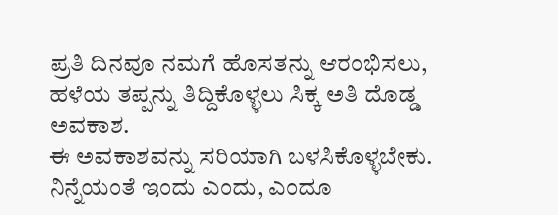ಪ್ರತಿ ದಿನವೂ ನಮಗೆ ಹೊಸತನ್ನು ಆರಂಭಿಸಲು,
ಹಳೆಯ ತಪ್ಪನ್ನು ತಿದ್ದಿಕೊಳ್ಳಲು ಸಿಕ್ಕ ಅತಿ ದೊಡ್ಡ ಅವಕಾಶ.
ಈ ಅವಕಾಶವನ್ನು ಸರಿಯಾಗಿ ಬಳಸಿಕೊಳ್ಳಬೇಕು.
ನಿನ್ನೆಯಂತೆ ಇಂದು ಎಂದು, ಎಂದೂ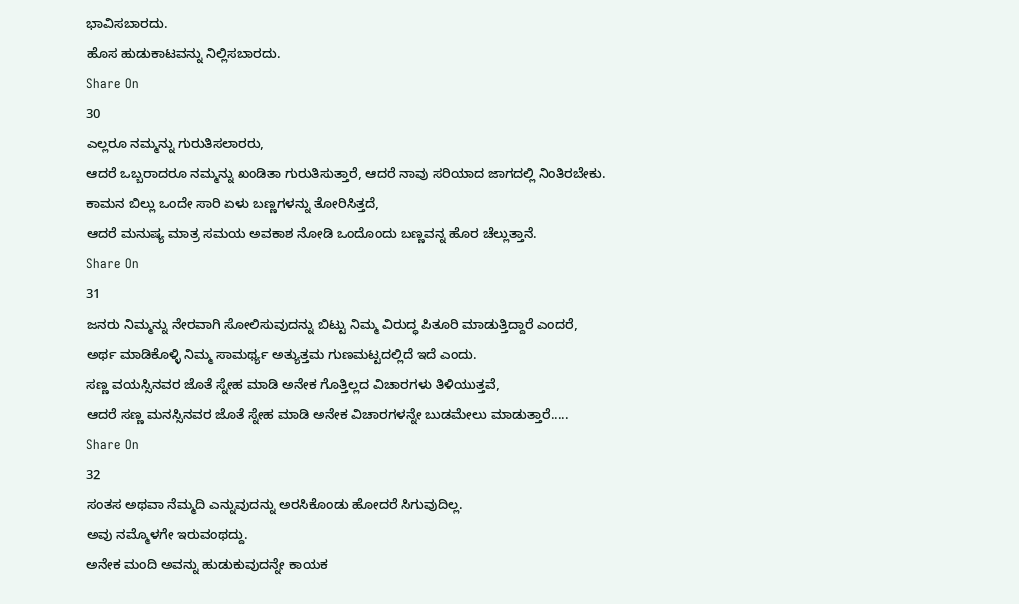ಭಾವಿಸಬಾರದು.
ಹೊಸ ಹುಡುಕಾಟವನ್ನು ನಿಲ್ಲಿಸಬಾರದು.
Share On
30
ಎಲ್ಲರೂ ನಮ್ಮನ್ನು ಗುರುತಿಸಲಾರರು,
ಆದರೆ ಒಬ್ಬರಾದರೂ ನಮ್ಮನ್ನು ಖಂಡಿತಾ ಗುರುತಿಸುತ್ತಾರೆ, ಆದರೆ ನಾವು ಸರಿಯಾದ ಜಾಗದಲ್ಲಿ ನಿಂತಿರಬೇಕು.
ಕಾಮನ ಬಿಲ್ಲು ಒಂದೇ ಸಾರಿ ಏಳು ಬಣ್ಣಗಳನ್ನು ತೋರಿಸಿತ್ತದೆ,
ಆದರೆ ಮನುಷ್ಯ ಮಾತ್ರ ಸಮಯ ಅವಕಾಶ ನೋಡಿ ಒಂದೊಂದು ಬಣ್ಣವನ್ನ ಹೊರ ಚೆಲ್ಲುತ್ತಾನೆ.
Share On
31
ಜನರು ನಿಮ್ಮನ್ನು ನೇರವಾಗಿ ಸೋಲಿಸುವುದನ್ನು ಬಿಟ್ಟು ನಿಮ್ಮ ವಿರುದ್ಧ ಪಿತೂರಿ ಮಾಡುತ್ತಿದ್ದಾರೆ ಎಂದರೆ,
ಅರ್ಥ ಮಾಡಿಕೊಳ್ಳಿ ನಿಮ್ಮ ಸಾಮರ್ಥ್ಯ ಅತ್ಯುತ್ತಮ ಗುಣಮಟ್ಟದಲ್ಲಿದೆ ಇದೆ ಎಂದು.
ಸಣ್ಣ ವಯಸ್ಸಿನವರ ಜೊತೆ ಸ್ನೇಹ ಮಾಡಿ ಅನೇಕ ಗೊತ್ತಿಲ್ಲದ ವಿಚಾರಗಳು ತಿಳಿಯುತ್ತವೆ,
ಆದರೆ ಸಣ್ಣ ಮನಸ್ಸಿನವರ ಜೊತೆ ಸ್ನೇಹ ಮಾಡಿ ಅನೇಕ ವಿಚಾರಗಳನ್ನೇ ಬುಡಮೇಲು ಮಾಡುತ್ತಾರೆ.....
Share On
32
ಸಂತಸ ಅಥವಾ ನೆಮ್ಮದಿ ಎನ್ನುವುದನ್ನು ಅರಸಿಕೊಂಡು ಹೋದರೆ ಸಿಗುವುದಿಲ್ಲ.
ಅವು ನಮ್ಮೊಳಗೇ ಇರುವಂಥದ್ದು.
ಅನೇಕ ಮಂದಿ ಅವನ್ನು ಹುಡುಕುವುದನ್ನೇ ಕಾಯಕ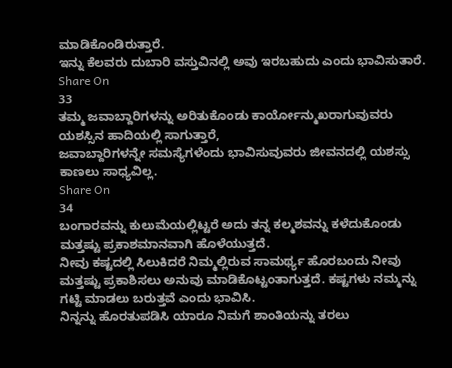ಮಾಡಿಕೊಂಡಿರುತ್ತಾರೆ.
ಇನ್ನು ಕೆಲವರು ದುಬಾರಿ ವಸ್ತುವಿನಲ್ಲಿ ಅವು ಇರಬಹುದು ಎಂದು ಭಾವಿಸುತಾರೆ.
Share On
33
ತಮ್ಮ ಜವಾಬ್ದಾರಿಗಳನ್ನು ಅರಿತುಕೊಂಡು ಕಾರ್ಯೋನ್ಮುಖರಾಗುವುವರು ಯಶಸ್ಸಿನ ಹಾದಿಯಲ್ಲಿ ಸಾಗುತ್ತಾರೆ,
ಜವಾಬ್ದಾರಿಗಳನ್ನೇ ಸಮಸ್ಯೆಗಳೆಂದು ಭಾವಿಸುವುವರು ಜೀವನದಲ್ಲಿ ಯಶಸ್ಸು ಕಾಣಲು ಸಾಧ್ಯವಿಲ್ಲ.
Share On
34
ಬಂಗಾರವನ್ನು ಕುಲುಮೆಯಲ್ಲಿಟ್ಟರೆ ಅದು ತನ್ನ ಕಲ್ಮಶವನ್ನು ಕಳೆದುಕೊಂಡು ಮತ್ತಷ್ಟು ಪ್ರಕಾಶಮಾನವಾಗಿ ಹೊಳೆಯುತ್ತದೆ.
ನೀವು ಕಷ್ಟದಲ್ಲಿ ಸಿಲುಕಿದರೆ ನಿಮ್ಮಲ್ಲಿರುವ ಸಾಮರ್ಥ್ಯ ಹೊರಬಂದು ನೀವು ಮತ್ತಷ್ಟು ಪ್ರಕಾಶಿಸಲು ಅನುವು ಮಾಡಿಕೊಟ್ಟಂತಾಗುತ್ತದೆ. ಕಷ್ಟಗಳು ನಮ್ಮನ್ನು ಗಟ್ಟಿ ಮಾಡಲು ಬರುತ್ತವೆ ಎಂದು ಭಾವಿಸಿ.
ನಿನ್ನನ್ನು ಹೊರತುಪಡಿಸಿ ಯಾರೂ ನಿಮಗೆ ಶಾಂತಿಯನ್ನು ತರಲು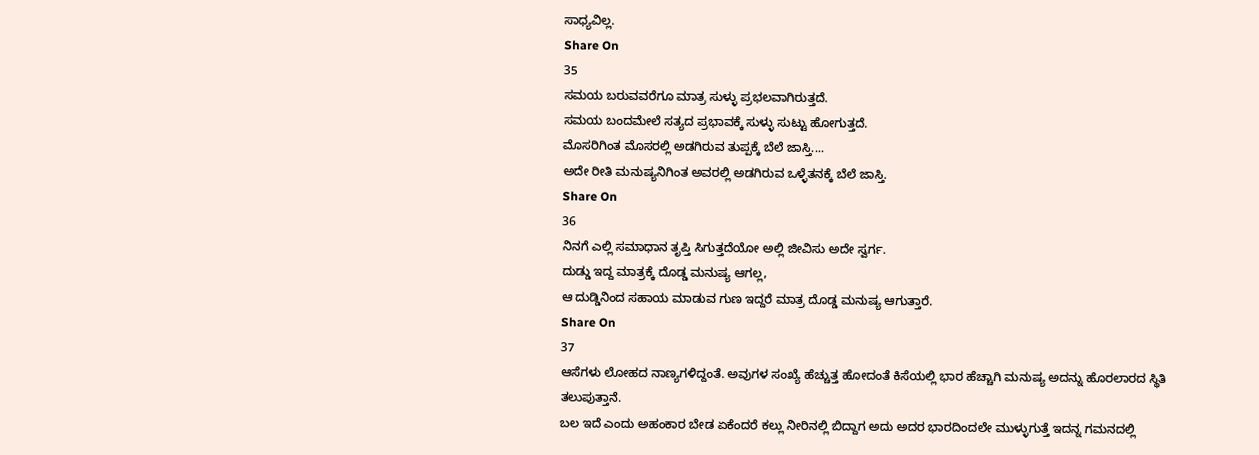ಸಾಧ್ಯವಿಲ್ಲ.
Share On
35
ಸಮಯ ಬರುವವರೆಗೂ ಮಾತ್ರ ಸುಳ್ಳು ಪ್ರಭಲವಾಗಿರುತ್ತದೆ.
ಸಮಯ ಬಂದಮೇಲೆ ಸತ್ಯದ ಪ್ರಭಾವಕ್ಕೆ ಸುಳ್ಳು ಸುಟ್ಟು ಹೋಗುತ್ತದೆ.
ಮೊಸರಿಗಿಂತ ಮೊಸರಲ್ಲಿ ಅಡಗಿರುವ ತುಪ್ಪಕ್ಕೆ ಬೆಲೆ ಜಾಸ್ತಿ....
ಅದೇ ರೀತಿ ಮನುಷ್ಯನಿಗಿಂತ ಅವರಲ್ಲಿ ಅಡಗಿರುವ ಒಳ್ಳೆತನಕ್ಕೆ ಬೆಲೆ ಜಾಸ್ತಿ.
Share On
36
ನಿನಗೆ ಎಲ್ಲಿ ಸಮಾಧಾನ ತೃಪ್ತಿ ಸಿಗುತ್ತದೆಯೋ ಅಲ್ಲಿ ಜೀವಿಸು ಅದೇ ಸ್ವರ್ಗ.
ದುಡ್ಡು ಇದ್ದ ಮಾತ್ರಕ್ಕೆ ದೊಡ್ಡ ಮನುಷ್ಯ ಆಗಲ್ಲ,
ಆ ದುಡ್ಡಿನಿಂದ ಸಹಾಯ ಮಾಡುವ ಗುಣ ಇದ್ದರೆ ಮಾತ್ರ ದೊಡ್ಡ ಮನುಷ್ಯ ಆಗುತ್ತಾರೆ.
Share On
37
ಆಸೆಗಳು ಲೋಹದ ನಾಣ್ಯಗಳಿದ್ದಂತೆ. ಅವುಗಳ ಸಂಖ್ಯೆ ಹೆಚ್ಚುತ್ತ ಹೋದಂತೆ ಕಿಸೆಯಲ್ಲಿ ಭಾರ ಹೆಚ್ಚಾಗಿ ಮನುಷ್ಯ ಅದನ್ನು ಹೊರಲಾರದ ಸ್ಥಿತಿ ತಲುಪುತ್ತಾನೆ.
ಬಲ ಇದೆ ಎಂದು ಅಹಂಕಾರ ಬೇಡ ಏಕೆಂದರೆ ಕಲ್ಲು ನೀರಿನಲ್ಲಿ ಬಿದ್ದಾಗ ಅದು ಅದರ ಭಾರದಿಂದಲೇ ಮುಳ್ಳುಗುತ್ತೆ ಇದನ್ನ ಗಮನದಲ್ಲಿ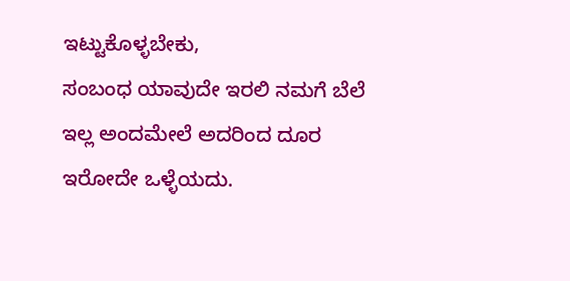ಇಟ್ಟುಕೊಳ್ಳಬೇಕು,
ಸಂಬಂಧ ಯಾವುದೇ ಇರಲಿ ನಮಗೆ ಬೆಲೆ ಇಲ್ಲ ಅಂದಮೇಲೆ ಅದರಿಂದ ದೂರ ಇರೋದೇ ಒಳ್ಳೆಯದು.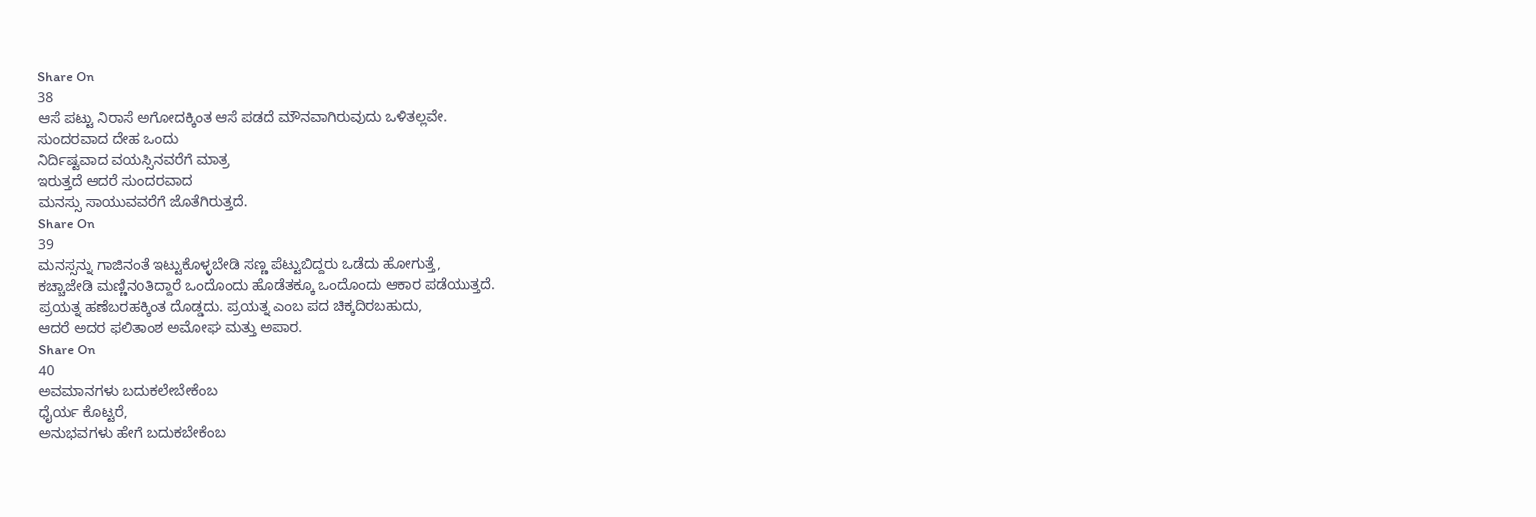Share On
38
ಆಸೆ ಪಟ್ಟು ನಿರಾಸೆ ಅಗೋದಕ್ಕಿಂತ ಆಸೆ ಪಡದೆ ಮೌನವಾಗಿರುವುದು ಒಳಿತಲ್ಲವೇ.
ಸುಂದರವಾದ ದೇಹ ಒಂದು
ನಿರ್ದಿಷ್ಟವಾದ ವಯಸ್ಸಿನವರೆಗೆ ಮಾತ್ರ
ಇರುತ್ತದೆ ಆದರೆ ಸುಂದರವಾದ
ಮನಸ್ಸು ಸಾಯುವವರೆಗೆ ಜೊತೆಗಿರುತ್ತದೆ.
Share On
39
ಮನಸ್ಸನ್ನು ಗಾಜಿನಂತೆ ಇಟ್ಟುಕೊಳ್ಳಬೇಡಿ ಸಣ್ಣ ಪೆಟ್ಟುಬಿದ್ದರು ಒಡೆದು ಹೋಗುತ್ತೆ,
ಕಚ್ಚಾಜೇಡಿ ಮಣ್ಣಿನoತಿದ್ದಾರೆ ಒಂದೊಂದು ಹೊಡೆತಕ್ಕೂ ಒಂದೊಂದು ಆಕಾರ ಪಡೆಯುತ್ತದೆ.
ಪ್ರಯತ್ನ ಹಣೆಬರಹಕ್ಕಿಂತ ದೊಡ್ಡದು. ಪ್ರಯತ್ನ ಎಂಬ ಪದ ಚಿಕ್ಕದಿರಬಹುದು,
ಆದರೆ ಅದರ ಫಲಿತಾಂಶ ಅಮೋಘ ಮತ್ತು ಅಪಾರ.
Share On
40
ಅವಮಾನಗಳು ಬದುಕಲೇಬೇಕೆಂಬ
ಧೈರ್ಯ ಕೊಟ್ಟರೆ,
ಅನುಭವಗಳು ಹೇಗೆ ಬದುಕಬೇಕೆಂಬ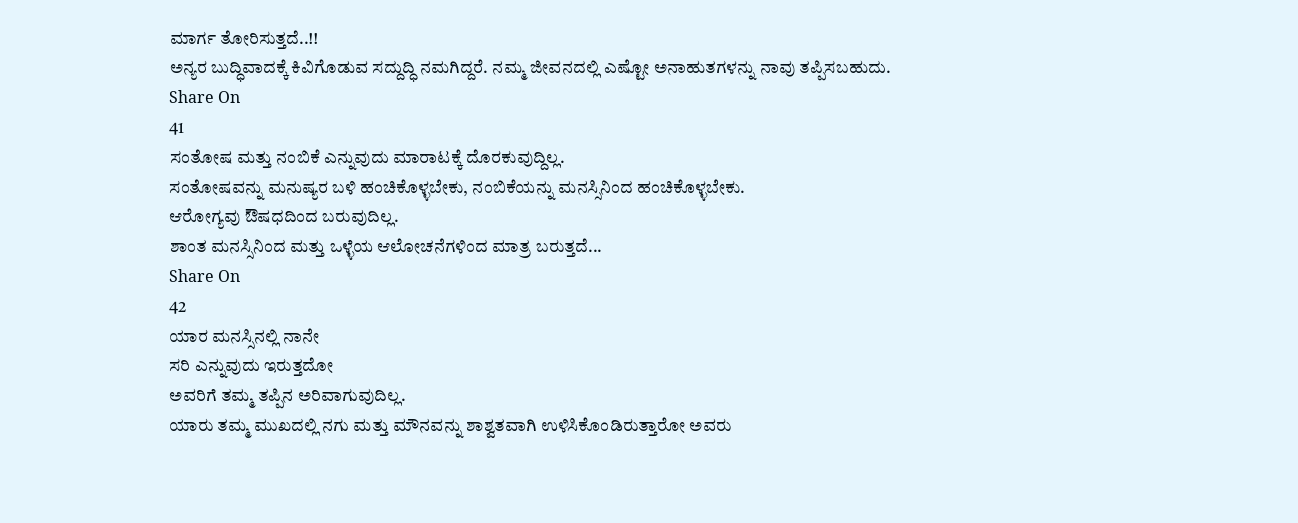ಮಾರ್ಗ ತೋರಿಸುತ್ತದೆ..!!
ಅನ್ಯರ ಬುದ್ಧಿವಾದಕ್ಕೆ ಕಿವಿಗೊಡುವ ಸದ್ದುದ್ಧಿ ನಮಗಿದ್ದರೆ. ನಮ್ಮ ಜೀವನದಲ್ಲಿ ಎಷ್ಟೋ ಅನಾಹುತಗಳನ್ನು ನಾವು ತಪ್ಪಿಸಬಹುದು.
Share On
41
ಸಂತೋಷ ಮತ್ತು ನಂಬಿಕೆ ಎನ್ನುವುದು ಮಾರಾಟಕ್ಕೆ ದೊರಕುವುದ್ದಿಲ್ಲ.
ಸಂತೋಷವನ್ನು ಮನುಷ್ಯರ ಬಳಿ ಹಂಚಿಕೊಳ್ಳಬೇಕು, ನಂಬಿಕೆಯನ್ನು ಮನಸ್ಸಿನಿಂದ ಹಂಚಿಕೊಳ್ಳಬೇಕು.
ಆರೋಗ್ಯವು ಔಷಧದಿಂದ ಬರುವುದಿಲ್ಲ.
ಶಾಂತ ಮನಸ್ಸಿನಿಂದ ಮತ್ತು ಒಳ್ಳೆಯ ಆಲೋಚನೆಗಳಿಂದ ಮಾತ್ರ ಬರುತ್ತದೆ...
Share On
42
ಯಾರ ಮನಸ್ಸಿನಲ್ಲಿ ನಾನೇ
ಸರಿ ಎನ್ನುವುದು ಇರುತ್ತದೋ
ಅವರಿಗೆ ತಮ್ಮ ತಪ್ಪಿನ ಅರಿವಾಗುವುದಿಲ್ಲ.
ಯಾರು ತಮ್ಮ ಮುಖದಲ್ಲಿ ನಗು ಮತ್ತು ಮೌನವನ್ನು ಶಾಶ್ವತವಾಗಿ ಉಳಿಸಿಕೊಂಡಿರುತ್ತಾರೋ ಅವರು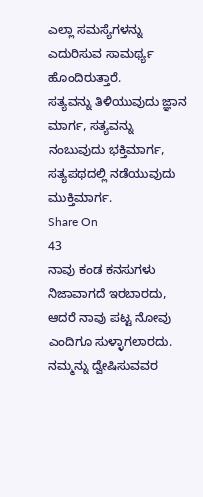ಎಲ್ಲಾ ಸಮಸ್ಯೆಗಳನ್ನು ಎದುರಿಸುವ ಸಾಮರ್ಥ್ಯ ಹೊಂದಿರುತ್ತಾರೆ.
ಸತ್ಯವನ್ನು ತಿಳಿಯುವುದು ಜ್ಞಾನ ಮಾರ್ಗ, ಸತ್ಯವನ್ನು ನಂಬುವುದು ಭಕ್ತಿಮಾರ್ಗ, ಸತ್ಯಪಥದಲ್ಲಿ ನಡೆಯುವುದು ಮುಕ್ತಿಮಾರ್ಗ.
Share On
43
ನಾವು ಕಂಡ ಕನಸುಗಳು ನಿಜಾವಾಗದೆ ಇರಬಾರದು,
ಆದರೆ ನಾವು ಪಟ್ಟ ನೋವು ಎಂದಿಗೂ ಸುಳ್ಳಾಗಲಾರದು.
ನಮ್ಮನ್ನು ದ್ವೇಷಿಸುವವರ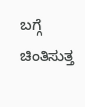ಬಗ್ಗೆ ಚಿಂತಿಸುತ್ತ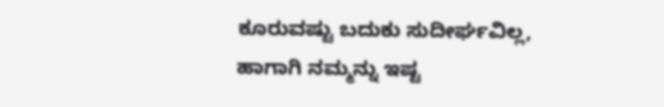ಕೂರುವಷ್ಟು ಬದುಕು ಸುದೀರ್ಘವಿಲ್ಲ,
ಹಾಗಾಗಿ ನಮ್ಮನ್ನು ಇಷ್ಟ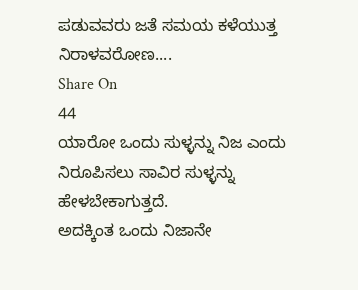ಪಡುವವರು ಜತೆ ಸಮಯ ಕಳೆಯುತ್ತ ನಿರಾಳವರೋಣ....
Share On
44
ಯಾರೋ ಒಂದು ಸುಳ್ಳನ್ನು ನಿಜ ಎಂದು ನಿರೂಪಿಸಲು ಸಾವಿರ ಸುಳ್ಳನ್ನು ಹೇಳಬೇಕಾಗುತ್ತದೆ.
ಅದಕ್ಕಿಂತ ಒಂದು ನಿಜಾನೇ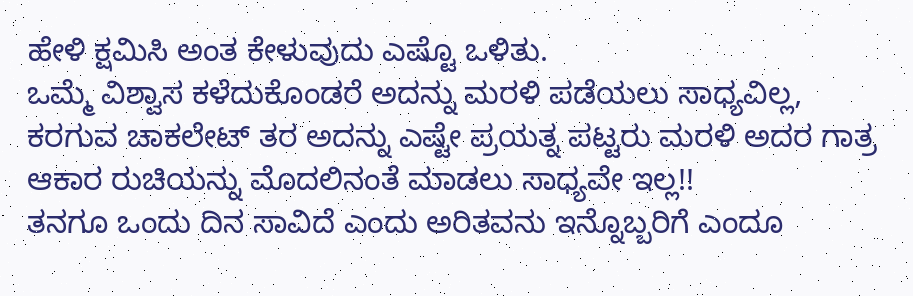ಹೇಳಿ ಕ್ಷಮಿಸಿ ಅಂತ ಕೇಳುವುದು ಎಷ್ಟೊ ಒಳಿತು.
ಒಮ್ಮೆ ವಿಶ್ವಾಸ ಕಳೆದುಕೊಂಡರೆ ಅದನ್ನು ಮರಳಿ ಪಡೆಯಲು ಸಾಧ್ಯವಿಲ್ಲ,
ಕರಗುವ ಚಾಕಲೇಟ್ ತರ ಅದನ್ನು ಎಷ್ಟೇ ಪ್ರಯತ್ನ ಪಟ್ಟರು ಮರಳಿ ಅದರ ಗಾತ್ರ ಆಕಾರ ರುಚಿಯನ್ನು ಮೊದಲಿನಂತೆ ಮಾಡಲು ಸಾಧ್ಯವೇ ಇಲ್ಲ!!
ತನಗೂ ಒಂದು ದಿನ ಸಾವಿದೆ ಎಂದು ಅರಿತವನು ಇನ್ನೊಬ್ಬರಿಗೆ ಎಂದೂ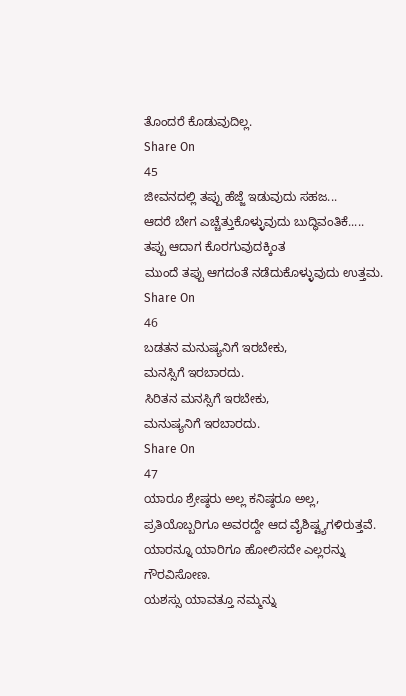ತೊಂದರೆ ಕೊಡುವುದಿಲ್ಲ.
Share On
45
ಜೀವನದಲ್ಲಿ ತಪ್ಪು ಹೆಜ್ಜೆ ಇಡುವುದು ಸಹಜ...
ಆದರೆ ಬೇಗ ಎಚ್ಚೆತ್ತುಕೊಳ್ಳುವುದು ಬುದ್ಧಿವಂತಿಕೆ.....
ತಪ್ಪು ಆದಾಗ ಕೊರಗುವುದಕ್ಕಿಂತ
ಮುಂದೆ ತಪ್ಪು ಆಗದಂತೆ ನಡೆದುಕೊಳ್ಳುವುದು ಉತ್ತಮ.
Share On
46
ಬಡತನ ಮನುಷ್ಯನಿಗೆ ಇರಬೇಕು,
ಮನಸ್ಸಿಗೆ ಇರಬಾರದು.
ಸಿರಿತನ ಮನಸ್ಸಿಗೆ ಇರಬೇಕು,
ಮನುಷ್ಯನಿಗೆ ಇರಬಾರದು.
Share On
47
ಯಾರೂ ಶ್ರೇಷ್ಠರು ಅಲ್ಲ ಕನಿಷ್ಠರೂ ಅಲ್ಲ,
ಪ್ರತಿಯೊಬ್ಬರಿಗೂ ಅವರದ್ದೇ ಆದ ವೈಶಿಷ್ಟ್ಯಗಳಿರುತ್ತವೆ.
ಯಾರನ್ನೂ ಯಾರಿಗೂ ಹೋಲಿಸದೇ ಎಲ್ಲರನ್ನು ಗೌರವಿಸೋಣ.
ಯಶಸ್ಸು ಯಾವತ್ತೂ ನಮ್ಮನ್ನು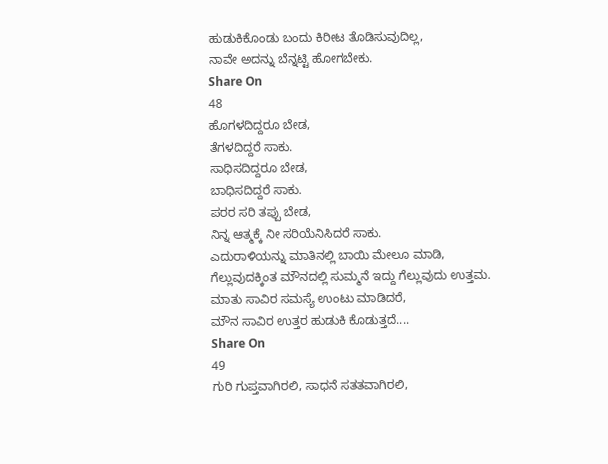ಹುಡುಕಿಕೊಂಡು ಬಂದು ಕಿರೀಟ ತೊಡಿಸುವುದಿಲ್ಲ,
ನಾವೇ ಅದನ್ನು ಬೆನ್ನಟ್ಟಿ ಹೋಗಬೇಕು.
Share On
48
ಹೊಗಳದಿದ್ದರೂ ಬೇಡ,
ತೆಗಳದಿದ್ದರೆ ಸಾಕು.
ಸಾಧಿಸದಿದ್ದರೂ ಬೇಡ,
ಬಾಧಿಸದಿದ್ದರೆ ಸಾಕು.
ಪರರ ಸರಿ ತಪ್ಪು ಬೇಡ,
ನಿನ್ನ ಆತ್ಮಕ್ಕೆ ನೀ ಸರಿಯೆನಿಸಿದರೆ ಸಾಕು.
ಎದುರಾಳಿಯನ್ನು ಮಾತಿನಲ್ಲಿ ಬಾಯಿ ಮೇಲೂ ಮಾಡಿ,
ಗೆಲ್ಲುವುದಕ್ಕಿಂತ ಮೌನದಲ್ಲಿ ಸುಮ್ಮನೆ ಇದ್ದು ಗೆಲ್ಲುವುದು ಉತ್ತಮ.
ಮಾತು ಸಾವಿರ ಸಮಸ್ಯೆ ಉಂಟು ಮಾಡಿದರೆ,
ಮೌನ ಸಾವಿರ ಉತ್ತರ ಹುಡುಕಿ ಕೊಡುತ್ತದೆ....
Share On
49
ಗುರಿ ಗುಪ್ತವಾಗಿರಲಿ, ಸಾಧನೆ ಸತತವಾಗಿರಲಿ,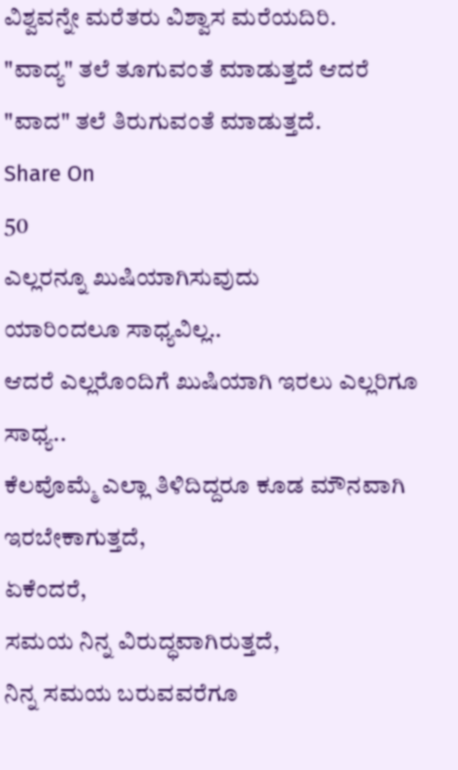ವಿಶ್ವವನ್ನೇ ಮರೆತರು ವಿಶ್ವಾಸ ಮರೆಯದಿರಿ.
"ವಾದ್ಯ" ತಲೆ ತೂಗುವಂತೆ ಮಾಡುತ್ತದೆ ಆದರೆ
"ವಾದ" ತಲೆ ತಿರುಗುವಂತೆ ಮಾಡುತ್ತದೆ.
Share On
50
ಎಲ್ಲರನ್ನೂ ಖುಷಿಯಾಗಿಸುವುದು
ಯಾರಿಂದಲೂ ಸಾಧ್ಯವಿಲ್ಲ..
ಆದರೆ ಎಲ್ಲರೊಂದಿಗೆ ಖುಷಿಯಾಗಿ ಇರಲು ಎಲ್ಲರಿಗೂ ಸಾಧ್ಯ..
ಕೆಲವೊಮ್ಮೆ ಎಲ್ಲಾ ತಿಳಿದಿದ್ದರೂ ಕೂಡ ಮೌನವಾಗಿ ಇರಬೇಕಾಗುತ್ತದೆ,
ಏಕೆಂದರೆ,
ಸಮಯ ನಿನ್ನ ವಿರುದ್ಧವಾಗಿರುತ್ತದೆ,
ನಿನ್ನ ಸಮಯ ಬರುವವರೆಗೂ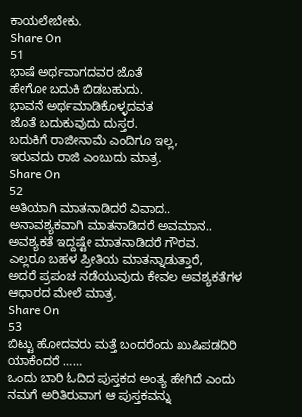ಕಾಯಲೇಬೇಕು.
Share On
51
ಭಾಷೆ ಅರ್ಥವಾಗದವರ ಜೊತೆ
ಹೇಗೋ ಬದುಕಿ ಬಿಡಬಹುದು.
ಭಾವನೆ ಅರ್ಥಮಾಡಿಕೊಳ್ಳದವತ
ಜೊತೆ ಬದುಕುವುದು ದುಸ್ತರ.
ಬದುಕಿಗೆ ರಾಜೀನಾಮೆ ಎಂದಿಗೂ ಇಲ್ಲ,
ಇರುವದು ರಾಜಿ ಎಂಬುದು ಮಾತ್ರ.
Share On
52
ಅತಿಯಾಗಿ ಮಾತನಾಡಿದರೆ ವಿವಾದ..
ಅನಾವಶ್ಯಕವಾಗಿ ಮಾತನಾಡಿದರೆ ಅವಮಾನ..
ಅವಶ್ಯಕತೆ ಇದ್ದಷ್ಟೇ ಮಾತನಾಡಿದರೆ ಗೌರವ.
ಎಲ್ಲರೂ ಬಹಳ ಪ್ರೀತಿಯ ಮಾತನ್ನಾಡುತ್ತಾರೆ,
ಅದರೆ ಪ್ರಪಂಚ ನಡೆಯುವುದು ಕೇವಲ ಅವಶ್ಯಕತೆಗಳ ಆಧಾರದ ಮೇಲೆ ಮಾತ್ರ.
Share On
53
ಬಿಟ್ಟು ಹೋದವರು ಮತ್ತೆ ಬಂದರೆಂದು ಖುಷಿಪಡದಿರಿ
ಯಾಕೆಂದರೆ ……
ಒಂದು ಬಾರಿ ಓದಿದ ಪುಸ್ತಕದ ಅಂತ್ಯ ಹೇಗಿದೆ ಎಂದು
ನಮಗೆ ಅರಿತಿರುವಾಗ ಆ ಪುಸ್ತಕವನ್ನು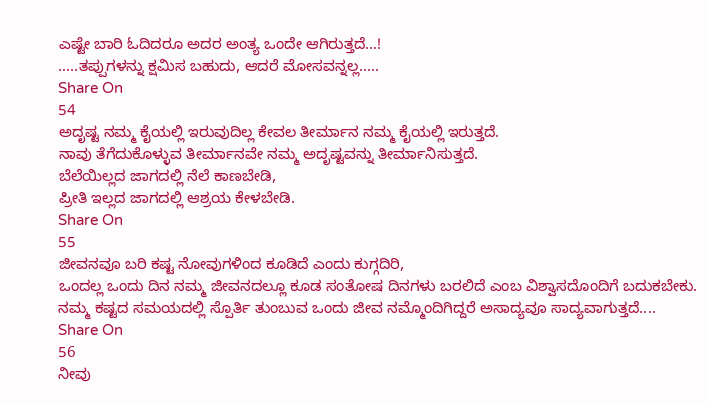ಎಷ್ಟೇ ಬಾರಿ ಓದಿದರೂ ಅದರ ಅಂತ್ಯ ಒಂದೇ ಆಗಿರುತ್ತದೆ…!
.....ತಪ್ಪುಗಳನ್ನು ಕ್ಷಮಿಸ ಬಹುದು, ಆದರೆ ಮೋಸವನ್ನಲ್ಲ.....
Share On
54
ಅದೃಷ್ಟ ನಮ್ಮ ಕೈಯಲ್ಲಿ ಇರುವುದಿಲ್ಲ ಕೇವಲ ತೀರ್ಮಾನ ನಮ್ಮ ಕೈಯಲ್ಲಿ ಇರುತ್ತದೆ.
ನಾವು ತೆಗೆದುಕೊಳ್ಳುವ ತೀರ್ಮಾನವೇ ನಮ್ಮ ಅದೃಷ್ಟವನ್ನು ತೀರ್ಮಾನಿಸುತ್ತದೆ.
ಬೆಲೆಯಿಲ್ಲದ ಜಾಗದಲ್ಲಿ ನೆಲೆ ಕಾಣಬೇಡಿ,
ಪ್ರೀತಿ ಇಲ್ಲದ ಜಾಗದಲ್ಲಿ ಆಶ್ರಯ ಕೇಳಬೇಡಿ.
Share On
55
ಜೀವನವೂ ಬರಿ ಕಷ್ಟ ನೋವುಗಳಿಂದ ಕೂಡಿದೆ ಎಂದು ಕುಗ್ಗದಿರಿ,
ಒಂದಲ್ಲ ಒಂದು ದಿನ ನಮ್ಮ ಜೀವನದಲ್ಲೂ ಕೂಡ ಸಂತೋಷ ದಿನಗಳು ಬರಲಿದೆ ಎಂಬ ವಿಶ್ವಾಸದೊಂದಿಗೆ ಬದುಕಬೇಕು.
ನಮ್ಮ ಕಷ್ಟದ ಸಮಯದಲ್ಲಿ ಸ್ಪೊರ್ತಿ ತುಂಬುವ ಒಂದು ಜೀವ ನಮ್ಮೊಂದಿಗಿದ್ದರೆ ಅಸಾದ್ಯವೂ ಸಾದ್ಯವಾಗುತ್ತದೆ....
Share On
56
ನೀವು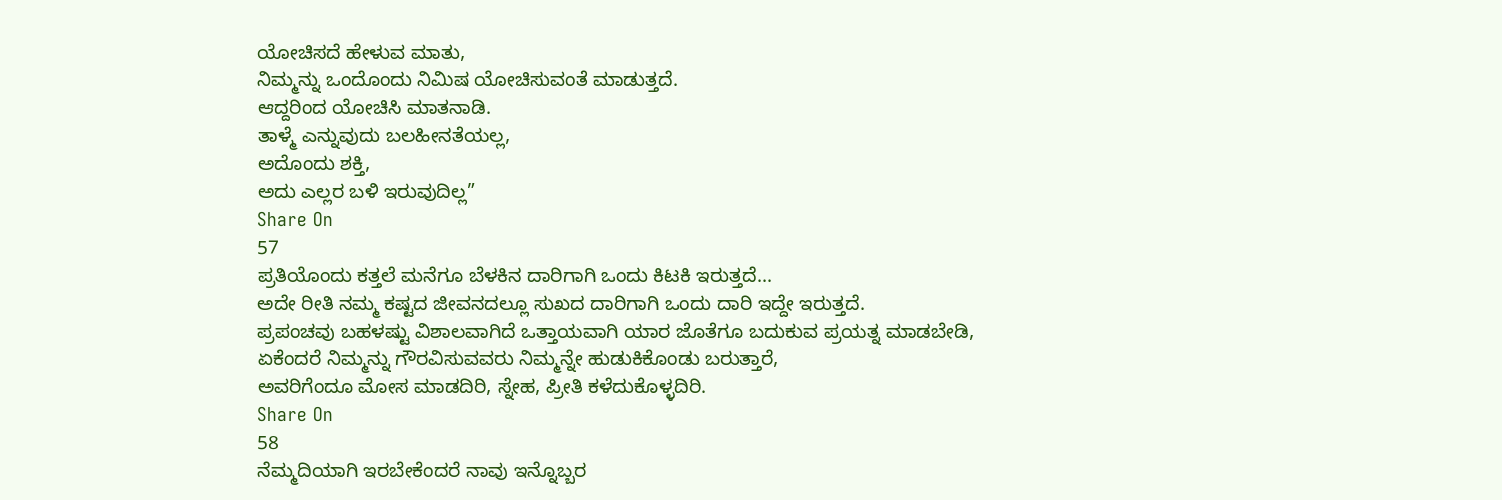ಯೋಚಿಸದೆ ಹೇಳುವ ಮಾತು,
ನಿಮ್ಮನ್ನು ಒಂದೊಂದು ನಿಮಿಷ ಯೋಚಿಸುವಂತೆ ಮಾಡುತ್ತದೆ.
ಆದ್ದರಿಂದ ಯೋಚಿಸಿ ಮಾತನಾಡಿ.
ತಾಳ್ಮೆ ಎನ್ನುವುದು ಬಲಹೀನತೆಯಲ್ಲ,
ಅದೊಂದು ಶಕ್ತಿ,
ಅದು ಎಲ್ಲರ ಬಳಿ ಇರುವುದಿಲ್ಲ”
Share On
57
ಪ್ರತಿಯೊಂದು ಕತ್ತಲೆ ಮನೆಗೂ ಬೆಳಕಿನ ದಾರಿಗಾಗಿ ಒಂದು ಕಿಟಕಿ ಇರುತ್ತದೆ...
ಅದೇ ರೀತಿ ನಮ್ಮ ಕಷ್ಟದ ಜೀವನದಲ್ಲೂ ಸುಖದ ದಾರಿಗಾಗಿ ಒಂದು ದಾರಿ ಇದ್ದೇ ಇರುತ್ತದೆ.
ಪ್ರಪಂಚವು ಬಹಳಷ್ಟು ವಿಶಾಲವಾಗಿದೆ ಒತ್ತಾಯವಾಗಿ ಯಾರ ಜೊತೆಗೂ ಬದುಕುವ ಪ್ರಯತ್ನ ಮಾಡಬೇಡಿ,
ಏಕೆಂದರೆ ನಿಮ್ಮನ್ನು ಗೌರವಿಸುವವರು ನಿಮ್ಮನ್ನೇ ಹುಡುಕಿಕೊಂಡು ಬರುತ್ತಾರೆ,
ಅವರಿಗೆಂದೂ ಮೋಸ ಮಾಡದಿರಿ, ಸ್ನೇಹ, ಪ್ರೀತಿ ಕಳೆದುಕೊಳ್ಳದಿರಿ.
Share On
58
ನೆಮ್ಮದಿಯಾಗಿ ಇರಬೇಕೆಂದರೆ ನಾವು ಇನ್ನೊಬ್ಬರ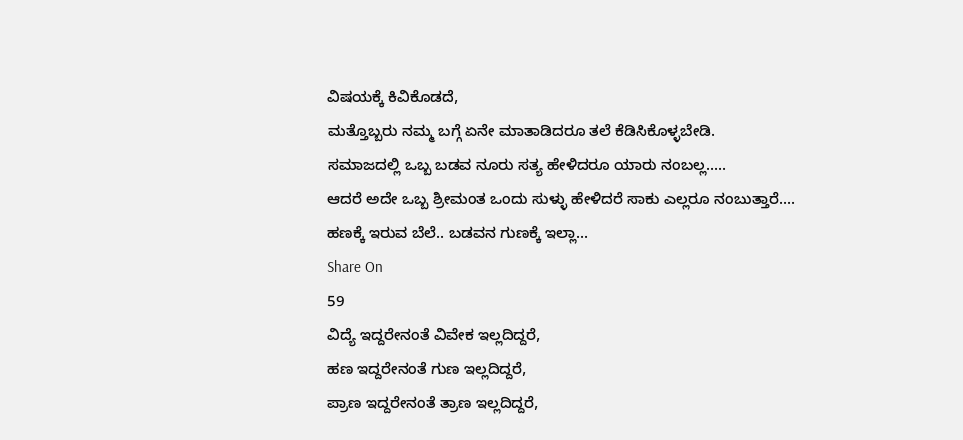ವಿಷಯಕ್ಕೆ ಕಿವಿಕೊಡದೆ,
ಮತ್ತೊಬ್ಬರು ನಮ್ಮ ಬಗ್ಗೆ ಏನೇ ಮಾತಾಡಿದರೂ ತಲೆ ಕೆಡಿಸಿಕೊಳ್ಳಬೇಡಿ.
ಸಮಾಜದಲ್ಲಿ ಒಬ್ಬ ಬಡವ ನೂರು ಸತ್ಯ ಹೇಳಿದರೂ ಯಾರು ನಂಬಲ್ಲ.....
ಆದರೆ ಅದೇ ಒಬ್ಬ ಶ್ರೀಮಂತ ಒಂದು ಸುಳ್ಳು ಹೇಳಿದರೆ ಸಾಕು ಎಲ್ಲರೂ ನಂಬುತ್ತಾರೆ....
ಹಣಕ್ಕೆ ಇರುವ ಬೆಲೆ.. ಬಡವನ ಗುಣಕ್ಕೆ ಇಲ್ಲಾ...
Share On
59
ವಿದ್ಯೆ ಇದ್ದರೇನಂತೆ ವಿವೇಕ ಇಲ್ಲದಿದ್ದರೆ,
ಹಣ ಇದ್ದರೇನಂತೆ ಗುಣ ಇಲ್ಲದಿದ್ದರೆ,
ಪ್ರಾಣ ಇದ್ದರೇನಂತೆ ತ್ರಾಣ ಇಲ್ಲದಿದ್ದರೆ,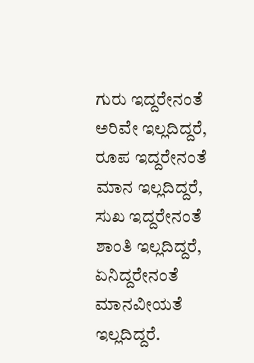ಗುರು ಇದ್ದರೇನಂತೆ ಅರಿವೇ ಇಲ್ಲದಿದ್ದರೆ,
ರೂಪ ಇದ್ದರೇನಂತೆ ಮಾನ ಇಲ್ಲದಿದ್ದರೆ,
ಸುಖ ಇದ್ದರೇನಂತೆ ಶಾಂತಿ ಇಲ್ಲದಿದ್ದರೆ,
ಏನಿದ್ದರೇನಂತೆ ಮಾನವೀಯತೆ ಇಲ್ಲದಿದ್ದರೆ.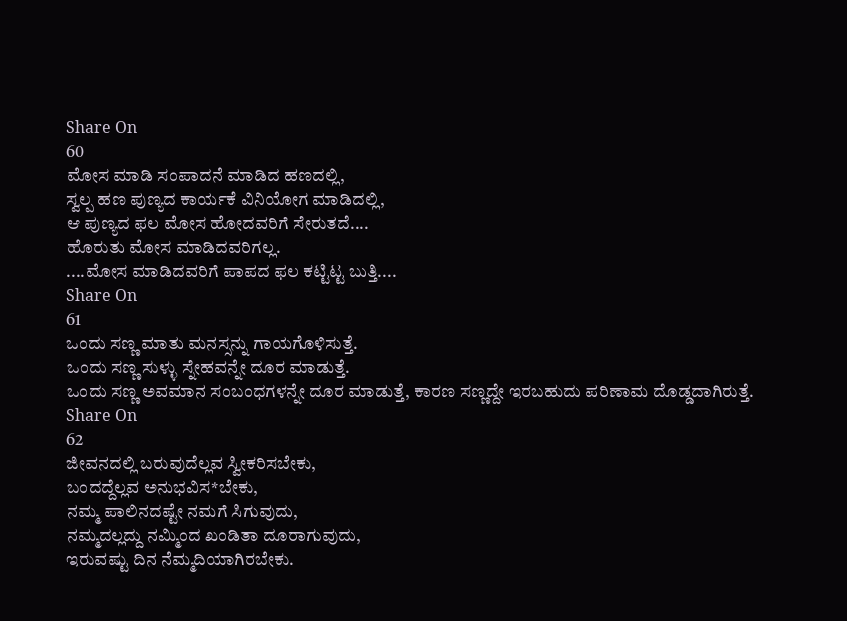Share On
60
ಮೋಸ ಮಾಡಿ ಸಂಪಾದನೆ ಮಾಡಿದ ಹಣದಲ್ಲಿ,
ಸ್ವಲ್ಪ ಹಣ ಪುಣ್ಯದ ಕಾರ್ಯಕೆ ವಿನಿಯೋಗ ಮಾಡಿದಲ್ಲಿ,
ಆ ಪುಣ್ಯದ ಫಲ ಮೋಸ ಹೋದವರಿಗೆ ಸೇರುತದೆ....
ಹೊರುತು ಮೋಸ ಮಾಡಿದವರಿಗಲ್ಲ.
....ಮೋಸ ಮಾಡಿದವರಿಗೆ ಪಾಪದ ಫಲ ಕಟ್ಟಿಟ್ಟ ಬುತ್ತಿ....
Share On
61
ಒಂದು ಸಣ್ಣ ಮಾತು ಮನಸ್ಸನ್ನು ಗಾಯಗೊಳಿಸುತ್ತೆ.
ಒಂದು ಸಣ್ಣ ಸುಳ್ಳು ಸ್ನೇಹವನ್ನೇ ದೂರ ಮಾಡುತ್ತೆ.
ಒಂದು ಸಣ್ಣ ಅವಮಾನ ಸಂಬಂಧಗಳನ್ನೇ ದೂರ ಮಾಡುತ್ತೆ, ಕಾರಣ ಸಣ್ಣದ್ದೇ ಇರಬಹುದು ಪರಿಣಾಮ ದೊಡ್ಡದಾಗಿರುತ್ತೆ.
Share On
62
ಜೀವನದಲ್ಲಿ ಬರುವುದೆಲ್ಲವ ಸ್ವೀಕರಿಸಬೇಕು,
ಬಂದದ್ದೆಲ್ಲವ ಅನುಭವಿಸ*ಬೇಕು,
ನಮ್ಮ ಪಾಲಿನದಷ್ಟೇ ನಮಗೆ ಸಿಗುವುದು,
ನಮ್ಮದಲ್ಲದ್ದು ನಮ್ಮಿಂದ ಖಂಡಿತಾ ದೂರಾಗುವುದು,
ಇರುವಷ್ಟು ದಿನ ನೆಮ್ಮದಿಯಾಗಿರಬೇಕು.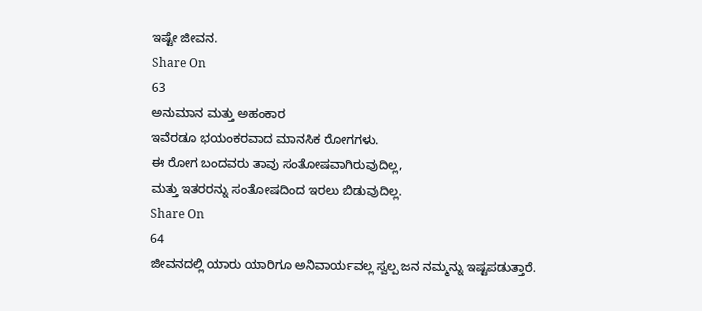ಇಷ್ಟೇ ಜೀವನ.
Share On
63
ಅನುಮಾನ ಮತ್ತು ಅಹಂಕಾರ
ಇವೆರಡೂ ಭಯಂಕರವಾದ ಮಾನಸಿಕ ರೋಗಗಳು.
ಈ ರೋಗ ಬಂದವರು ತಾವು ಸಂತೋಷವಾಗಿರುವುದಿಲ್ಲ,
ಮತ್ತು ಇತರರನ್ನು ಸಂತೋಷದಿಂದ ಇರಲು ಬಿಡುವುದಿಲ್ಲ.
Share On
64
ಜೀವನದಲ್ಲಿ ಯಾರು ಯಾರಿಗೂ ಅನಿವಾರ್ಯವಲ್ಲ ಸ್ವಲ್ಪ ಜನ ನಮ್ಮನ್ನು ಇಷ್ಟಪಡುತ್ತಾರೆ.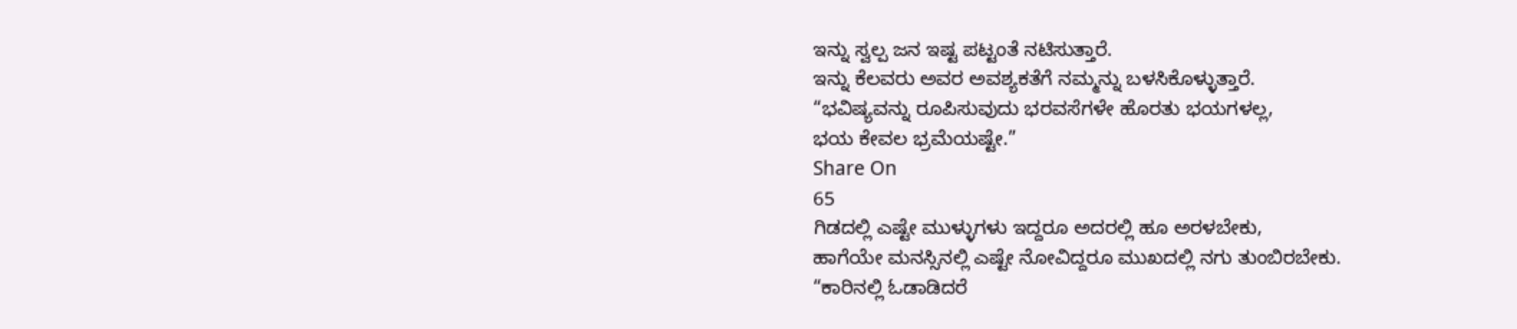ಇನ್ನು ಸ್ವಲ್ಪ ಜನ ಇಷ್ಟ ಪಟ್ಟಂತೆ ನಟಿಸುತ್ತಾರೆ.
ಇನ್ನು ಕೆಲವರು ಅವರ ಅವಶ್ಯಕತೆಗೆ ನಮ್ಮನ್ನು ಬಳಸಿಕೊಳ್ಳುತ್ತಾರೆ.
“ಭವಿಷ್ಯವನ್ನು ರೂಪಿಸುವುದು ಭರವಸೆಗಳೇ ಹೊರತು ಭಯಗಳಲ್ಲ,
ಭಯ ಕೇವಲ ಭ್ರಮೆಯಷ್ಟೇ.”
Share On
65
ಗಿಡದಲ್ಲಿ ಎಷ್ಟೇ ಮುಳ್ಳುಗಳು ಇದ್ದರೂ ಅದರಲ್ಲಿ ಹೂ ಅರಳಬೇಕು,
ಹಾಗೆಯೇ ಮನಸ್ಸಿನಲ್ಲಿ ಎಷ್ಟೇ ನೋವಿದ್ದರೂ ಮುಖದಲ್ಲಿ ನಗು ತುಂಬಿರಬೇಕು.
“ಕಾರಿನಲ್ಲಿ ಓಡಾಡಿದರೆ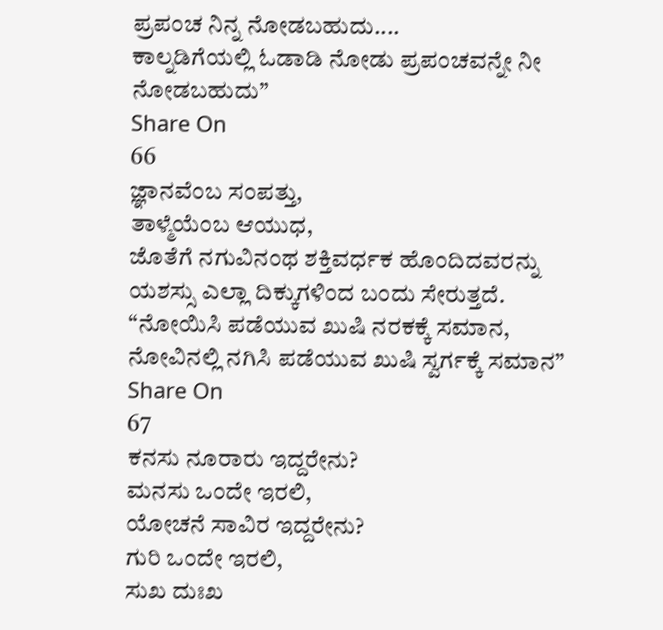ಪ್ರಪಂಚ ನಿನ್ನ ನೋಡಬಹುದು....
ಕಾಲ್ನಡಿಗೆಯಲ್ಲಿ ಓಡಾಡಿ ನೋಡು ಪ್ರಪಂಚವನ್ನೇ ನೀ ನೋಡಬಹುದು”
Share On
66
ಜ್ಞಾನವೆಂಬ ಸಂಪತ್ತು,
ತಾಳ್ಮೆಯೆಂಬ ಆಯುಧ,
ಜೊತೆಗೆ ನಗುವಿನಂಥ ಶಕ್ತಿವರ್ಧಕ ಹೊಂದಿದವರನ್ನು
ಯಶಸ್ಸು ಎಲ್ಲಾ ದಿಕ್ಕುಗಳಿಂದ ಬಂದು ಸೇರುತ್ತದೆ.
“ನೋಯಿಸಿ ಪಡೆಯುವ ಖುಷಿ ನರಕಕ್ಕೆ ಸಮಾನ,
ನೋವಿನಲ್ಲಿ ನಗಿಸಿ ಪಡೆಯುವ ಖುಷಿ ಸ್ವರ್ಗಕ್ಕೆ ಸಮಾನ”
Share On
67
ಕನಸು ನೂರಾರು ಇದ್ದರೇನು?
ಮನಸು ಒಂದೇ ಇರಲಿ,
ಯೋಚನೆ ಸಾವಿರ ಇದ್ದರೇನು?
ಗುರಿ ಒಂದೇ ಇರಲಿ,
ಸುಖ ದುಃಖ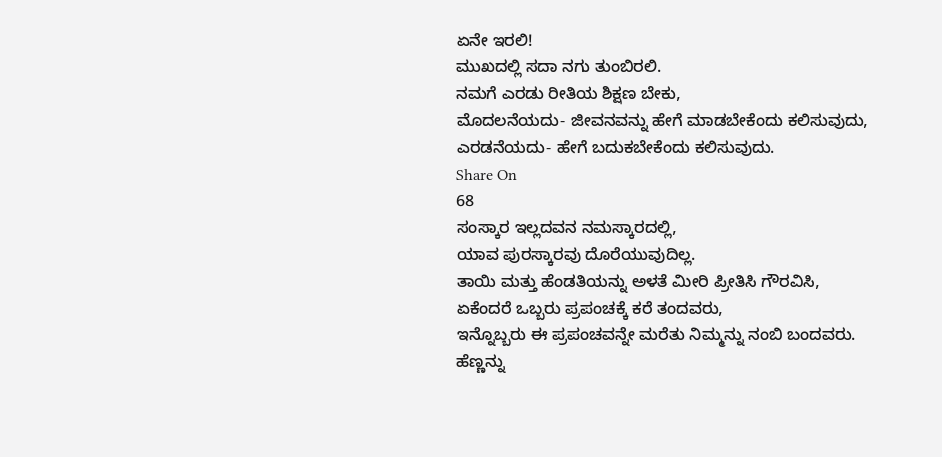ಏನೇ ಇರಲಿ!
ಮುಖದಲ್ಲಿ ಸದಾ ನಗು ತುಂಬಿರಲಿ.
ನಮಗೆ ಎರಡು ರೀತಿಯ ಶಿಕ್ಷಣ ಬೇಕು,
ಮೊದಲನೆಯದು- ಜೀವನವನ್ನು ಹೇಗೆ ಮಾಡಬೇಕೆಂದು ಕಲಿಸುವುದು,
ಎರಡನೆಯದು- ಹೇಗೆ ಬದುಕಬೇಕೆಂದು ಕಲಿಸುವುದು.
Share On
68
ಸಂಸ್ಕಾರ ಇಲ್ಲದವನ ನಮಸ್ಕಾರದಲ್ಲಿ,
ಯಾವ ಪುರಸ್ಕಾರವು ದೊರೆಯುವುದಿಲ್ಲ.
ತಾಯಿ ಮತ್ತು ಹೆಂಡತಿಯನ್ನು ಅಳತೆ ಮೀರಿ ಪ್ರೀತಿಸಿ ಗೌರವಿಸಿ,
ಏಕೆಂದರೆ ಒಬ್ಬರು ಪ್ರಪಂಚಕ್ಕೆ ಕರೆ ತಂದವರು,
ಇನ್ನೊಬ್ಬರು ಈ ಪ್ರಪಂಚವನ್ನೇ ಮರೆತು ನಿಮ್ಮನ್ನು ನಂಬಿ ಬಂದವರು.
ಹೆಣ್ಣನ್ನು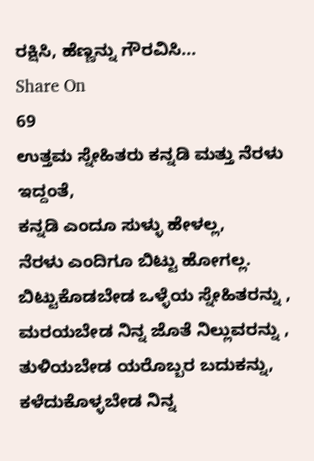ರಕ್ಷಿಸಿ, ಹೆಣ್ಣನ್ನು ಗೌರವಿಸಿ...
Share On
69
ಉತ್ತಮ ಸ್ನೇಹಿತರು ಕನ್ನಡಿ ಮತ್ತು ನೆರಳು ಇದ್ದಂತೆ,
ಕನ್ನಡಿ ಎಂದೂ ಸುಳ್ಳು ಹೇಳಲ್ಲ,
ನೆರಳು ಎಂದಿಗೂ ಬಿಟ್ಟು ಹೋಗಲ್ಲ.
ಬಿಟ್ಟುಕೊಡಬೇಡ ಒಳ್ಳೆಯ ಸ್ನೇಹಿತರನ್ನು ,
ಮರಯಬೇಡ ನಿನ್ನ ಜೊತೆ ನಿಲ್ಲುವರನ್ನು ,
ತುಳಿಯಬೇಡ ಯರೊಬ್ಬರ ಬದುಕನ್ನು,
ಕಳೆದುಕೊಳ್ಳಬೇಡ ನಿನ್ನ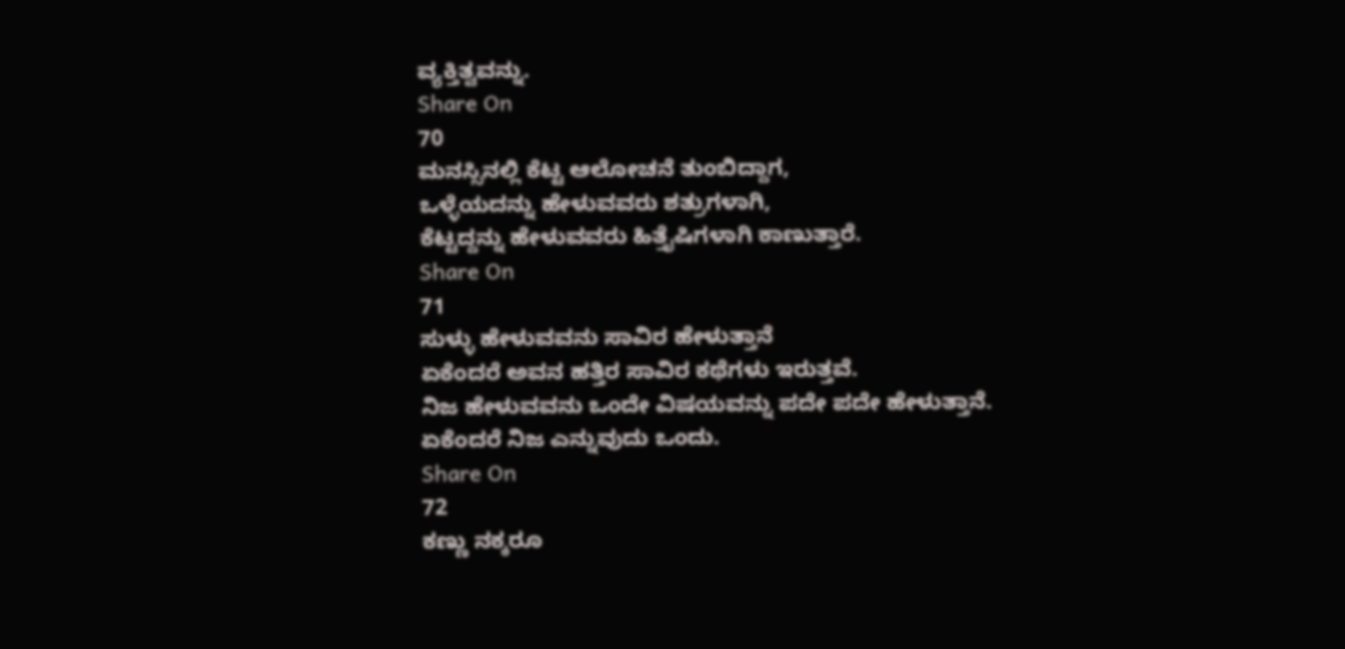ವ್ಯಕ್ತಿತ್ವವನ್ನು.
Share On
70
ಮನಸ್ಸಿನಲ್ಲಿ ಕೆಟ್ಟ ಆಲೋಚನೆ ತುಂಬಿದ್ದಾಗ,
ಒಳ್ಳೆಯದನ್ನು ಹೇಳುವವರು ಶತ್ರುಗಳಾಗಿ,
ಕೆಟ್ಟದ್ದನ್ನು ಹೇಳುವವರು ಹಿತ್ತೈಷಿಗಳಾಗಿ ಕಾಣುತ್ತಾರೆ.
Share On
71
ಸುಳ್ಳು ಹೇಳುವವನು ಸಾವಿರ ಹೇಳುತ್ತಾನೆ
ಏಕೆಂದರೆ ಅವನ ಹತ್ತಿರ ಸಾವಿರ ಕಥೆಗಳು ಇರುತ್ತವೆ.
ನಿಜ ಹೇಳುವವನು ಒಂದೇ ವಿಷಯವನ್ನು ಪದೇ ಪದೇ ಹೇಳುತ್ತಾನೆ.
ಏಕೆಂದರೆ ನಿಜ ಎನ್ನುವುದು ಒಂದು.
Share On
72
ಕಣ್ಣು ನಕ್ಕರೂ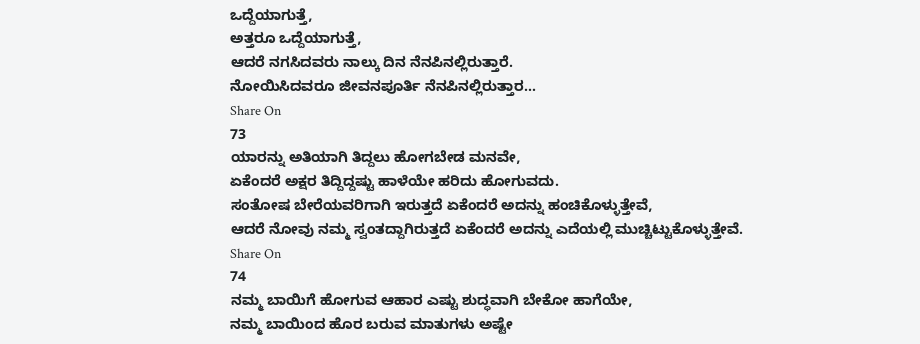ಒದ್ದೆಯಾಗುತ್ತೆ,
ಅತ್ತರೂ ಒದ್ದೆಯಾಗುತ್ತೆ,
ಆದರೆ ನಗಸಿದವರು ನಾಲ್ಕು ದಿನ ನೆನಪಿನಲ್ಲಿರುತ್ತಾರೆ.
ನೋಯಿಸಿದವರೂ ಜೀವನಪೂರ್ತಿ ನೆನಪಿನಲ್ಲಿರುತ್ತಾರ...
Share On
73
ಯಾರನ್ನು ಅತಿಯಾಗಿ ತಿದ್ದಲು ಹೋಗಬೇಡ ಮನವೇ,
ಏಕೆಂದರೆ ಅಕ್ಷರ ತಿದ್ದಿದ್ದಷ್ಟು ಹಾಳೆಯೇ ಹರಿದು ಹೋಗುವದು.
ಸಂತೋಷ ಬೇರೆಯವರಿಗಾಗಿ ಇರುತ್ತದೆ ಏಕೆಂದರೆ ಅದನ್ನು ಹಂಚಿಕೊಳ್ಳುತ್ತೇವೆ,
ಆದರೆ ನೋವು ನಮ್ಮ ಸ್ವಂತದ್ದಾಗಿರುತ್ತದೆ ಏಕೆಂದರೆ ಅದನ್ನು ಎದೆಯಲ್ಲಿ ಮುಚ್ಚಿಟ್ಟುಕೊಳ್ಳುತ್ತೇವೆ.
Share On
74
ನಮ್ಮ ಬಾಯಿಗೆ ಹೋಗುವ ಆಹಾರ ಎಷ್ಟು ಶುದ್ಧವಾಗಿ ಬೇಕೋ ಹಾಗೆಯೇ,
ನಮ್ಮ ಬಾಯಿಂದ ಹೊರ ಬರುವ ಮಾತುಗಳು ಅಷ್ಟೇ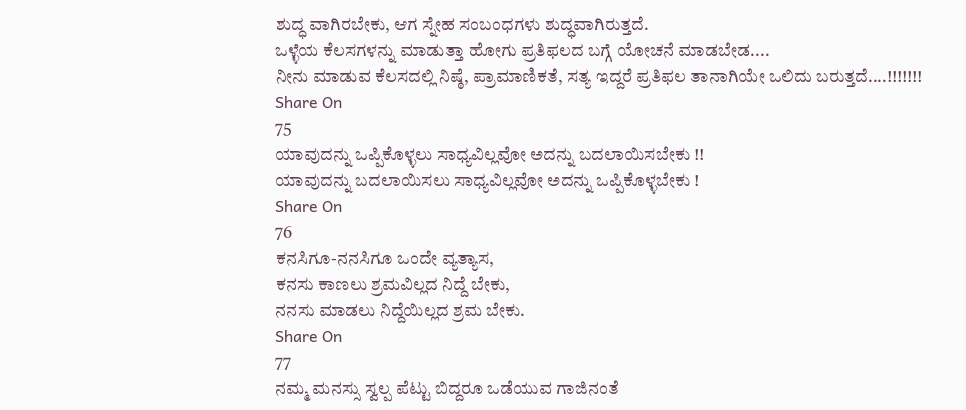ಶುದ್ಧ ವಾಗಿರಬೇಕು, ಆಗ ಸ್ನೇಹ ಸಂಬಂಧಗಳು ಶುದ್ಧವಾಗಿರುತ್ತದೆ.
ಒಳ್ಳೆಯ ಕೆಲಸಗಳನ್ನು ಮಾಡುತ್ತಾ ಹೋಗು ಪ್ರತಿಫಲದ ಬಗ್ಗೆ ಯೋಚನೆ ಮಾಡಬೇಡ....
ನೀನು ಮಾಡುವ ಕೆಲಸದಲ್ಲಿ ನಿಷ್ಠೆ, ಪ್ರಾಮಾಣಿಕತೆ, ಸತ್ಯ ಇದ್ದರೆ ಪ್ರತಿಫಲ ತಾನಾಗಿಯೇ ಒಲಿದು ಬರುತ್ತದೆ....!!!!!!!
Share On
75
ಯಾವುದನ್ನು ಒಪ್ಪಿಕೊಳ್ಳಲು ಸಾಧ್ಯವಿಲ್ಲವೋ ಅದನ್ನು ಬದಲಾಯಿಸಬೇಕು !!
ಯಾವುದನ್ನು ಬದಲಾಯಿಸಲು ಸಾಧ್ಯವಿಲ್ಲವೋ ಅದನ್ನು ಒಪ್ಪಿಕೊಳ್ಳಬೇಕು !
Share On
76
ಕನಸಿಗೂ-ನನಸಿಗೂ ಒಂದೇ ವ್ಯತ್ಯಾಸ,
ಕನಸು ಕಾಣಲು ಶ್ರಮವಿಲ್ಲದ ನಿದ್ದೆ ಬೇಕು,
ನನಸು ಮಾಡಲು ನಿದ್ದೆಯಿಲ್ಲದ ಶ್ರಮ ಬೇಕು.
Share On
77
ನಮ್ಮ ಮನಸ್ಸು ಸ್ವಲ್ಪ ಪೆಟ್ಟು ಬಿದ್ದರೂ ಒಡೆಯುವ ಗಾಜಿನಂತೆ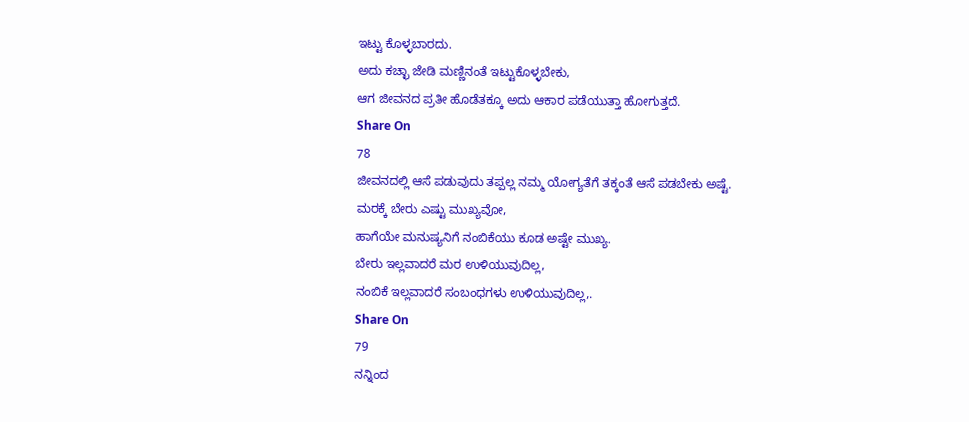ಇಟ್ಟು ಕೊಳ್ಳಬಾರದು.
ಅದು ಕಚ್ಛಾ ಜೇಡಿ ಮಣ್ಣಿನಂತೆ ಇಟ್ಟುಕೊಳ್ಳಬೇಕು,
ಆಗ ಜೀವನದ ಪ್ರತೀ ಹೊಡೆತಕ್ಕೂ ಅದು ಆಕಾರ ಪಡೆಯುತ್ತಾ ಹೋಗುತ್ತದೆ.
Share On
78
ಜೀವನದಲ್ಲಿ ಆಸೆ ಪಡುವುದು ತಪ್ಪಲ್ಲ ನಮ್ಮ ಯೋಗ್ಯತೆಗೆ ತಕ್ಕಂತೆ ಆಸೆ ಪಡಬೇಕು ಅಷ್ಟೆ.
ಮರಕ್ಕೆ ಬೇರು ಎಷ್ಟು ಮುಖ್ಯವೋ,
ಹಾಗೆಯೇ ಮನುಷ್ಯನಿಗೆ ನಂಬಿಕೆಯು ಕೂಡ ಅಷ್ಟೇ ಮುಖ್ಯ.
ಬೇರು ಇಲ್ಲವಾದರೆ ಮರ ಉಳಿಯುವುದಿಲ್ಲ,
ನಂಬಿಕೆ ಇಲ್ಲವಾದರೆ ಸಂಬಂಧಗಳು ಉಳಿಯುವುದಿಲ್ಲ,.
Share On
79
ನನ್ನಿಂದ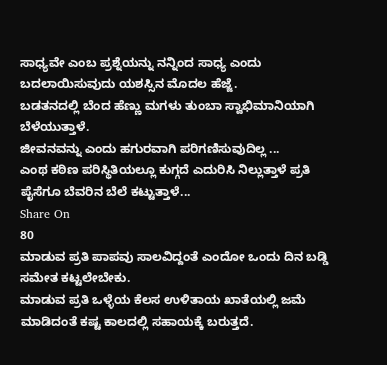ಸಾಧ್ಯವೇ ಎಂಬ ಪ್ರಶ್ನೆಯನ್ನು ನನ್ನಿಂದ ಸಾಧ್ಯ ಎಂದು ಬದಲಾಯಿಸುವುದು ಯಶಸ್ಸಿನ ಮೊದಲ ಹೆಜ್ಜೆ.
ಬಡತನದಲ್ಲಿ ಬೆಂದ ಹೆಣ್ಣು ಮಗಳು ತುಂಬಾ ಸ್ವಾಭಿಮಾನಿಯಾಗಿ ಬೆಳೆಯುತ್ತಾಳೆ.
ಜೀವನವನ್ನು ಎಂದು ಹಗುರವಾಗಿ ಪರಿಗಣಿಸುವುದಿಲ್ಲ ...
ಎಂಥ ಕಠಿಣ ಪರಿಸ್ಥಿತಿಯಲ್ಲೂ ಕುಗ್ಗದೆ ಎದುರಿಸಿ ನಿಲ್ಲುತ್ತಾಳೆ ಪ್ರತಿ ಪೈಸೆಗೂ ಬೆವರಿನ ಬೆಲೆ ಕಟ್ಟುತ್ತಾಳೆ...
Share On
80
ಮಾಡುವ ಪ್ರತಿ ಪಾಪವು ಸಾಲವಿದ್ದಂತೆ ಎಂದೋ ಒಂದು ದಿನ ಬಡ್ಡಿ ಸಮೇತ ಕಟ್ಟಲೇಬೇಕು.
ಮಾಡುವ ಪ್ರತಿ ಒಳ್ಳೆಯ ಕೆಲಸ ಉಳಿತಾಯ ಖಾತೆಯಲ್ಲಿ ಜಮೆ ಮಾಡಿದಂತೆ ಕಷ್ಟ ಕಾಲದಲ್ಲಿ ಸಹಾಯಕ್ಕೆ ಬರುತ್ತದೆ.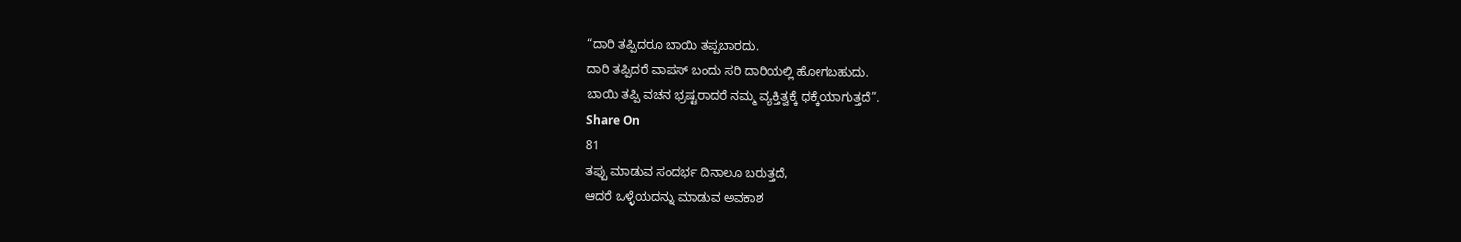“ದಾರಿ ತಪ್ಪಿದರೂ ಬಾಯಿ ತಪ್ಪಬಾರದು.
ದಾರಿ ತಪ್ಪಿದರೆ ವಾಪಸ್ ಬಂದು ಸರಿ ದಾರಿಯಲ್ಲಿ ಹೋಗಬಹುದು.
ಬಾಯಿ ತಪ್ಪಿ ವಚನ ಭ್ರಷ್ಟರಾದರೆ ನಮ್ಮ ವ್ಯಕ್ತಿತ್ವಕ್ಕೆ ಧಕ್ಕೆಯಾಗುತ್ತದೆ”.
Share On
81
ತಪ್ಪು ಮಾಡುವ ಸಂದರ್ಭ ದಿನಾಲೂ ಬರುತ್ತದೆ,
ಆದರೆ ಒಳ್ಳೆಯದನ್ನು ಮಾಡುವ ಅವಕಾಶ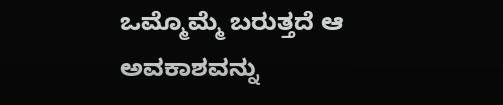ಒಮ್ಮೊಮ್ಮೆ ಬರುತ್ತದೆ ಆ ಅವಕಾಶವನ್ನು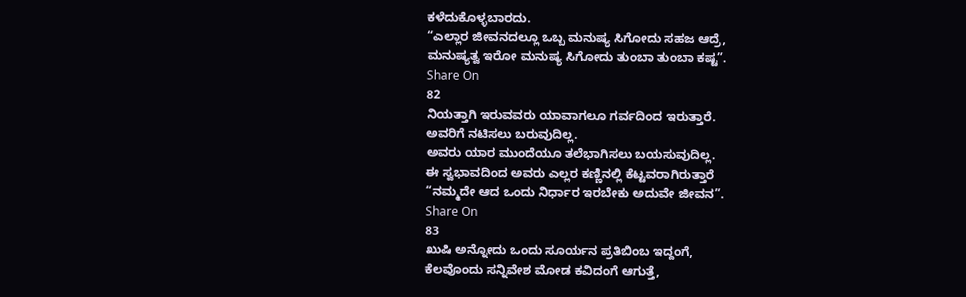ಕಳೆದುಕೊಳ್ಳಬಾರದು.
“ಎಲ್ಲಾರ ಜೀವನದಲ್ಲೂ ಒಬ್ಬ ಮನುಷ್ಯ ಸಿಗೋದು ಸಹಜ ಆದ್ರೆ,
ಮನುಷ್ಯತ್ವ ಇರೋ ಮನುಷ್ಯ ಸಿಗೋದು ತುಂಬಾ ತುಂಬಾ ಕಷ್ಟ”.
Share On
82
ನಿಯತ್ತಾಗಿ ಇರುವವರು ಯಾವಾಗಲೂ ಗರ್ವದಿಂದ ಇರುತ್ತಾರೆ.
ಅವರಿಗೆ ನಟಿಸಲು ಬರುವುದಿಲ್ಲ.
ಅವರು ಯಾರ ಮುಂದೆಯೂ ತಲೆಭಾಗಿಸಲು ಬಯಸುವುದಿಲ್ಲ.
ಈ ಸ್ವಭಾವದಿಂದ ಅವರು ಎಲ್ಲರ ಕಣ್ಣಿನಲ್ಲಿ ಕೆಟ್ಟವರಾಗಿರುತ್ತಾರೆ
“ನಮ್ಮದೇ ಆದ ಒಂದು ನಿರ್ಧಾರ ಇರಬೇಕು ಅದುವೇ ಜೀವನ”.
Share On
83
ಖುಷಿ ಅನ್ನೋದು ಒಂದು ಸೂರ್ಯನ ಪ್ರತಿಬಿಂಬ ಇದ್ದಂಗೆ,
ಕೆಲವೊಂದು ಸನ್ನಿವೇಶ ಮೋಡ ಕವಿದಂಗೆ ಆಗುತ್ತೆ,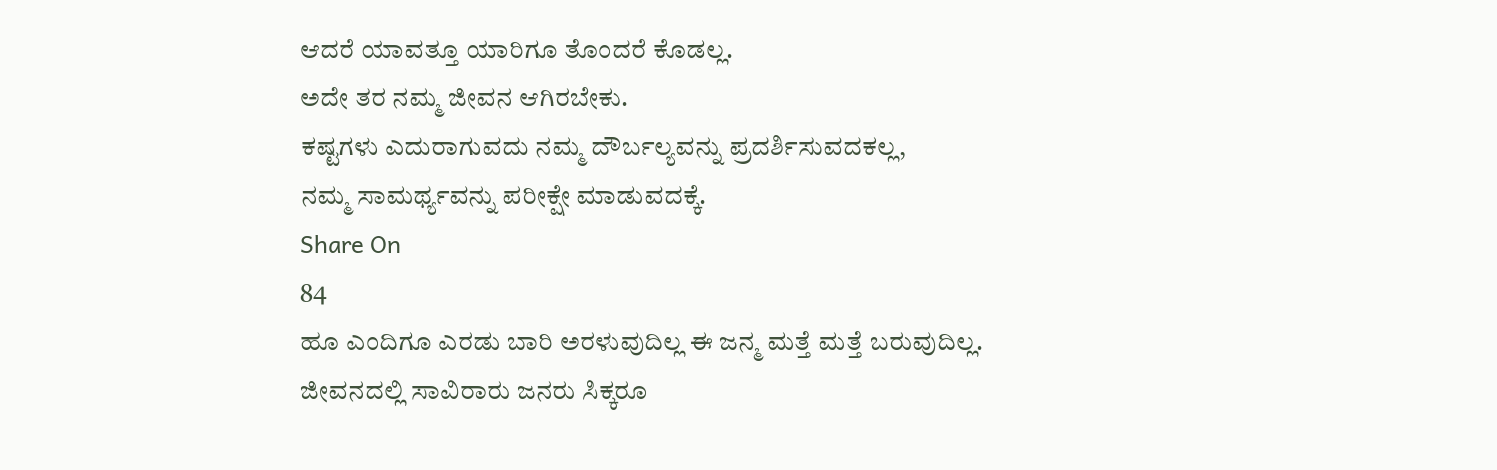ಆದರೆ ಯಾವತ್ತೂ ಯಾರಿಗೂ ತೊಂದರೆ ಕೊಡಲ್ಲ.
ಅದೇ ತರ ನಮ್ಮ ಜೀವನ ಆಗಿರಬೇಕು.
ಕಷ್ಟಗಳು ಎದುರಾಗುವದು ನಮ್ಮ ದೌರ್ಬಲ್ಯವನ್ನು ಪ್ರದರ್ಶಿಸುವದಕಲ್ಲ,
ನಮ್ಮ ಸಾಮರ್ಥ್ಯವನ್ನು ಪರೀಕ್ಷೇ ಮಾಡುವದಕ್ಕೆ.
Share On
84
ಹೂ ಎಂದಿಗೂ ಎರಡು ಬಾರಿ ಅರಳುವುದಿಲ್ಲ ಈ ಜನ್ಮ ಮತ್ತೆ ಮತ್ತೆ ಬರುವುದಿಲ್ಲ.
ಜೀವನದಲ್ಲಿ ಸಾವಿರಾರು ಜನರು ಸಿಕ್ಕರೂ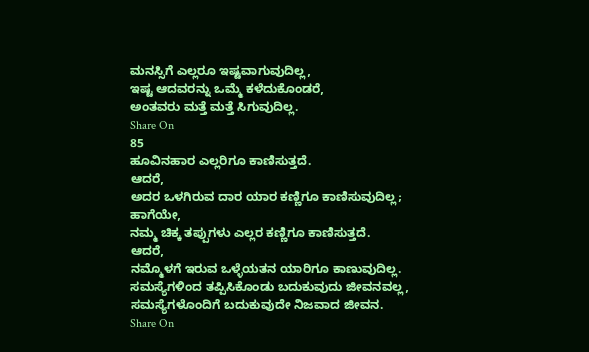ಮನಸ್ಸಿಗೆ ಎಲ್ಲರೂ ಇಷ್ಟವಾಗುವುದಿಲ್ಲ,
ಇಷ್ಟ ಆದವರನ್ನು ಒಮ್ಮೆ ಕಳೆದುಕೊಂಡರೆ,
ಅಂತವರು ಮತ್ತೆ ಮತ್ತೆ ಸಿಗುವುದಿಲ್ಲ.
Share On
85
ಹೂವಿನಹಾರ ಎಲ್ಲರಿಗೂ ಕಾಣಿಸುತ್ತದೆ.
ಆದರೆ,
ಅದರ ಒಳಗಿರುವ ದಾರ ಯಾರ ಕಣ್ಣಿಗೂ ಕಾಣಿಸುವುದಿಲ್ಲ;
ಹಾಗೆಯೇ,
ನಮ್ಮ ಚಿಕ್ಕ ತಪ್ಪುಗಳು ಎಲ್ಲರ ಕಣ್ಣಿಗೂ ಕಾಣಿಸುತ್ತದೆ.
ಆದರೆ,
ನಮ್ಮೊಳಗೆ ಇರುವ ಒಳ್ಳೆಯತನ ಯಾರಿಗೂ ಕಾಣುವುದಿಲ್ಲ.
ಸಮಸ್ಯೆಗಳಿಂದ ತಪ್ಪಿಸಿಕೊಂಡು ಬದುಕುವುದು ಜೀವನವಲ್ಲ,
ಸಮಸ್ಯೆಗಳೊಂದಿಗೆ ಬದುಕುವುದೇ ನಿಜವಾದ ಜೀವನ.
Share On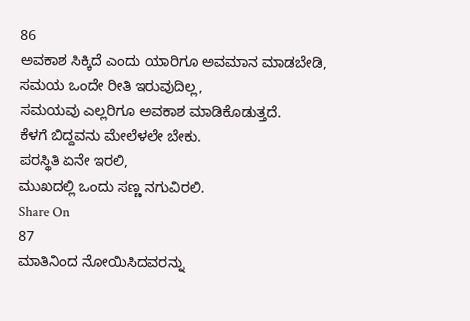86
ಅವಕಾಶ ಸಿಕ್ಕಿದೆ ಎಂದು ಯಾರಿಗೂ ಅವಮಾನ ಮಾಡಬೇಡಿ,
ಸಮಯ ಒಂದೇ ರೀತಿ ಇರುವುದಿಲ್ಲ,
ಸಮಯವು ಎಲ್ಲರಿಗೂ ಅವಕಾಶ ಮಾಡಿಕೊಡುತ್ತದೆ.
ಕೆಳಗೆ ಬಿದ್ದವನು ಮೇಲೆಳಲೇ ಬೇಕು.
ಪರಸ್ಥಿತಿ ಏನೇ ಇರಲಿ,
ಮುಖದಲ್ಲಿ ಒಂದು ಸಣ್ಣ ನಗುವಿರಲಿ.
Share On
87
ಮಾತಿನಿಂದ ನೋಯಿಸಿದವರನ್ನು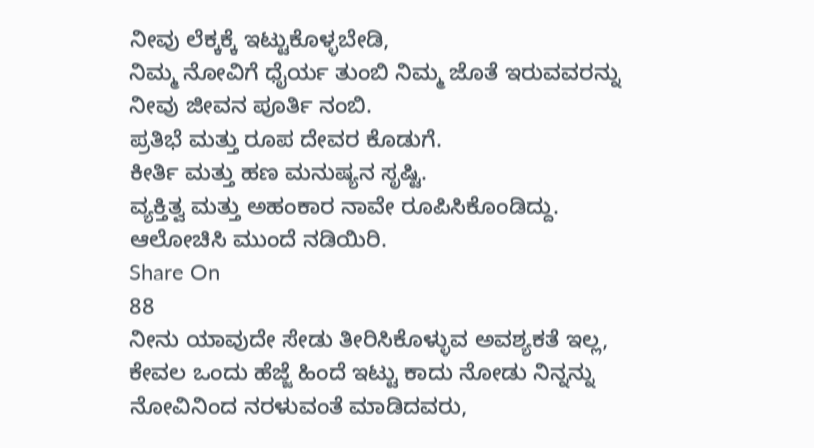ನೀವು ಲೆಕ್ಕಕ್ಕೆ ಇಟ್ಟುಕೊಳ್ಳಬೇಡಿ,
ನಿಮ್ಮ ನೋವಿಗೆ ಧೈರ್ಯ ತುಂಬಿ ನಿಮ್ಮ ಜೊತೆ ಇರುವವರನ್ನು ನೀವು ಜೀವನ ಪೂರ್ತಿ ನಂಬಿ.
ಪ್ರತಿಭೆ ಮತ್ತು ರೂಪ ದೇವರ ಕೊಡುಗೆ.
ಕೀರ್ತಿ ಮತ್ತು ಹಣ ಮನುಷ್ಯನ ಸೃಷ್ಟಿ.
ವ್ಯಕ್ತಿತ್ವ ಮತ್ತು ಅಹಂಕಾರ ನಾವೇ ರೂಪಿಸಿಕೊಂಡಿದ್ದು.
ಆಲೋಚಿಸಿ ಮುಂದೆ ನಡಿಯಿರಿ.
Share On
88
ನೀನು ಯಾವುದೇ ಸೇಡು ತೀರಿಸಿಕೊಳ್ಳುವ ಅವಶ್ಯಕತೆ ಇಲ್ಲ,
ಕೇವಲ ಒಂದು ಹೆಜ್ಜೆ ಹಿಂದೆ ಇಟ್ಟು ಕಾದು ನೋಡು ನಿನ್ನನ್ನು ನೋವಿನಿಂದ ನರಳುವಂತೆ ಮಾಡಿದವರು,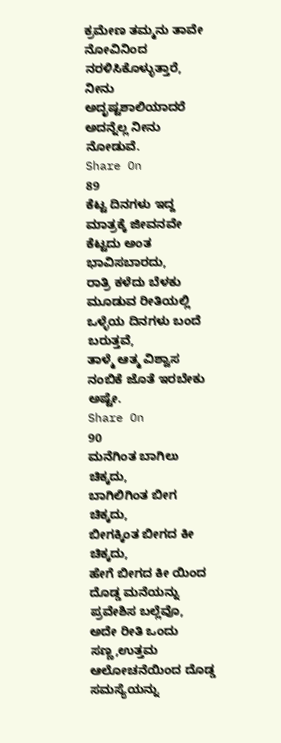ಕ್ರಮೇಣ ತಮ್ಮನು ತಾವೇ ನೋವಿನಿಂದ ನರಳಿಸಿಕೊಳ್ಳುತ್ತಾರೆ,
ನೀನು ಅದೃಷ್ಟಶಾಲಿಯಾದರೆ ಅದನ್ನೆಲ್ಲ ನೀನು ನೋಡುವೆ.
Share On
89
ಕೆಟ್ಟ ದಿನಗಳು ಇದ್ದ ಮಾತ್ರಕ್ಕೆ ಜೀವನವೇ ಕೆಟ್ಟದು ಅಂತ ಭಾವಿಸಬಾರದು,
ರಾತ್ರಿ ಕಳೆದು ಬೆಳಕು ಮೂಡುವ ರೀತಿಯಲ್ಲಿ ಒಳ್ಳೆಯ ದಿನಗಳು ಬಂದೆ ಬರುತ್ತವೆ,
ತಾಳ್ಮೆ ಆತ್ಮ ವಿಶ್ವಾಸ ನಂಬಿಕೆ ಜೊತೆ ಇರಬೇಕು ಅಷ್ಟೇ.
Share On
90
ಮನೆಗಿಂತ ಬಾಗಿಲು ಚಿಕ್ಕದು,
ಬಾಗಿಲಿಗಿಂತ ಬೀಗ ಚಿಕ್ಕದು,
ಬೀಗಕ್ಕಿಂತ ಬೀಗದ ಕೀ ಚಿಕ್ಕದು,
ಹೇಗೆ ಬೀಗದ ಕೀ ಯಿಂದ ದೊಡ್ಡ ಮನೆಯನ್ನು ಪ್ರವೇಶಿಸ ಬಲ್ಲೆವೊ,
ಅದೇ ರೀತಿ ಒಂದು ಸಣ್ಣ,ಉತ್ತಮ ಆಲೋಚನೆಯಿಂದ ದೊಡ್ಡ ಸಮಸ್ಯೆಯನ್ನು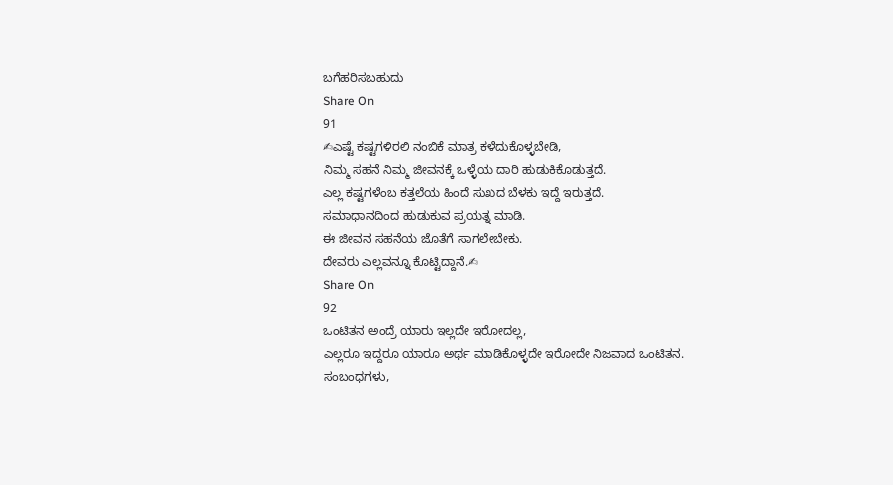ಬಗೆಹರಿಸಬಹುದು
Share On
91
✍ಎಷ್ಟೆ ಕಷ್ಟಗಳಿರಲಿ ನಂಬಿಕೆ ಮಾತ್ರ ಕಳೆದುಕೊಳ್ಳಬೇಡಿ,
ನಿಮ್ಮ ಸಹನೆ ನಿಮ್ಮ ಜೀವನಕ್ಕೆ ಒಳ್ಳೆಯ ದಾರಿ ಹುಡುಕಿಕೊಡುತ್ತದೆ.
ಎಲ್ಲ ಕಷ್ಟಗಳೆಂಬ ಕತ್ತಲೆಯ ಹಿಂದೆ ಸುಖದ ಬೆಳಕು ಇದ್ದೆ ಇರುತ್ತದೆ.
ಸಮಾಧಾನದಿಂದ ಹುಡುಕುವ ಪ್ರಯತ್ನ ಮಾಡಿ.
ಈ ಜೀವನ ಸಹನೆಯ ಜೊತೆಗೆ ಸಾಗಲೇಬೇಕು.
ದೇವರು ಎಲ್ಲವನ್ನೂ ಕೊಟ್ಟಿದ್ದಾನೆ.✍
Share On
92
ಒಂಟಿತನ ಅಂದ್ರೆ ಯಾರು ಇಲ್ಲದೇ ಇರೋದಲ್ಲ,
ಎಲ್ಲರೂ ಇದ್ದರೂ ಯಾರೂ ಅರ್ಥ ಮಾಡಿಕೊಳ್ಳದೇ ಇರೋದೇ ನಿಜವಾದ ಒಂಟಿತನ.
ಸಂಬಂಧಗಳು,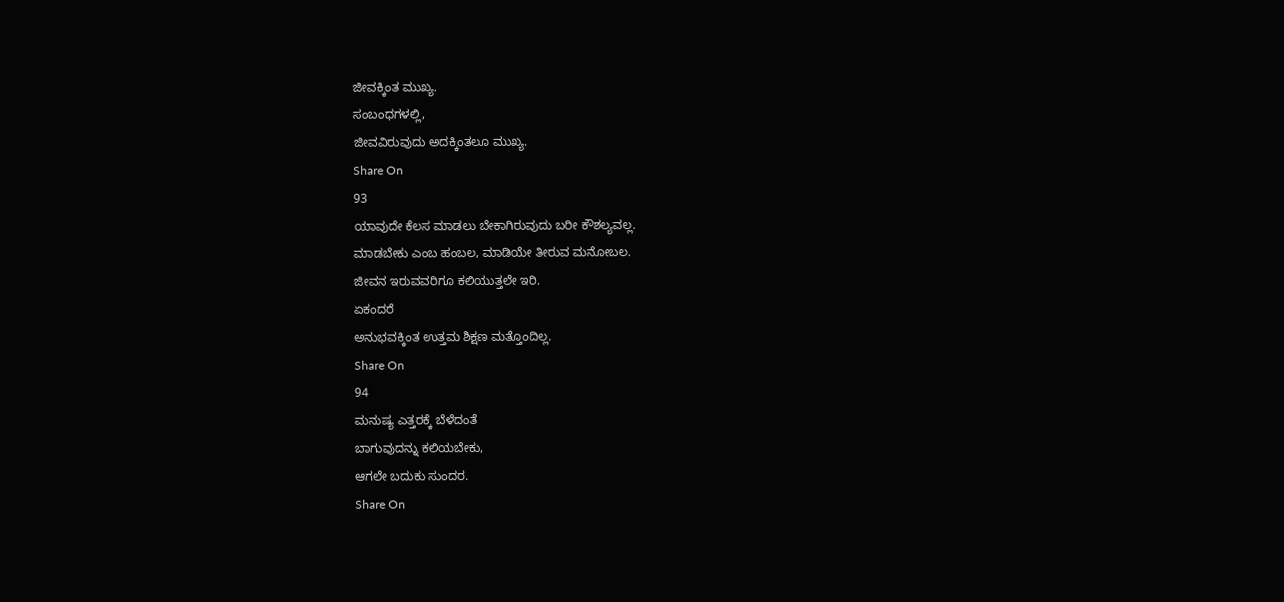ಜೀವಕ್ಕಿಂತ ಮುಖ್ಯ.
ಸಂಬಂಧಗಳಲ್ಲಿ,
ಜೀವವಿರುವುದು ಅದಕ್ಕಿಂತಲೂ ಮುಖ್ಯ.
Share On
93
ಯಾವುದೇ ಕೆಲಸ ಮಾಡಲು ಬೇಕಾಗಿರುವುದು ಬರೀ ಕೌಶಲ್ಯವಲ್ಲ.
ಮಾಡಬೇಕು ಎಂಬ ಹಂಬಲ, ಮಾಡಿಯೇ ತೀರುವ ಮನೋಬಲ.
ಜೀವನ ಇರುವವರಿಗೂ ಕಲಿಯುತ್ತಲೇ ಇರಿ.
ಏಕಂದರೆ
ಅನುಭವಕ್ಕಿಂತ ಉತ್ತಮ ಶಿಕ್ಷಣ ಮತ್ತೊಂದಿಲ್ಲ.
Share On
94
ಮನುಷ್ಯ ಎತ್ತರಕ್ಕೆ ಬೆಳೆದಂತೆ
ಬಾಗುವುದನ್ನು ಕಲಿಯಬೇಕು,
ಆಗಲೇ ಬದುಕು ಸುಂದರ.
Share On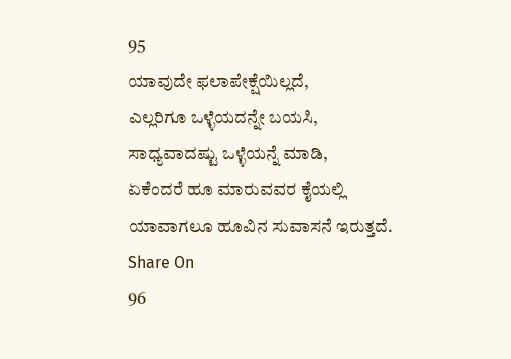95
ಯಾವುದೇ ಫಲಾಪೇಕ್ಷೆಯಿಲ್ಲದೆ,
ಎಲ್ಲರಿಗೂ ಒಳ್ಳೆಯದನ್ನೇ ಬಯಸಿ,
ಸಾಧ್ಯವಾದಷ್ಟು ಒಳ್ಳೆಯನ್ನೆ ಮಾಡಿ,
ಏಕೆಂದರೆ ಹೂ ಮಾರುವವರ ಕೈಯಲ್ಲಿ
ಯಾವಾಗಲೂ ಹೂವಿನ ಸುವಾಸನೆ ಇರುತ್ತದೆ.
Share On
96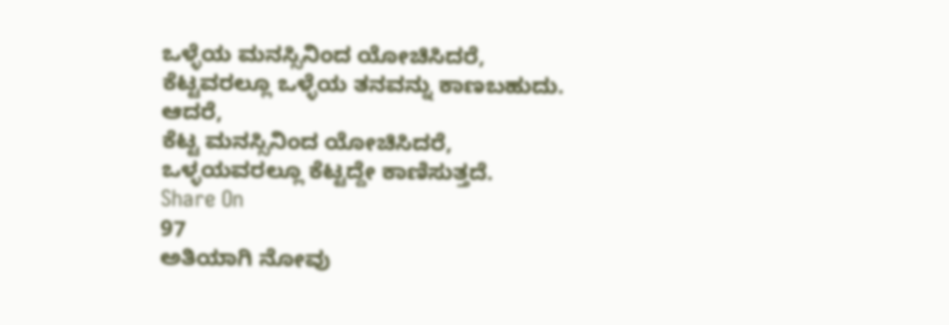ಒಳ್ಳೆಯ ಮನಸ್ಸಿನಿಂದ ಯೋಚಿಸಿದರೆ,
ಕೆಟ್ಟವರಲ್ಲೂ ಒಳ್ಳೆಯ ತನವನ್ನು ಕಾಣಬಹುದು.
ಆದರೆ,
ಕೆಟ್ಟ ಮನಸ್ಸಿನಿಂದ ಯೋಚಿಸಿದರೆ,
ಒಳ್ಳಯವರಲ್ಲೂ ಕೆಟ್ಟದ್ದೇ ಕಾಣಿಸುತ್ತದೆ.
Share On
97
ಅತಿಯಾಗಿ ನೋವು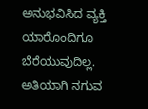ಅನುಭವಿಸಿದ ವ್ಯಕ್ತಿ ಯಾರೊಂದಿಗೂ ಬೆರೆಯುವುದಿಲ್ಲ.
ಅತಿಯಾಗಿ ನಗುವ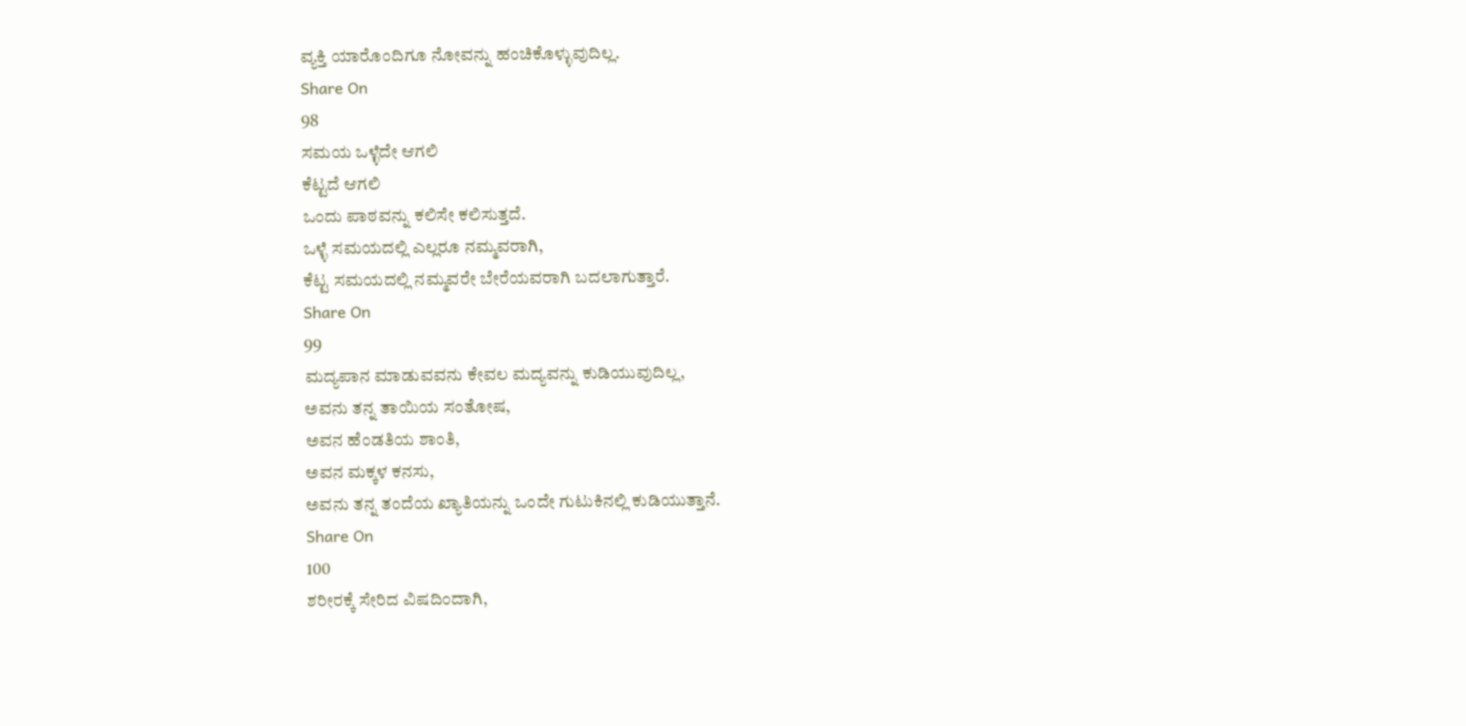ವ್ಯಕ್ತಿ ಯಾರೊಂದಿಗೂ ನೋವನ್ನು ಹಂಚಿಕೊಳ್ಳುವುದಿಲ್ಲ.
Share On
98
ಸಮಯ ಒಳ್ಳೆದೇ ಆಗಲಿ
ಕೆಟ್ಟದೆ ಆಗಲಿ
ಒಂದು ಪಾಠವನ್ನು ಕಲಿಸೇ ಕಲಿಸುತ್ತದೆ.
ಒಳ್ಳೆ ಸಮಯದಲ್ಲಿ ಎಲ್ಲರೂ ನಮ್ಮವರಾಗಿ,
ಕೆಟ್ಟ ಸಮಯದಲ್ಲಿ ನಮ್ಮವರೇ ಬೇರೆಯವರಾಗಿ ಬದಲಾಗುತ್ತಾರೆ.
Share On
99
ಮದ್ಯಪಾನ ಮಾಡುವವನು ಕೇವಲ ಮದ್ಯವನ್ನು ಕುಡಿಯುವುದಿಲ್ಲ,
ಅವನು ತನ್ನ ತಾಯಿಯ ಸಂತೋಷ,
ಅವನ ಹೆಂಡತಿಯ ಶಾಂತಿ,
ಅವನ ಮಕ್ಕಳ ಕನಸು,
ಅವನು ತನ್ನ ತಂದೆಯ ಖ್ಯಾತಿಯನ್ನು ಒಂದೇ ಗುಟುಕಿನಲ್ಲಿ ಕುಡಿಯುತ್ತಾನೆ.
Share On
100
ಶರೀರಕ್ಕೆ ಸೇರಿದ ವಿಷದಿಂದಾಗಿ,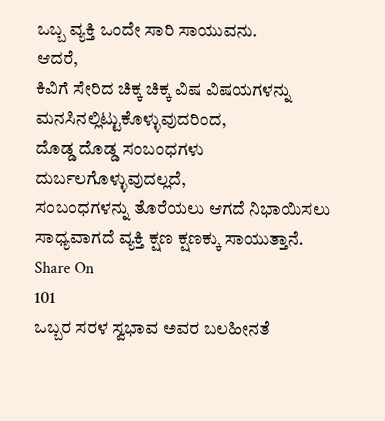ಒಬ್ಬ ವ್ಯಕ್ತಿ ಒಂದೇ ಸಾರಿ ಸಾಯುವನು.
ಆದರೆ,
ಕಿವಿಗೆ ಸೇರಿದ ಚಿಕ್ಕ ಚಿಕ್ಕ ವಿಷ ವಿಷಯಗಳನ್ನು ಮನಸಿನಲ್ಲಿಟ್ಟುಕೊಳ್ಳುವುದರಿಂದ,
ದೊಡ್ಡ ದೊಡ್ಡ ಸಂಬಂಧಗಳು ದುರ್ಬಲಗೊಳ್ಳುವುದಲ್ಲದೆ,
ಸಂಬಂಧಗಳನ್ನು ತೊರೆಯಲು ಆಗದೆ ನಿಭಾಯಿಸಲು ಸಾಧ್ಯವಾಗದೆ ವ್ಯಕ್ತಿ ಕ್ಷಣ ಕ್ಷಣಕ್ಕು ಸಾಯುತ್ತಾನೆ.
Share On
101
ಒಬ್ಬರ ಸರಳ ಸ್ವಭಾವ ಅವರ ಬಲಹೀನತೆ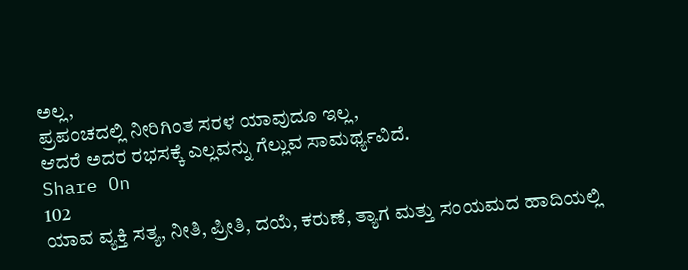ಅಲ್ಲ,
ಪ್ರಪಂಚದಲ್ಲಿ ನೀರಿಗಿಂತ ಸರಳ ಯಾವುದೂ ಇಲ್ಲ,
ಆದರೆ ಅದರ ರಭಸಕ್ಕೆ ಎಲ್ಲವನ್ನು ಗೆಲ್ಲುವ ಸಾಮರ್ಥ್ಯವಿದೆ.
Share On
102
ಯಾವ ವ್ಯಕ್ತಿ ಸತ್ಯ, ನೀತಿ, ಪ್ರೀತಿ, ದಯೆ, ಕರುಣೆ, ತ್ಯಾಗ ಮತ್ತು ಸಂಯಮದ ಹಾದಿಯಲ್ಲಿ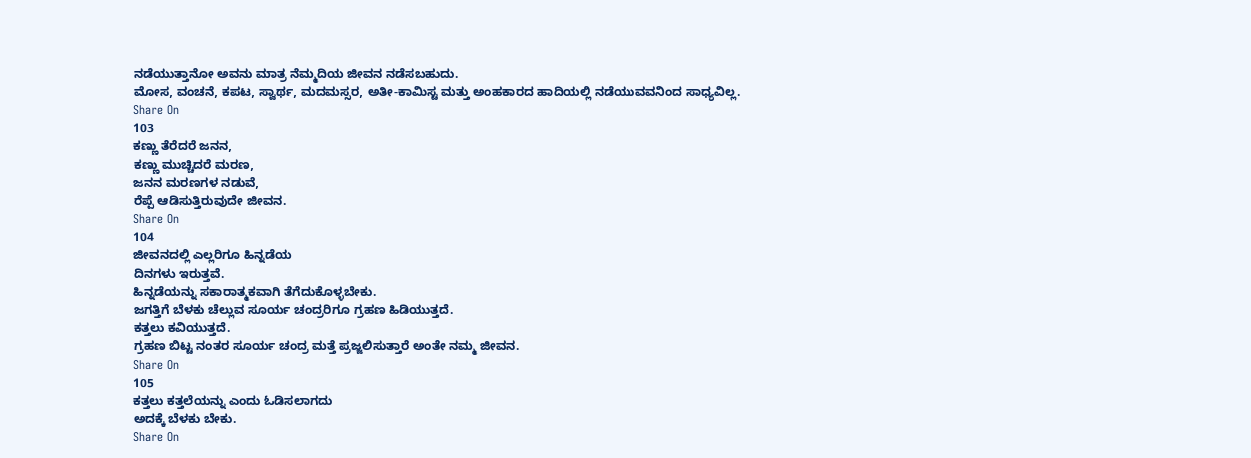ನಡೆಯುತ್ತಾನೋ ಅವನು ಮಾತ್ರ ನೆಮ್ಮದಿಯ ಜೀವನ ನಡೆಸಬಹುದು.
ಮೋಸ, ವಂಚನೆ, ಕಪಟ, ಸ್ವಾರ್ಥ, ಮದಮಸ್ಸರ, ಅತೀ-ಕಾಮಿಸ್ಟ ಮತ್ತು ಅಂಹಕಾರದ ಹಾದಿಯಲ್ಲಿ ನಡೆಯುವವನಿಂದ ಸಾಧ್ಯವಿಲ್ಲ.
Share On
103
ಕಣ್ಣು ತೆರೆದರೆ ಜನನ,
ಕಣ್ಣು ಮುಚ್ಚಿದರೆ ಮರಣ,
ಜನನ ಮರಣಗಳ ನಡುವೆ,
ರೆಪ್ಪೆ ಆಡಿಸುತ್ತಿರುವುದೇ ಜೀವನ.
Share On
104
ಜೀವನದಲ್ಲಿ ಎಲ್ಲರಿಗೂ ಹಿನ್ನಡೆಯ
ದಿನಗಳು ಇರುತ್ತವೆ.
ಹಿನ್ನಡೆಯನ್ನು ಸಕಾರಾತ್ಮಕವಾಗಿ ತೆಗೆದುಕೊಳ್ಳಬೇಕು.
ಜಗತ್ತಿಗೆ ಬೆಳಕು ಚೆಲ್ಲುವ ಸೂರ್ಯ ಚಂದ್ರರಿಗೂ ಗ್ರಹಣ ಹಿಡಿಯುತ್ತದೆ.
ಕತ್ತಲು ಕವಿಯುತ್ತದೆ.
ಗ್ರಹಣ ಬಿಟ್ಟ ನಂತರ ಸೂರ್ಯ ಚಂದ್ರ ಮತ್ತೆ ಪ್ರಜ್ಜಲಿಸುತ್ತಾರೆ ಅಂತೇ ನಮ್ಮ ಜೀವನ.
Share On
105
ಕತ್ತಲು ಕತ್ತಲೆಯನ್ನು ಎಂದು ಓಡಿಸಲಾಗದು
ಅದಕ್ಕೆ ಬೆಳಕು ಬೇಕು.
Share On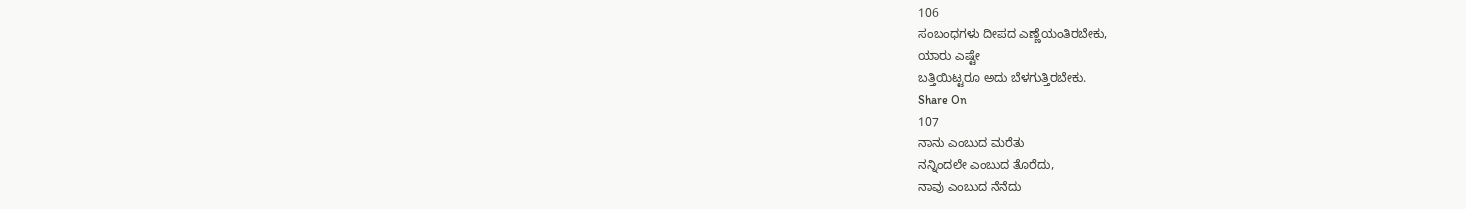106
ಸಂಬಂಧಗಳು ದೀಪದ ಎಣ್ಣೆಯಂತಿರಬೇಕು,
ಯಾರು ಎಷ್ಟೇ
ಬತ್ತಿಯಿಟ್ಟರೂ ಅದು ಬೆಳಗುತ್ತಿರಬೇಕು.
Share On
107
ನಾನು ಎಂಬುದ ಮರೆತು
ನನ್ನಿಂದಲೇ ಎಂಬುದ ತೊರೆದು,
ನಾವು ಎಂಬುದ ನೆನೆದು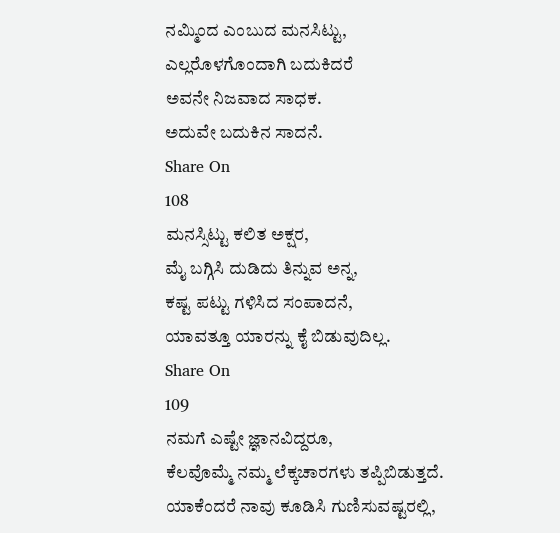ನಮ್ಮಿಂದ ಎಂಬುದ ಮನಸಿಟ್ಟು,
ಎಲ್ಲರೊಳಗೊಂದಾಗಿ ಬದುಕಿದರೆ
ಅವನೇ ನಿಜವಾದ ಸಾಧಕ.
ಅದುವೇ ಬದುಕಿನ ಸಾದನೆ.
Share On
108
ಮನಸ್ಸಿಟ್ಟು ಕಲಿತ ಅಕ್ಷರ,
ಮೈ ಬಗ್ಗಿಸಿ ದುಡಿದು ತಿನ್ನುವ ಅನ್ನ,
ಕಷ್ಟ ಪಟ್ಟು ಗಳಿಸಿದ ಸಂಪಾದನೆ,
ಯಾವತ್ತೂ ಯಾರನ್ನು ಕೈ ಬಿಡುವುದಿಲ್ಲ.
Share On
109
ನಮಗೆ ಎಷ್ಟೇ ಜ್ಞಾನವಿದ್ದರೂ,
ಕೆಲವೊಮ್ಮೆ ನಮ್ಮ ಲೆಕ್ಕಚಾರಗಳು ತಪ್ಪಿಬಿಡುತ್ತದೆ.
ಯಾಕೆಂದರೆ ನಾವು ಕೂಡಿಸಿ ಗುಣಿಸುವಷ್ಟರಲ್ಲಿ,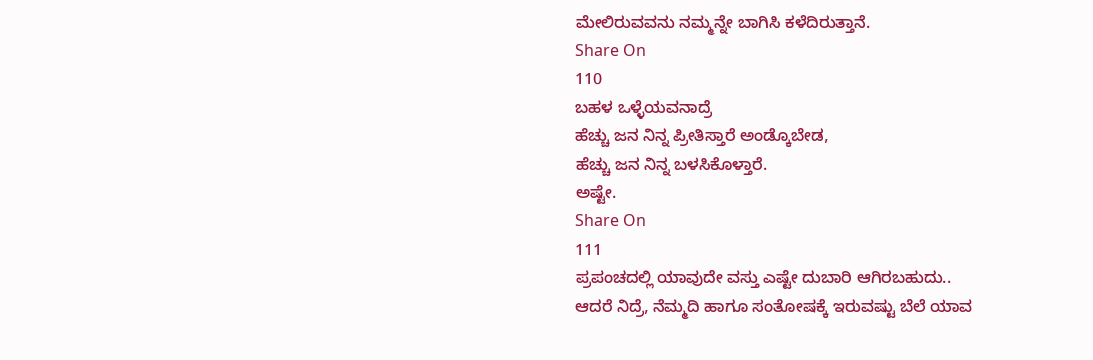ಮೇಲಿರುವವನು ನಮ್ಮನ್ನೇ ಬಾಗಿಸಿ ಕಳೆದಿರುತ್ತಾನೆ.
Share On
110
ಬಹಳ ಒಳ್ಳೆಯವನಾದ್ರೆ
ಹೆಚ್ಚು ಜನ ನಿನ್ನ ಪ್ರೀತಿಸ್ತಾರೆ ಅಂಡ್ಕೊಬೇಡ,
ಹೆಚ್ಚು ಜನ ನಿನ್ನ ಬಳಸಿಕೊಳ್ತಾರೆ.
ಅಷ್ಟೇ.
Share On
111
ಪ್ರಪಂಚದಲ್ಲಿ ಯಾವುದೇ ವಸ್ತು ಎಷ್ಟೇ ದುಬಾರಿ ಆಗಿರಬಹುದು..
ಆದರೆ ನಿದ್ರೆ, ನೆಮ್ಮದಿ ಹಾಗೂ ಸಂತೋಷಕ್ಕೆ ಇರುವಷ್ಟು ಬೆಲೆ ಯಾವ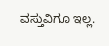ವಸ್ತುವಿಗೂ ಇಲ್ಲ.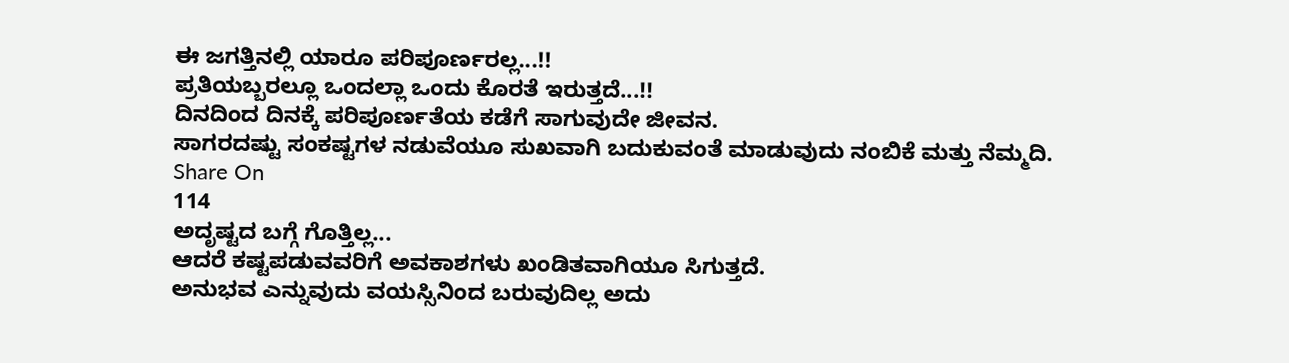ಈ ಜಗತ್ತಿನಲ್ಲಿ ಯಾರೂ ಪರಿಪೂರ್ಣರಲ್ಲ...!!
ಪ್ರತಿಯಬ್ಬರಲ್ಲೂ ಒಂದಲ್ಲಾ ಒಂದು ಕೊರತೆ ಇರುತ್ತದೆ...!!
ದಿನದಿಂದ ದಿನಕ್ಕೆ ಪರಿಪೂರ್ಣತೆಯ ಕಡೆಗೆ ಸಾಗುವುದೇ ಜೀವನ.
ಸಾಗರದಷ್ಟು ಸಂಕಷ್ಟಗಳ ನಡುವೆಯೂ ಸುಖವಾಗಿ ಬದುಕುವಂತೆ ಮಾಡುವುದು ನಂಬಿಕೆ ಮತ್ತು ನೆಮ್ಮದಿ.
Share On
114
ಅದೃಷ್ಟದ ಬಗ್ಗೆ ಗೊತ್ತಿಲ್ಲ...
ಆದರೆ ಕಷ್ಟಪಡುವವರಿಗೆ ಅವಕಾಶಗಳು ಖಂಡಿತವಾಗಿಯೂ ಸಿಗುತ್ತದೆ.
ಅನುಭವ ಎನ್ನುವುದು ವಯಸ್ಸಿನಿಂದ ಬರುವುದಿಲ್ಲ ಅದು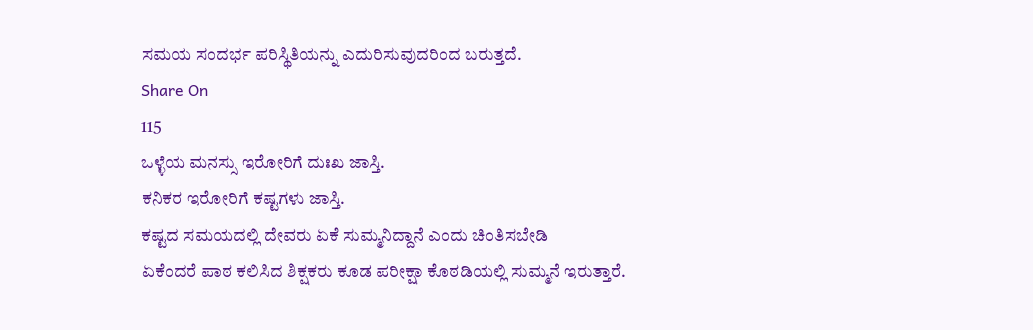ಸಮಯ ಸಂದರ್ಭ ಪರಿಸ್ಥಿತಿಯನ್ನು ಎದುರಿಸುವುದರಿಂದ ಬರುತ್ತದೆ.
Share On
115
ಒಳ್ಳೆಯ ಮನಸ್ಸು ಇರೋರಿಗೆ ದುಃಖ ಜಾಸ್ತಿ.
ಕನಿಕರ ಇರೋರಿಗೆ ಕಷ್ಟಗಳು ಜಾಸ್ತಿ.
ಕಷ್ಟದ ಸಮಯದಲ್ಲಿ ದೇವರು ಏಕೆ ಸುಮ್ಮನಿದ್ದಾನೆ ಎಂದು ಚಿಂತಿಸಬೇಡಿ
ಏಕೆಂದರೆ ಪಾಠ ಕಲಿಸಿದ ಶಿಕ್ಷಕರು ಕೂಡ ಪರೀಕ್ಷಾ ಕೊಠಡಿಯಲ್ಲಿ ಸುಮ್ಮನೆ ಇರುತ್ತಾರೆ.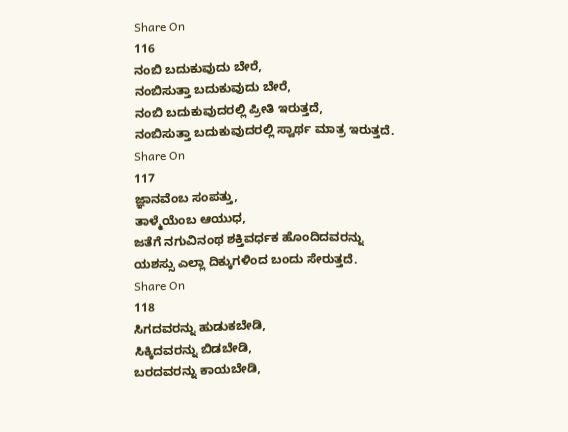Share On
116
ನಂಬಿ ಬದುಕುವುದು ಬೇರೆ,
ನಂಬಿಸುತ್ತಾ ಬದುಕುವುದು ಬೇರೆ,
ನಂಬಿ ಬದುಕುವುದರಲ್ಲಿ ಪ್ರೀತಿ ಇರುತ್ತದೆ,
ನಂಬಿಸುತ್ತಾ ಬದುಕುವುದರಲ್ಲಿ ಸ್ವಾರ್ಥ ಮಾತ್ರ ಇರುತ್ತದೆ.
Share On
117
ಜ್ಞಾನವೆಂಬ ಸಂಪತ್ತು,
ತಾಳ್ಮೆಯೆಂಬ ಆಯುಧ,
ಜತೆಗೆ ನಗುವಿನಂಥ ಶಕ್ತಿವರ್ಧಕ ಹೊಂದಿದವರನ್ನು
ಯಶಸ್ಸು ಎಲ್ಲಾ ದಿಕ್ಕುಗಳಿಂದ ಬಂದು ಸೇರುತ್ತದೆ.
Share On
118
ಸಿಗದವರನ್ನು ಹುಡುಕಬೇಡಿ,
ಸಿಕ್ಕಿದವರನ್ನು ಬಿಡಬೇಡಿ,
ಬರದವರನ್ನು ಕಾಯಬೇಡಿ,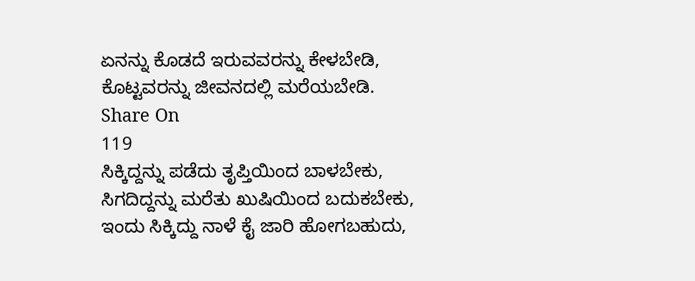ಏನನ್ನು ಕೊಡದೆ ಇರುವವರನ್ನು ಕೇಳಬೇಡಿ,
ಕೊಟ್ಟವರನ್ನು ಜೀವನದಲ್ಲಿ ಮರೆಯಬೇಡಿ.
Share On
119
ಸಿಕ್ಕಿದ್ದನ್ನು ಪಡೆದು ತೃಪ್ತಿಯಿಂದ ಬಾಳಬೇಕು,
ಸಿಗದಿದ್ದನ್ನು ಮರೆತು ಖುಷಿಯಿಂದ ಬದುಕಬೇಕು,
ಇಂದು ಸಿಕ್ಕಿದ್ದು ನಾಳೆ ಕೈ ಜಾರಿ ಹೋಗಬಹುದು,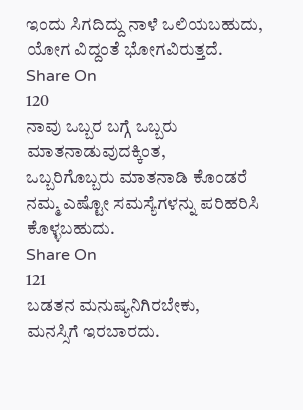ಇಂದು ಸಿಗದಿದ್ದು ನಾಳೆ ಒಲಿಯಬಹುದು,
ಯೋಗ ವಿದ್ದಂತೆ ಭೋಗವಿರುತ್ತದೆ.
Share On
120
ನಾವು ಒಬ್ಬರ ಬಗ್ಗೆ ಒಬ್ಬರು ಮಾತನಾಡುವುದಕ್ಕಿಂತ,
ಒಬ್ಬರಿಗೊಬ್ಬರು ಮಾತನಾಡಿ ಕೊಂಡರೆ
ನಮ್ಮ ಎಷ್ಟೋ ಸಮಸ್ಯೆಗಳನ್ನು ಪರಿಹರಿಸಿ ಕೊಳ್ಳಬಹುದು.
Share On
121
ಬಡತನ ಮನುಷ್ಯನಿಗಿರಬೇಕು,
ಮನಸ್ಸಿಗೆ ಇರಬಾರದು.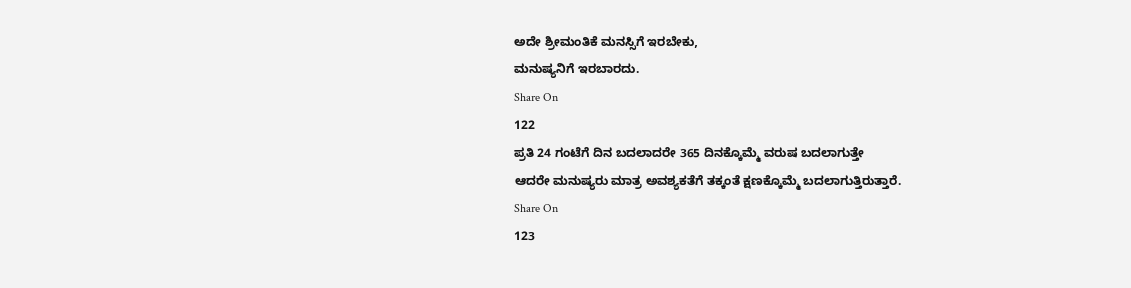ಅದೇ ಶ್ರೀಮಂತಿಕೆ ಮನಸ್ಸಿಗೆ ಇರಬೇಕು,
ಮನುಷ್ಯನಿಗೆ ಇರಬಾರದು.
Share On
122
ಪ್ರತಿ 24 ಗಂಟೆಗೆ ದಿನ ಬದಲಾದರೇ 365 ದಿನಕ್ಕೊಮ್ಮೆ ವರುಷ ಬದಲಾಗುತ್ತೇ
ಆದರೇ ಮನುಷ್ಯರು ಮಾತ್ರ ಅವಶ್ಯಕತೆಗೆ ತಕ್ಕಂತೆ ಕ್ಷಣಕ್ಕೊಮ್ಮೆ ಬದಲಾಗುತ್ತಿರುತ್ತಾರೆ.
Share On
123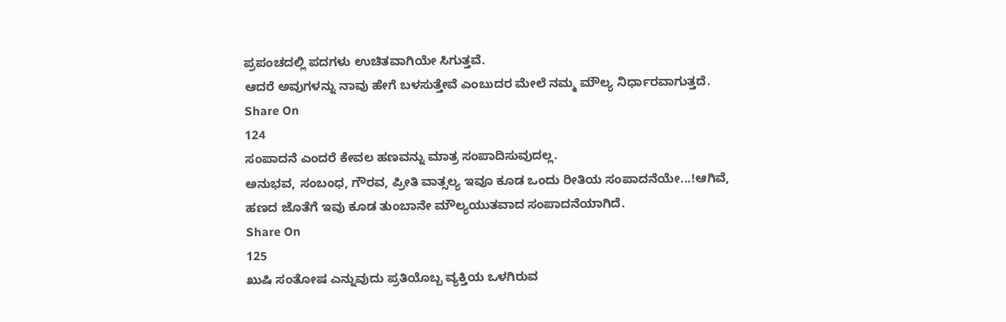ಪ್ರಪಂಚದಲ್ಲಿ ಪದಗಳು ಉಚಿತವಾಗಿಯೇ ಸಿಗುತ್ತವೆ.
ಆದರೆ ಅವುಗಳನ್ನು ನಾವು ಹೇಗೆ ಬಳಸುತ್ತೇವೆ ಎಂಬುದರ ಮೇಲೆ ನಮ್ಮ ಮೌಲ್ಯ ನಿರ್ಧಾರವಾಗುತ್ತದೆ.
Share On
124
ಸಂಪಾದನೆ ಎಂದರೆ ಕೇವಲ ಹಣವನ್ನು ಮಾತ್ರ ಸಂಪಾದಿಸುವುದಲ್ಲ.
ಅನುಭವ, ಸಂಬಂಧ, ಗೌರವ, ಪ್ರೀತಿ ವಾತ್ಸಲ್ಯ ಇವೂ ಕೂಡ ಒಂದು ರೀತಿಯ ಸಂಪಾದನೆಯೇ...!ಆಗಿವೆ,
ಹಣದ ಜೊತೆಗೆ ಇವು ಕೂಡ ತುಂಬಾನೇ ಮೌಲ್ಯಯುತವಾದ ಸಂಪಾದನೆಯಾಗಿದೆ.
Share On
125
ಖುಷಿ ಸಂತೋಷ ಎನ್ನುವುದು ಪ್ರತಿಯೊಬ್ಬ ವ್ಯಕ್ತಿಯ ಒಳಗಿರುವ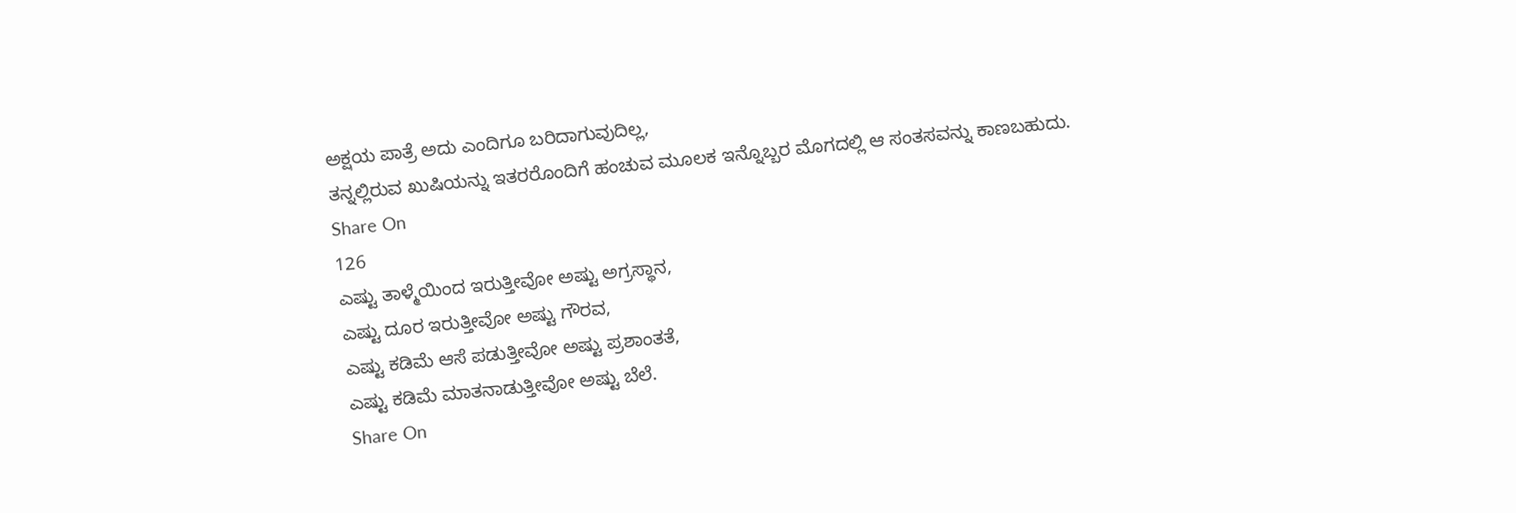ಅಕ್ಷಯ ಪಾತ್ರೆ ಅದು ಎಂದಿಗೂ ಬರಿದಾಗುವುದಿಲ್ಲ,
ತನ್ನಲ್ಲಿರುವ ಖುಷಿಯನ್ನು ಇತರರೊಂದಿಗೆ ಹಂಚುವ ಮೂಲಕ ಇನ್ನೊಬ್ಬರ ಮೊಗದಲ್ಲಿ ಆ ಸಂತಸವನ್ನು ಕಾಣಬಹುದು.
Share On
126
ಎಷ್ಟು ತಾಳ್ಮೆಯಿಂದ ಇರುತ್ತೀವೋ ಅಷ್ಟು ಅಗ್ರಸ್ಥಾನ,
ಎಷ್ಟು ದೂರ ಇರುತ್ತೀವೋ ಅಷ್ಟು ಗೌರವ,
ಎಷ್ಟು ಕಡಿಮೆ ಆಸೆ ಪಡುತ್ತೀವೋ ಅಷ್ಟು ಪ್ರಶಾಂತತೆ,
ಎಷ್ಟು ಕಡಿಮೆ ಮಾತನಾಡುತ್ತೀವೋ ಅಷ್ಟು ಬೆಲೆ.
Share On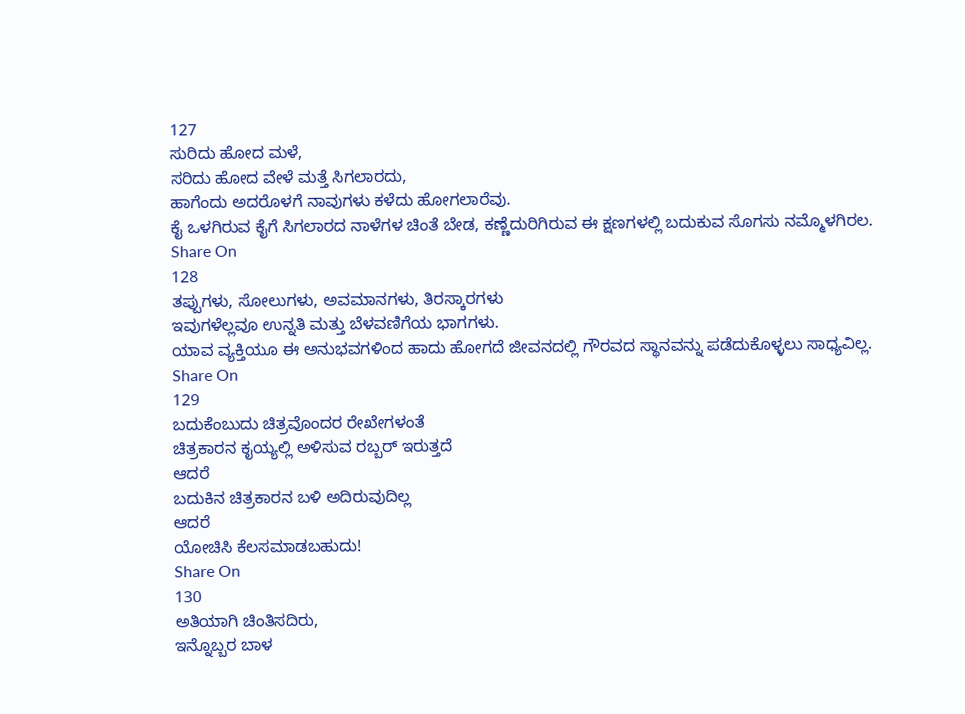127
ಸುರಿದು ಹೋದ ಮಳೆ,
ಸರಿದು ಹೋದ ವೇಳೆ ಮತ್ತೆ ಸಿಗಲಾರದು,
ಹಾಗೆಂದು ಅದರೊಳಗೆ ನಾವುಗಳು ಕಳೆದು ಹೋಗಲಾರೆವು.
ಕೈ ಒಳಗಿರುವ ಕೈಗೆ ಸಿಗಲಾರದ ನಾಳೆಗಳ ಚಿಂತೆ ಬೇಡ, ಕಣ್ಣೆದುರಿಗಿರುವ ಈ ಕ್ಷಣಗಳಲ್ಲಿ ಬದುಕುವ ಸೊಗಸು ನಮ್ಮೊಳಗಿರಲ.
Share On
128
ತಪ್ಪುಗಳು, ಸೋಲುಗಳು, ಅವಮಾನಗಳು, ತಿರಸ್ಕಾರಗಳು
ಇವುಗಳೆಲ್ಲವೂ ಉನ್ನತಿ ಮತ್ತು ಬೆಳವಣಿಗೆಯ ಭಾಗಗಳು.
ಯಾವ ವ್ಯಕ್ತಿಯೂ ಈ ಅನುಭವಗಳಿಂದ ಹಾದು ಹೋಗದೆ ಜೀವನದಲ್ಲಿ ಗೌರವದ ಸ್ಥಾನವನ್ನು ಪಡೆದುಕೊಳ್ಳಲು ಸಾಧ್ಯವಿಲ್ಲ.
Share On
129
ಬದುಕೆಂಬುದು ಚಿತ್ರವೊಂದರ ರೇಖೇಗಳಂತೆ
ಚಿತ್ರಕಾರನ ಕೖಯ್ಯಲ್ಲಿ ಅಳಿಸುವ ರಬ್ಬರ್ ಇರುತ್ತದೆ
ಆದರೆ
ಬದುಕಿನ ಚಿತ್ರಕಾರನ ಬಳಿ ಅದಿರುವುದಿಲ್ಲ
ಆದರೆ
ಯೋಚಿಸಿ ಕೆಲಸಮಾಡಬಹುದು!
Share On
130
ಅತಿಯಾಗಿ ಚಿಂತಿಸದಿರು,
ಇನ್ನೊಬ್ಬರ ಬಾಳ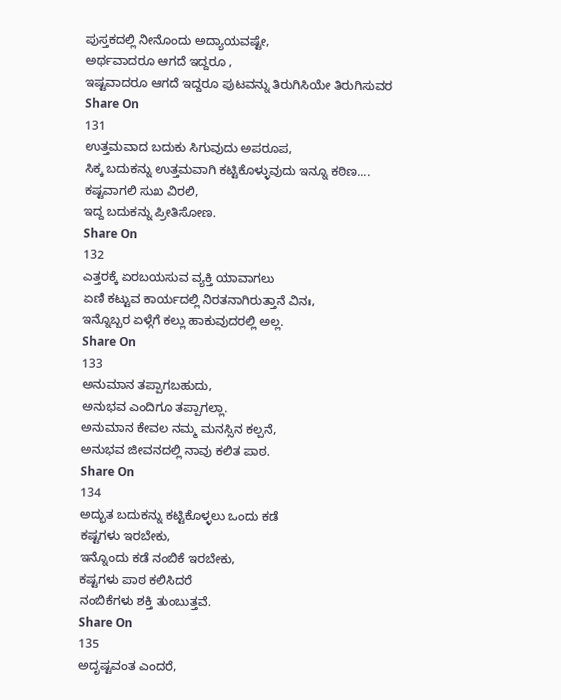ಪುಸ್ತಕದಲ್ಲಿ ನೀನೊಂದು ಅದ್ಯಾಯವಷ್ಟೇ,
ಅರ್ಥವಾದರೂ ಆಗದೆ ಇದ್ದರೂ ,
ಇಷ್ಟವಾದರೂ ಆಗದೆ ಇದ್ದರೂ ಪುಟವನ್ನು ತಿರುಗಿಸಿಯೇ ತಿರುಗಿಸುವರ
Share On
131
ಉತ್ತಮವಾದ ಬದುಕು ಸಿಗುವುದು ಅಪರೂಪ,
ಸಿಕ್ಕ ಬದುಕನ್ನು ಉತ್ತಮವಾಗಿ ಕಟ್ಟಿಕೊಳ್ಳುವುದು ಇನ್ನೂ ಕಠಿಣ....
ಕಷ್ಟವಾಗಲಿ ಸುಖ ವಿರಲಿ,
ಇದ್ದ ಬದುಕನ್ನು ಪ್ರೀತಿಸೋಣ.
Share On
132
ಎತ್ತರಕ್ಕೆ ಏರಬಯಸುವ ವ್ಯಕ್ತಿ ಯಾವಾಗಲು
ಏಣಿ ಕಟ್ಟುವ ಕಾರ್ಯದಲ್ಲಿ ನಿರತನಾಗಿರುತ್ತಾನೆ ವಿನಃ,
ಇನ್ನೊಬ್ಬರ ಏಳ್ಗೆಗೆ ಕಲ್ಲು ಹಾಕುವುದರಲ್ಲಿ ಅಲ್ಲ.
Share On
133
ಅನುಮಾನ ತಪ್ಪಾಗಬಹುದು,
ಅನುಭವ ಎಂದಿಗೂ ತಪ್ಪಾಗಲ್ಲಾ.
ಅನುಮಾನ ಕೇವಲ ನಮ್ಮ ಮನಸ್ಸಿನ ಕಲ್ಪನೆ,
ಅನುಭವ ಜೀವನದಲ್ಲಿ ನಾವು ಕಲಿತ ಪಾಠ.
Share On
134
ಅದ್ಭುತ ಬದುಕನ್ನು ಕಟ್ಟಿಕೊಳ್ಳಲು ಒಂದು ಕಡೆ
ಕಷ್ಟಗಳು ಇರಬೇಕು,
ಇನ್ನೊಂದು ಕಡೆ ನಂಬಿಕೆ ಇರಬೇಕು,
ಕಷ್ಟಗಳು ಪಾಠ ಕಲಿಸಿದರೆ
ನಂಬಿಕೆಗಳು ಶಕ್ತಿ ತುಂಬುತ್ತವೆ.
Share On
135
ಅದೃಷ್ಟವಂತ ಎಂದರೆ,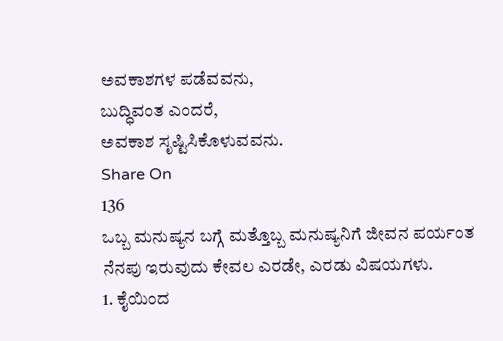ಅವಕಾಶಗಳ ಪಡೆವವನು,
ಬುದ್ಧಿವಂತ ಎಂದರೆ,
ಅವಕಾಶ ಸೃಷ್ಟಿಸಿಕೊಳುವವನು.
Share On
136
ಒಬ್ಬ ಮನುಷ್ಯನ ಬಗ್ಗೆ ಮತ್ತೊಬ್ಬ ಮನುಷ್ಯನಿಗೆ ಜೀವನ ಪರ್ಯಂತ ನೆನಪು ಇರುವುದು ಕೇವಲ ಎರಡೇ, ಎರಡು ವಿಷಯಗಳು.
1. ಕೈಯಿಂದ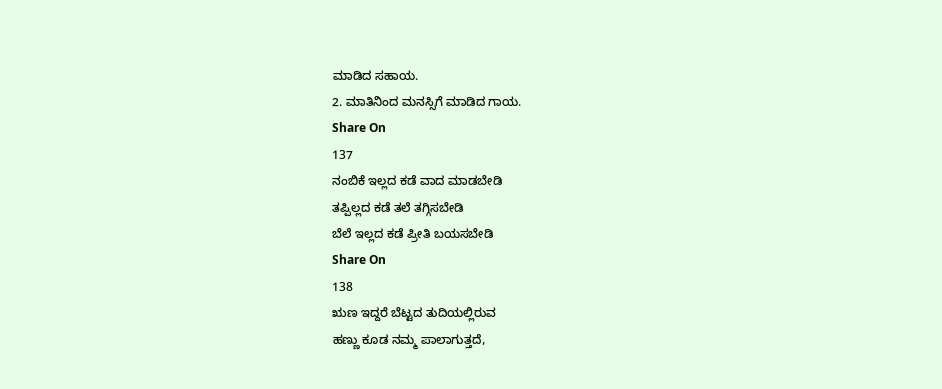ಮಾಡಿದ ಸಹಾಯ.
2. ಮಾತಿನಿಂದ ಮನಸ್ಸಿಗೆ ಮಾಡಿದ ಗಾಯ.
Share On
137
ನಂಬಿಕೆ ಇಲ್ಲದ ಕಡೆ ವಾದ ಮಾಡಬೇಡಿ
ತಪ್ಪಿಲ್ಲದ ಕಡೆ ತಲೆ ತಗ್ಗಿಸಬೇಡಿ
ಬೆಲೆ ಇಲ್ಲದ ಕಡೆ ಪ್ರೀತಿ ಬಯಸಬೇಡಿ
Share On
138
ಋಣ ಇದ್ದರೆ ಬೆಟ್ಟದ ತುದಿಯಲ್ಲಿರುವ
ಹಣ್ಣು ಕೂಡ ನಮ್ಮ ಪಾಲಾಗುತ್ತದೆ,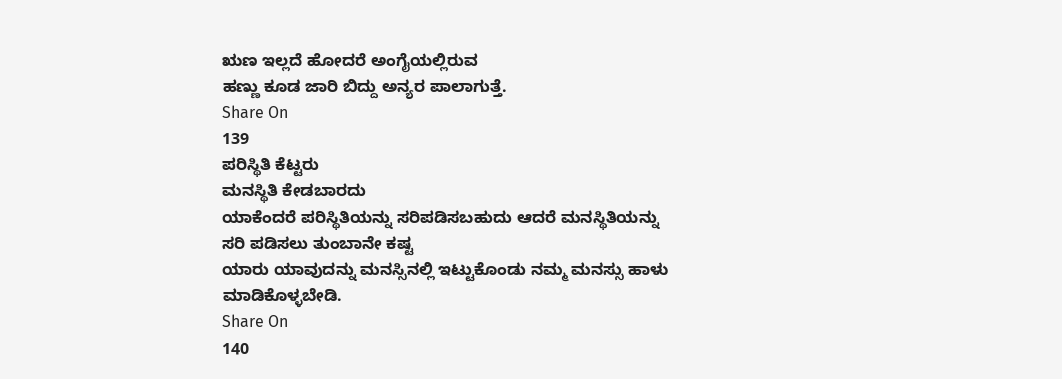ಋಣ ಇಲ್ಲದೆ ಹೋದರೆ ಅಂಗೈಯಲ್ಲಿರುವ
ಹಣ್ಣು ಕೂಡ ಜಾರಿ ಬಿದ್ದು ಅನ್ಯರ ಪಾಲಾಗುತ್ತೆ.
Share On
139
ಪರಿಸ್ಥಿತಿ ಕೆಟ್ಟರು
ಮನಸ್ಥಿತಿ ಕೇಡಬಾರದು
ಯಾಕೆಂದರೆ ಪರಿಸ್ಥಿತಿಯನ್ನು ಸರಿಪಡಿಸಬಹುದು ಆದರೆ ಮನಸ್ಥಿತಿಯನ್ನು ಸರಿ ಪಡಿಸಲು ತುಂಬಾನೇ ಕಷ್ಟ
ಯಾರು ಯಾವುದನ್ನು ಮನಸ್ಸಿನಲ್ಲಿ ಇಟ್ಟುಕೊಂಡು ನಮ್ಮ ಮನಸ್ಸು ಹಾಳು ಮಾಡಿಕೊಳ್ಳಬೇಡಿ.
Share On
140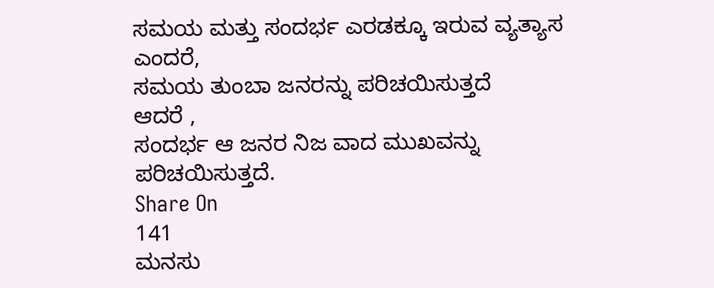ಸಮಯ ಮತ್ತು ಸಂದರ್ಭ ಎರಡಕ್ಕೂ ಇರುವ ವ್ಯತ್ಯಾಸ ಎಂದರೆ,
ಸಮಯ ತುಂಬಾ ಜನರನ್ನು ಪರಿಚಯಿಸುತ್ತದೆ
ಆದರೆ ,
ಸಂದರ್ಭ ಆ ಜನರ ನಿಜ ವಾದ ಮುಖವನ್ನು ಪರಿಚಯಿಸುತ್ತದೆ.
Share On
141
ಮನಸು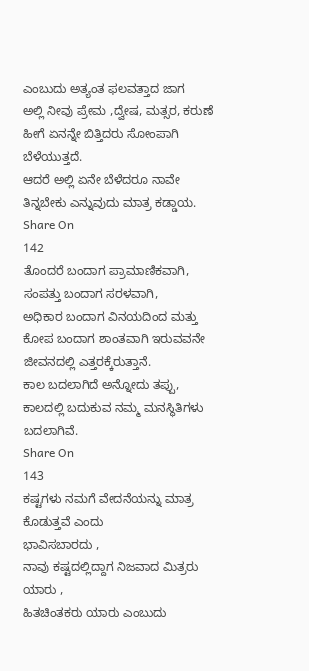ಎಂಬುದು ಅತ್ಯಂತ ಫಲವತ್ತಾದ ಜಾಗ
ಅಲ್ಲಿ ನೀವು ಪ್ರೇಮ ,ದ್ವೇಷ, ಮತ್ಸರ, ಕರುಣೆ ಹೀಗೆ ಏನನ್ನೇ ಬಿತ್ತಿದರು ಸೋಂಪಾಗಿ ಬೆಳೆಯುತ್ತದೆ.
ಆದರೆ ಅಲ್ಲಿ ಏನೇ ಬೆಳೆದರೂ ನಾವೇ ತಿನ್ನಬೇಕು ಎನ್ನುವುದು ಮಾತ್ರ ಕಡ್ಡಾಯ.
Share On
142
ತೊಂದರೆ ಬಂದಾಗ ಪ್ರಾಮಾಣಿಕವಾಗಿ,
ಸಂಪತ್ತು ಬಂದಾಗ ಸರಳವಾಗಿ,
ಅಧಿಕಾರ ಬಂದಾಗ ವಿನಯದಿಂದ ಮತ್ತು
ಕೋಪ ಬಂದಾಗ ಶಾಂತವಾಗಿ ಇರುವವನೇ ಜೀವನದಲ್ಲಿ ಎತ್ತರಕ್ಕೆರುತ್ತಾನೆ.
ಕಾಲ ಬದಲಾಗಿದೆ ಅನ್ನೋದು ತಪ್ಪು,
ಕಾಲದಲ್ಲಿ ಬದುಕುವ ನಮ್ಮ ಮನಸ್ಥಿತಿಗಳು ಬದಲಾಗಿವೆ.
Share On
143
ಕಷ್ಟಗಳು ನಮಗೆ ವೇದನೆಯನ್ನು ಮಾತ್ರ ಕೊಡುತ್ತವೆ ಎಂದು
ಭಾವಿಸಬಾರದು ,
ನಾವು ಕಷ್ಟದಲ್ಲಿದ್ದಾಗ ನಿಜವಾದ ಮಿತ್ರರು ಯಾರು ,
ಹಿತಚಿಂತಕರು ಯಾರು ಎಂಬುದು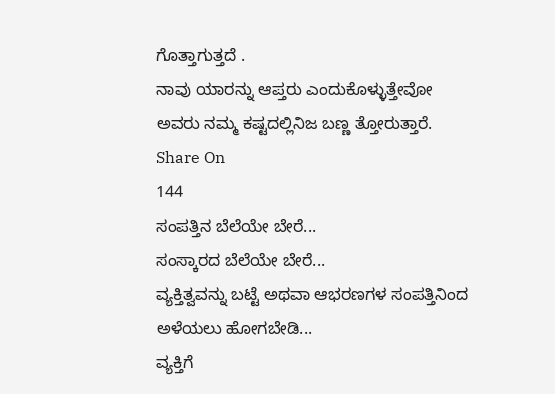ಗೊತ್ತಾಗುತ್ತದೆ .
ನಾವು ಯಾರನ್ನು ಆಪ್ತರು ಎಂದುಕೊಳ್ಳುತ್ತೇವೋ
ಅವರು ನಮ್ಮ ಕಷ್ಟದಲ್ಲಿನಿಜ ಬಣ್ಣ ತ್ತೋರುತ್ತಾರೆ.
Share On
144
ಸಂಪತ್ತಿನ ಬೆಲೆಯೇ ಬೇರೆ...
ಸಂಸ್ಕಾರದ ಬೆಲೆಯೇ ಬೇರೆ...
ವ್ಯಕ್ತಿತ್ವವನ್ನು ಬಟ್ಟೆ ಅಥವಾ ಆಭರಣಗಳ ಸಂಪತ್ತಿನಿಂದ ಅಳೆಯಲು ಹೋಗಬೇಡಿ...
ವ್ಯಕ್ತಿಗೆ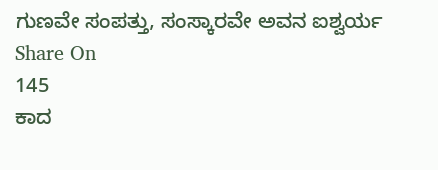ಗುಣವೇ ಸಂಪತ್ತು, ಸಂಸ್ಕಾರವೇ ಅವನ ಐಶ್ವರ್ಯ
Share On
145
ಕಾದ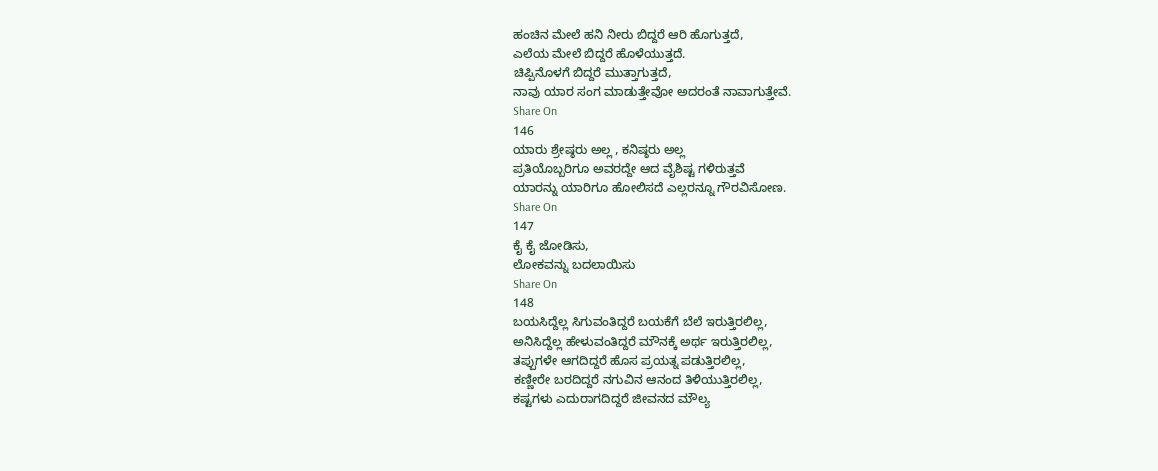ಹಂಚಿನ ಮೇಲೆ ಹನಿ ನೀರು ಬಿದ್ದರೆ ಆರಿ ಹೊಗುತ್ತದೆ,
ಎಲೆಯ ಮೇಲೆ ಬಿದ್ದರೆ ಹೊಳೆಯುತ್ತದೆ.
ಚಿಪ್ಪಿನೊಳಗೆ ಬಿದ್ದರೆ ಮುತ್ತಾಗುತ್ತದೆ,
ನಾವು ಯಾರ ಸಂಗ ಮಾಡುತ್ತೇವೋ ಅದರಂತೆ ನಾವಾಗುತ್ತೇವೆ.
Share On
146
ಯಾರು ಶ್ರೇಷ್ಠರು ಅಲ್ಲ , ಕನಿಷ್ಠರು ಅಲ್ಲ
ಪ್ರತಿಯೊಬ್ಬರಿಗೂ ಅವರದ್ದೇ ಆದ ವೈಶಿಷ್ಟ ಗಳಿರುತ್ತವೆ
ಯಾರನ್ನು ಯಾರಿಗೂ ಹೋಲಿಸದೆ ಎಲ್ಲರನ್ನೂ ಗೌರವಿಸೋಣ.
Share On
147
ಕೈ ಕೈ ಜೋಡಿಸು,
ಲೋಕವನ್ನು ಬದಲಾಯಿಸು
Share On
148
ಬಯಸಿದ್ದೆಲ್ಲ ಸಿಗುವಂತಿದ್ದರೆ ಬಯಕೆಗೆ ಬೆಲೆ ಇರುತ್ತಿರಲಿಲ್ಲ,
ಅನಿಸಿದ್ದೆಲ್ಲ ಹೇಳುವಂತಿದ್ದರೆ ಮೌನಕ್ಕೆ ಅರ್ಥ ಇರುತ್ತಿರಲಿಲ್ಲ,
ತಪ್ಪುಗಳೇ ಆಗದಿದ್ದರೆ ಹೊಸ ಪ್ರಯತ್ನ ಪಡುತ್ತಿರಲಿಲ್ಲ,
ಕಣ್ಣೀರೇ ಬರದಿದ್ದರೆ ನಗುವಿನ ಆನಂದ ತಿಳಿಯುತ್ತಿರಲಿಲ್ಲ,
ಕಷ್ಟಗಳು ಎದುರಾಗದಿದ್ದರೆ ಜೀವನದ ಮೌಲ್ಯ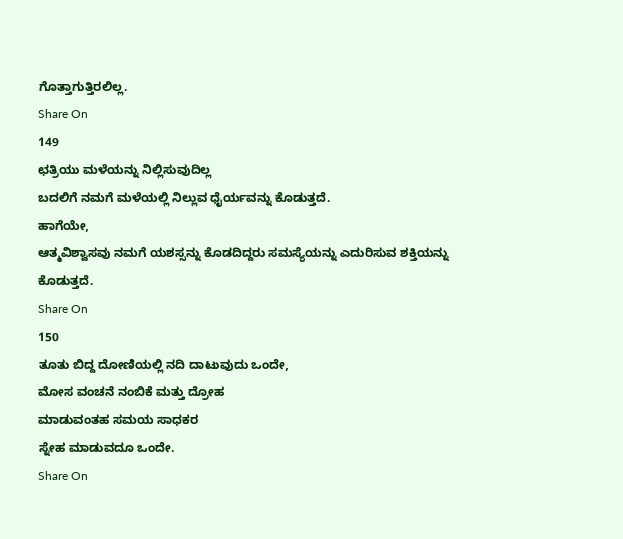ಗೊತ್ತಾಗುತ್ತಿರಲಿಲ್ಲ.
Share On
149
ಛತ್ರಿಯು ಮಳೆಯನ್ನು ನಿಲ್ಲಿಸುವುದಿಲ್ಲ
ಬದಲಿಗೆ ನಮಗೆ ಮಳೆಯಲ್ಲಿ ನಿಲ್ಲುವ ಧೈರ್ಯವನ್ನು ಕೊಡುತ್ತದೆ.
ಹಾಗೆಯೇ,
ಆತ್ಮವಿಶ್ವಾಸವು ನಮಗೆ ಯಶಸ್ಸನ್ನು ಕೊಡದಿದ್ದರು ಸಮಸ್ಯೆಯನ್ನು ಎದುರಿಸುವ ಶಕ್ತಿಯನ್ನು ಕೊಡುತ್ತದೆ.
Share On
150
ತೂತು ಬಿದ್ದ ದೋಣಿಯಲ್ಲಿ ನದಿ ದಾಟುವುದು ಒಂದೇ,
ಮೋಸ ವಂಚನೆ ನಂಬಿಕೆ ಮತ್ತು ದ್ರೋಹ
ಮಾಡುವಂತಹ ಸಮಯ ಸಾಧಕರ
ಸ್ನೇಹ ಮಾಡುವದೂ ಒಂದೇ.
Share On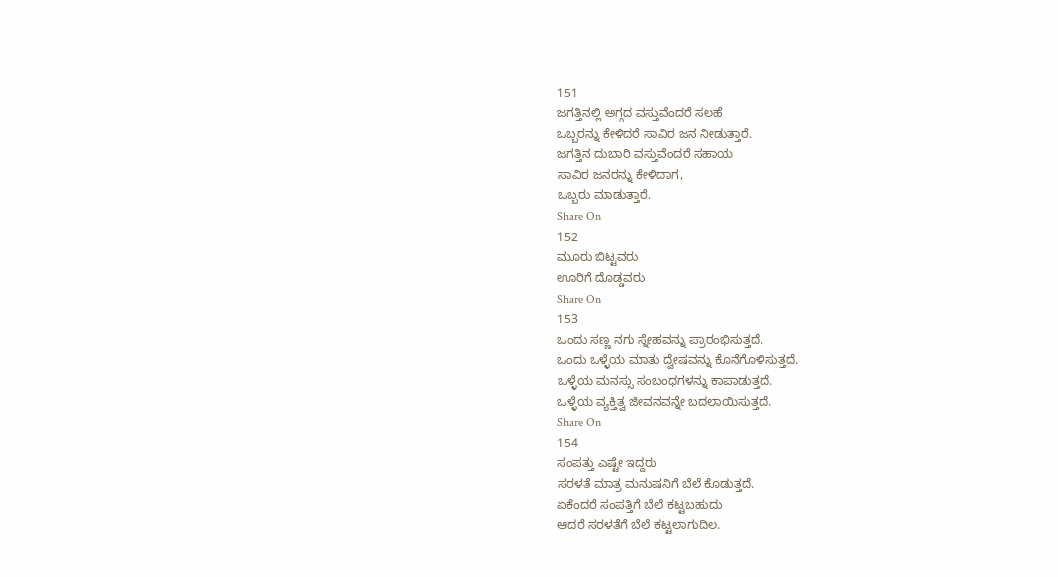151
ಜಗತ್ತಿನಲ್ಲಿ ಅಗ್ಗದ ವಸ್ತುವೆಂದರೆ ಸಲಹೆ
ಒಬ್ಬರನ್ನು ಕೇಳಿದರೆ ಸಾವಿರ ಜನ ನೀಡುತ್ತಾರೆ.
ಜಗತ್ತಿನ ದುಬಾರಿ ವಸ್ತುವೆಂದರೆ ಸಹಾಯ
ಸಾವಿರ ಜನರನ್ನು ಕೇಳಿದಾಗ,
ಒಬ್ಬರು ಮಾಡುತ್ತಾರೆ.
Share On
152
ಮೂರು ಬಿಟ್ಟವರು
ಊರಿಗೆ ದೊಡ್ಡವರು
Share On
153
ಒಂದು ಸಣ್ಣ ನಗು ಸ್ನೇಹವನ್ನು ಪ್ರಾರಂಭಿಸುತ್ತದೆ.
ಒಂದು ಒಳ್ಳೆಯ ಮಾತು ದ್ವೇಷವನ್ನು ಕೊನೆಗೊಳಿಸುತ್ತದೆ.
ಒಳ್ಳೆಯ ಮನಸ್ಸು ಸಂಬಂಧಗಳನ್ನು ಕಾಪಾಡುತ್ತದೆ.
ಒಳ್ಳೆಯ ವ್ಯಕ್ತಿತ್ವ ಜೀವನವನ್ನೇ ಬದಲಾಯಿಸುತ್ತದೆ.
Share On
154
ಸಂಪತ್ತು ಎಷ್ಟೇ ಇದ್ದರು
ಸರಳತೆ ಮಾತ್ರ ಮನುಷನಿಗೆ ಬೆಲೆ ಕೊಡುತ್ತದೆ.
ಏಕೆಂದರೆ ಸಂಪತ್ತಿಗೆ ಬೆಲೆ ಕಟ್ಟಬಹುದು
ಆದರೆ ಸರಳತೆಗೆ ಬೆಲೆ ಕಟ್ಟಲಾಗುದಿಲ.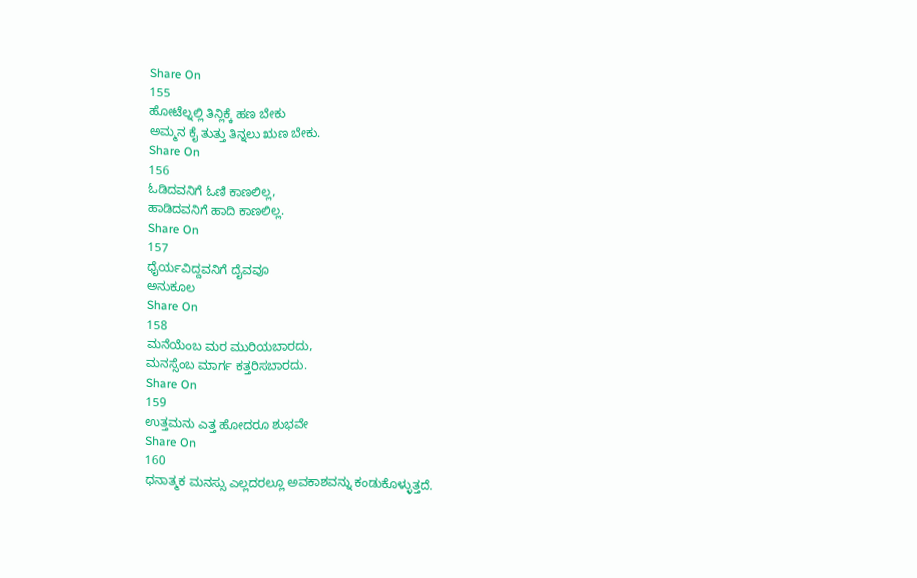Share On
155
ಹೋಟೆಲ್ನಲ್ಲಿ ತಿನ್ಲಿಕ್ಕೆ ಹಣ ಬೇಕು
ಅಮ್ಮನ ಕೈ ತುತ್ತು ತಿನ್ನಲು ಋಣ ಬೇಕು.
Share On
156
ಓಡಿದವನಿಗೆ ಓಣಿ ಕಾಣಲಿಲ್ಲ,
ಹಾಡಿದವನಿಗೆ ಹಾದಿ ಕಾಣಲಿಲ್ಲ.
Share On
157
ಧೈರ್ಯವಿದ್ದವನಿಗೆ ದೈವವೂ
ಅನುಕೂಲ
Share On
158
ಮನೆಯೆಂಬ ಮರ ಮುರಿಯಬಾರದು,
ಮನಸ್ಸೆಂಬ ಮಾರ್ಗ ಕತ್ತರಿಸಬಾರದು.
Share On
159
ಉತ್ತಮನು ಎತ್ತ ಹೋದರೂ ಶುಭವೇ
Share On
160
ಧನಾತ್ಮಕ ಮನಸ್ಸು ಎಲ್ಲದರಲ್ಲೂ ಅವಕಾಶವನ್ನು ಕಂಡುಕೊಳ್ಳುತ್ತದೆ.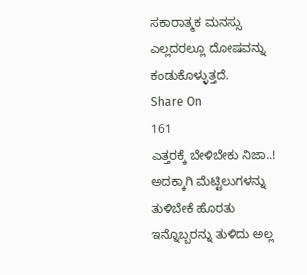ಸಕಾರಾತ್ಮಕ ಮನಸ್ಸು ಎಲ್ಲದರಲ್ಲೂ ದೋಷವನ್ನು ಕಂಡುಕೊಳ್ಳುತ್ತದೆ.
Share On
161
ಎತ್ತರಕ್ಕೆ ಬೇಳಿಬೇಕು ನಿಜಾ..!
ಅದಕ್ಕಾಗಿ ಮೆಟ್ಟಿಲುಗಳನ್ನು ತುಳಿಬೇಕೆ ಹೊರತು ಇನ್ನೊಬ್ಬರನ್ನು ತುಳಿದು ಅಲ್ಲ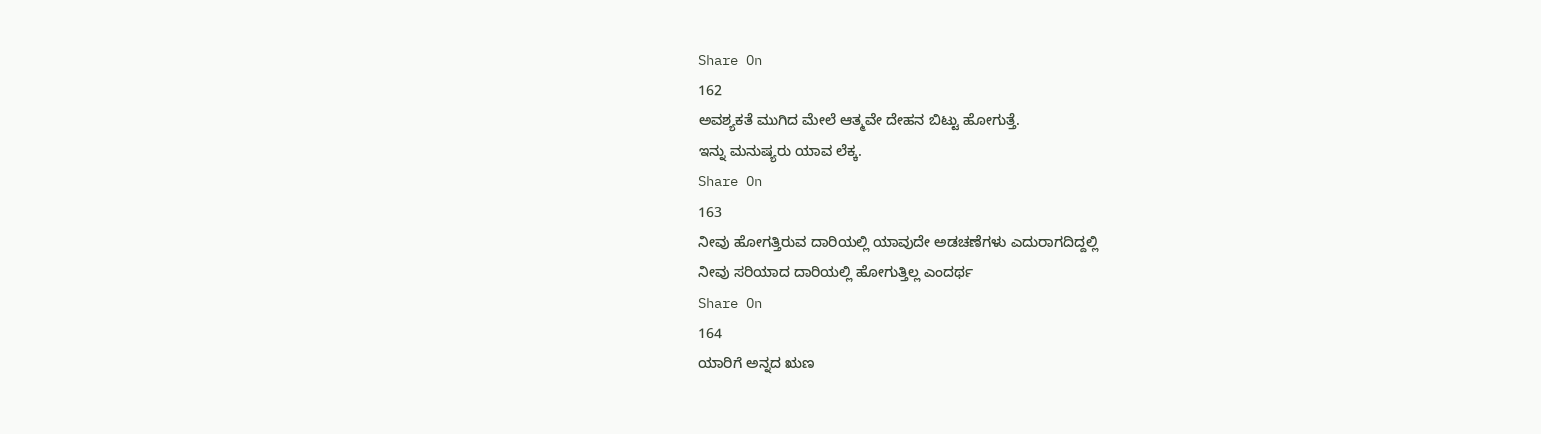Share On
162
ಅವಶ್ಯಕತೆ ಮುಗಿದ ಮೇಲೆ ಆತ್ಮವೇ ದೇಹನ ಬಿಟ್ಟು ಹೋಗುತ್ತೆ.
ಇನ್ನು ಮನುಷ್ಯರು ಯಾವ ಲೆಕ್ಕ.
Share On
163
ನೀವು ಹೋಗತ್ತಿರುವ ದಾರಿಯಲ್ಲಿ ಯಾವುದೇ ಅಡಚಣೆಗಳು ಎದುರಾಗದಿದ್ದಲ್ಲಿ
ನೀವು ಸರಿಯಾದ ದಾರಿಯಲ್ಲಿ ಹೋಗುತ್ತಿಲ್ಲ ಎಂದರ್ಥ
Share On
164
ಯಾರಿಗೆ ಅನ್ನದ ಋಣ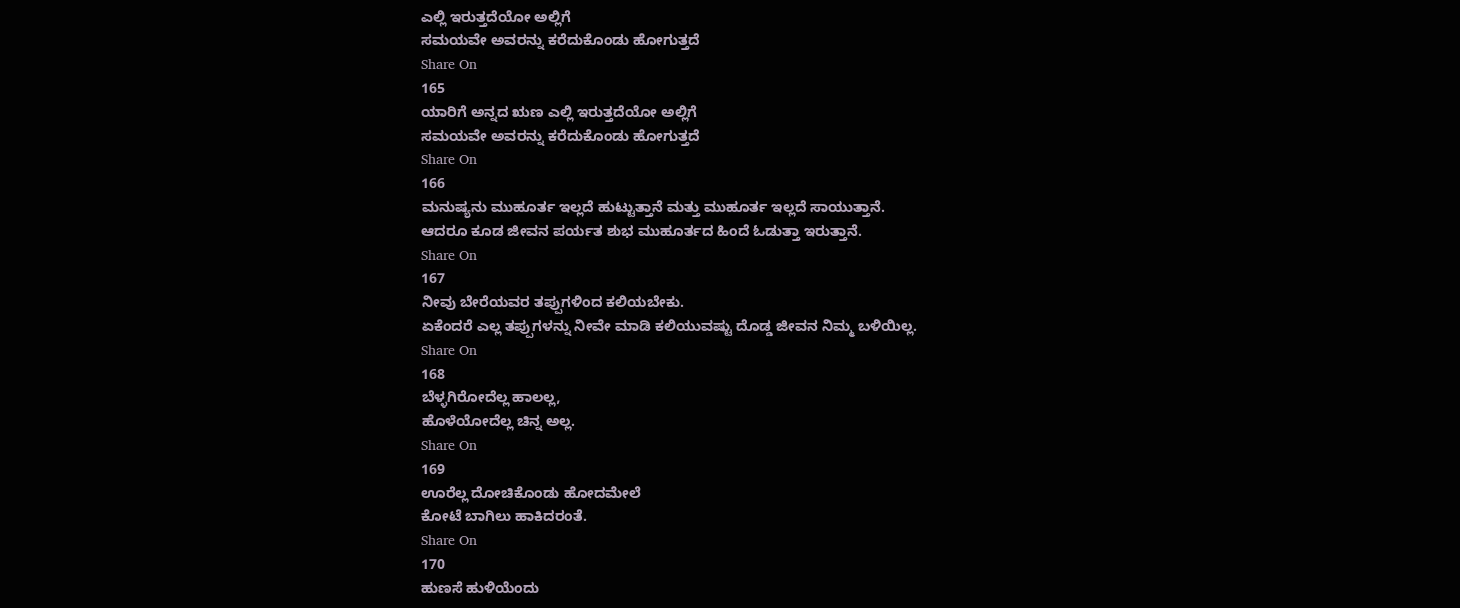ಎಲ್ಲಿ ಇರುತ್ತದೆಯೋ ಅಲ್ಲಿಗೆ
ಸಮಯವೇ ಅವರನ್ನು ಕರೆದುಕೊಂಡು ಹೋಗುತ್ತದೆ
Share On
165
ಯಾರಿಗೆ ಅನ್ನದ ಋಣ ಎಲ್ಲಿ ಇರುತ್ತದೆಯೋ ಅಲ್ಲಿಗೆ
ಸಮಯವೇ ಅವರನ್ನು ಕರೆದುಕೊಂಡು ಹೋಗುತ್ತದೆ
Share On
166
ಮನುಷ್ಯನು ಮುಹೂರ್ತ ಇಲ್ಲದೆ ಹುಟ್ಟುತ್ತಾನೆ ಮತ್ತು ಮುಹೂರ್ತ ಇಲ್ಲದೆ ಸಾಯುತ್ತಾನೆ.
ಆದರೂ ಕೂಡ ಜೀವನ ಪರ್ಯತ ಶುಭ ಮುಹೂರ್ತದ ಹಿಂದೆ ಓಡುತ್ತಾ ಇರುತ್ತಾನೆ.
Share On
167
ನೀವು ಬೇರೆಯವರ ತಪ್ಪುಗಳಿಂದ ಕಲಿಯಬೇಕು.
ಏಕೆಂದರೆ ಎಲ್ಲ ತಪ್ಪುಗಳನ್ನು ನೀವೇ ಮಾಡಿ ಕಲಿಯುವಷ್ಟು ದೊಡ್ಡ ಜೀವನ ನಿಮ್ಮ ಬಳಿಯಿಲ್ಲ.
Share On
168
ಬೆಳ್ಳಗಿರೋದೆಲ್ಲ ಹಾಲಲ್ಲ,
ಹೊಳೆಯೋದೆಲ್ಲ ಚಿನ್ನ ಅಲ್ಲ.
Share On
169
ಊರೆಲ್ಲ ದೋಚಿಕೊಂಡು ಹೋದಮೇಲೆ
ಕೋಟೆ ಬಾಗಿಲು ಹಾಕಿದರಂತೆ.
Share On
170
ಹುಣಸೆ ಹುಳಿಯೆಂದು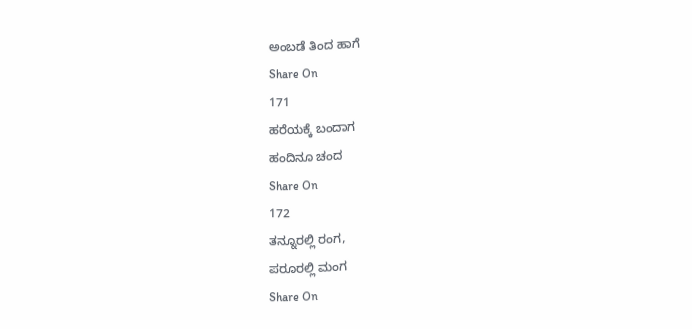ಅಂಬಡೆ ತಿಂದ ಹಾಗೆ
Share On
171
ಹರೆಯಕ್ಕೆ ಬಂದಾಗ
ಹಂದಿನೂ ಚಂದ
Share On
172
ತನ್ನೂರಲ್ಲಿ ರಂಗ,
ಪರೂರಲ್ಲಿ ಮಂಗ
Share On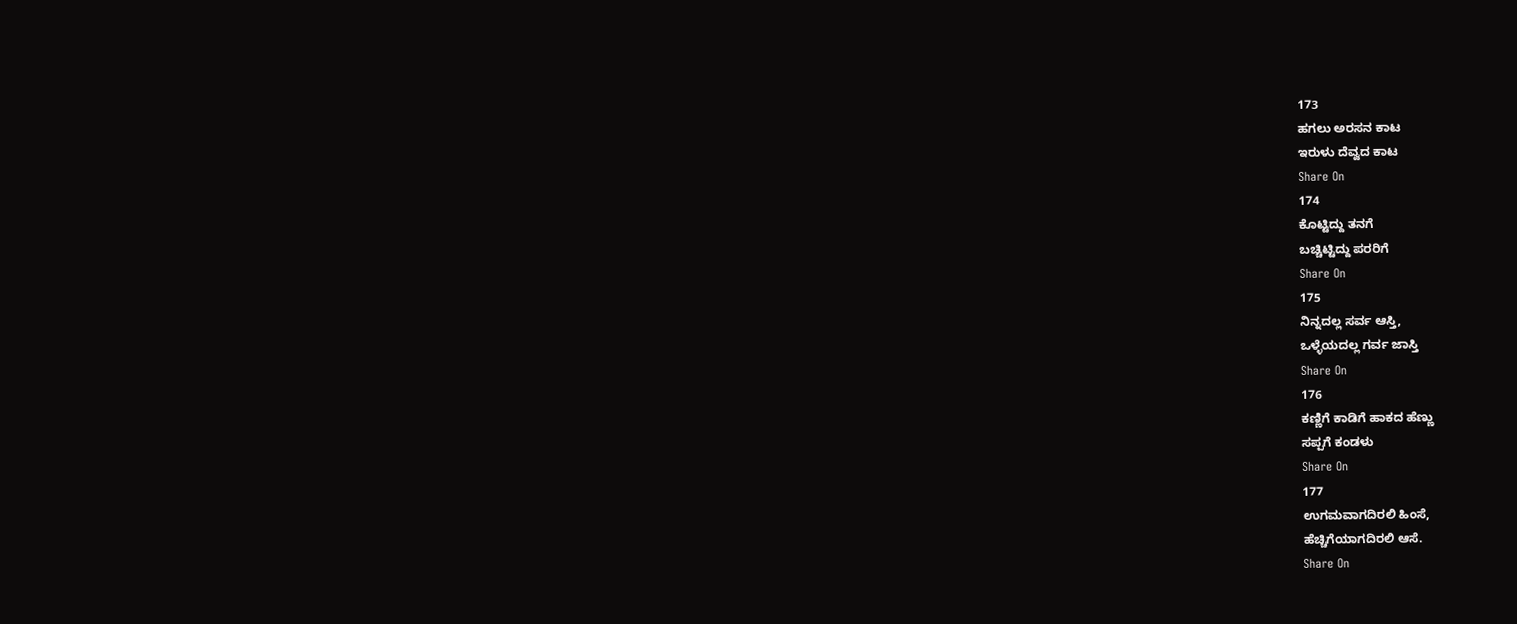173
ಹಗಲು ಅರಸನ ಕಾಟ
ಇರುಳು ದೆವ್ವದ ಕಾಟ
Share On
174
ಕೊಟ್ಟಿದ್ದು ತನಗೆ
ಬಚ್ಚಿಟ್ಟಿದ್ದು ಪರರಿಗೆ
Share On
175
ನಿನ್ನದಲ್ಲ ಸರ್ವ ಆಸ್ತಿ,
ಒಳ್ಳೆಯದಲ್ಲ ಗರ್ವ ಜಾಸ್ತಿ
Share On
176
ಕಣ್ಣಿಗೆ ಕಾಡಿಗೆ ಹಾಕದ ಹೆಣ್ಣು
ಸಪ್ಪಗೆ ಕಂಡಳು
Share On
177
ಉಗಮವಾಗದಿರಲಿ ಹಿಂಸೆ,
ಹೆಚ್ಚಿಗೆಯಾಗದಿರಲಿ ಆಸೆ.
Share On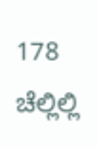178
ಚೆಲ್ಲಿಲ್ಲಿ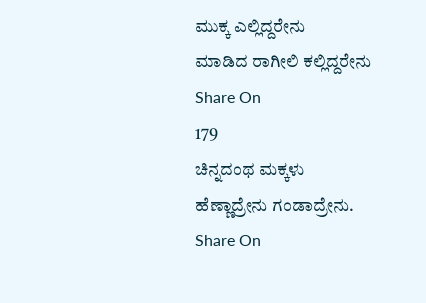ಮುಕ್ಕ ಎಲ್ಲಿದ್ದರೇನು
ಮಾಡಿದ ರಾಗೀಲಿ ಕಲ್ಲಿದ್ದರೇನು
Share On
179
ಚಿನ್ನದಂಥ ಮಕ್ಕಳು
ಹೆಣ್ಣಾದ್ರೇನು ಗಂಡಾದ್ರೇನು.
Share On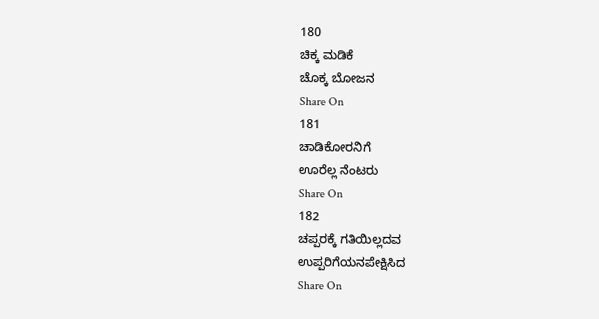180
ಚಿಕ್ಕ ಮಡಿಕೆ
ಚೊಕ್ಕ ಬೋಜನ
Share On
181
ಚಾಡಿಕೋರನಿಗೆ
ಊರೆಲ್ಲ ನೆಂಟರು
Share On
182
ಚಪ್ಪರಕ್ಕೆ ಗತಿಯಿಲ್ಲದವ
ಉಪ್ಪರಿಗೆಯನಪೇಕ್ಷಿಸಿದ
Share On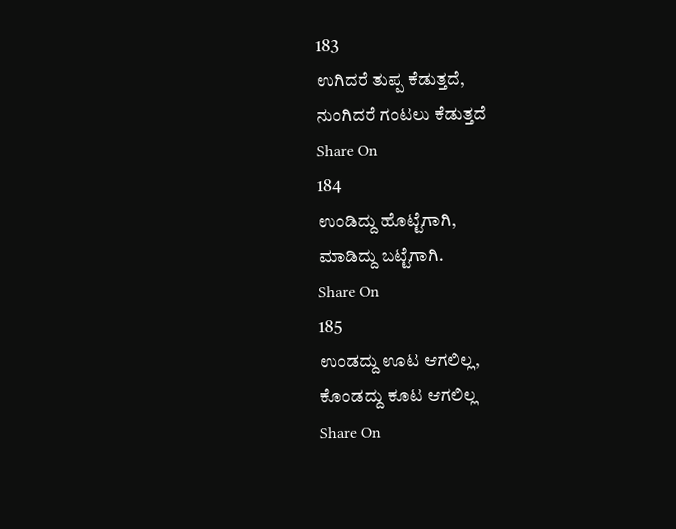183
ಉಗಿದರೆ ತುಪ್ಪ ಕೆಡುತ್ತದೆ,
ನುಂಗಿದರೆ ಗಂಟಲು ಕೆಡುತ್ತದೆ
Share On
184
ಉಂಡಿದ್ದು ಹೊಟ್ಟೆಗಾಗಿ,
ಮಾಡಿದ್ದು ಬಟ್ಟೆಗಾಗಿ.
Share On
185
ಉಂಡದ್ದು ಊಟ ಆಗಲಿಲ್ಲ,
ಕೊಂಡದ್ದು ಕೂಟ ಆಗಲಿಲ್ಲ
Share On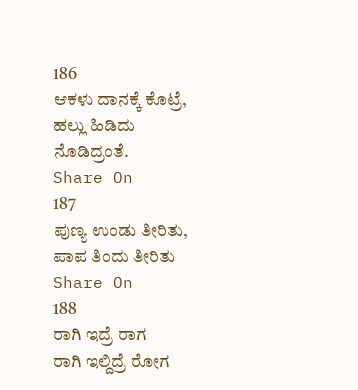186
ಆಕಳು ದಾನಕ್ಕೆ ಕೊಟ್ರೆ,
ಹಲ್ಲು ಹಿಡಿದು ನೊಡಿದ್ರಂತೆ.
Share On
187
ಪುಣ್ಯ ಉಂಡು ತೀರಿತು,
ಪಾಪ ತಿಂದು ತೀರಿತು
Share On
188
ರಾಗಿ ಇದ್ರೆ ರಾಗ
ರಾಗಿ ಇಲ್ದಿದ್ರೆ ರೋಗ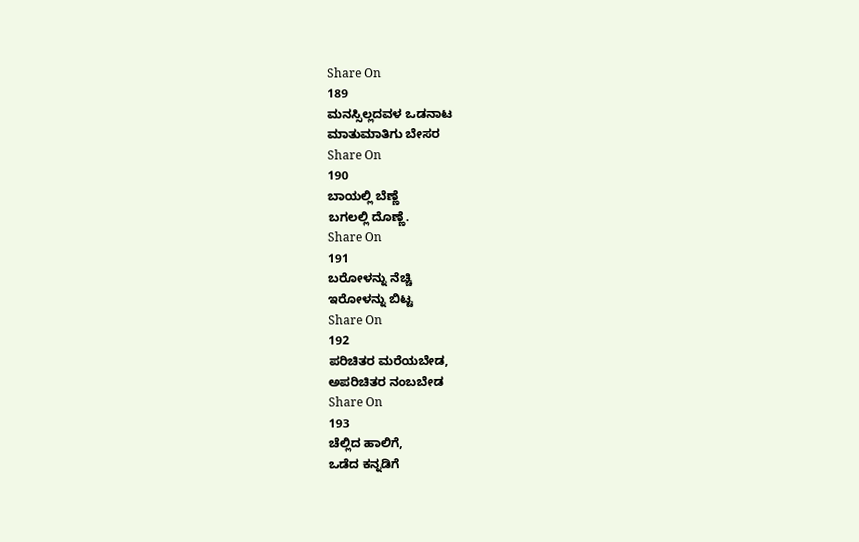Share On
189
ಮನಸ್ಸಿಲ್ಲದವಳ ಒಡನಾಟ
ಮಾತುಮಾತಿಗು ಬೇಸರ
Share On
190
ಬಾಯಲ್ಲಿ ಬೆಣ್ಣೆ
ಬಗಲಲ್ಲಿ ದೊಣ್ಣೆ.
Share On
191
ಬರೋಳನ್ನು ನೆಚ್ಚಿ
ಇರೋಳನ್ನು ಬಿಟ್ಟ
Share On
192
ಪರಿಚಿತರ ಮರೆಯಬೇಡ,
ಅಪರಿಚಿತರ ನಂಬಬೇಡ
Share On
193
ಚೆಲ್ಲಿದ ಹಾಲಿಗೆ,
ಒಡೆದ ಕನ್ನಡಿಗೆ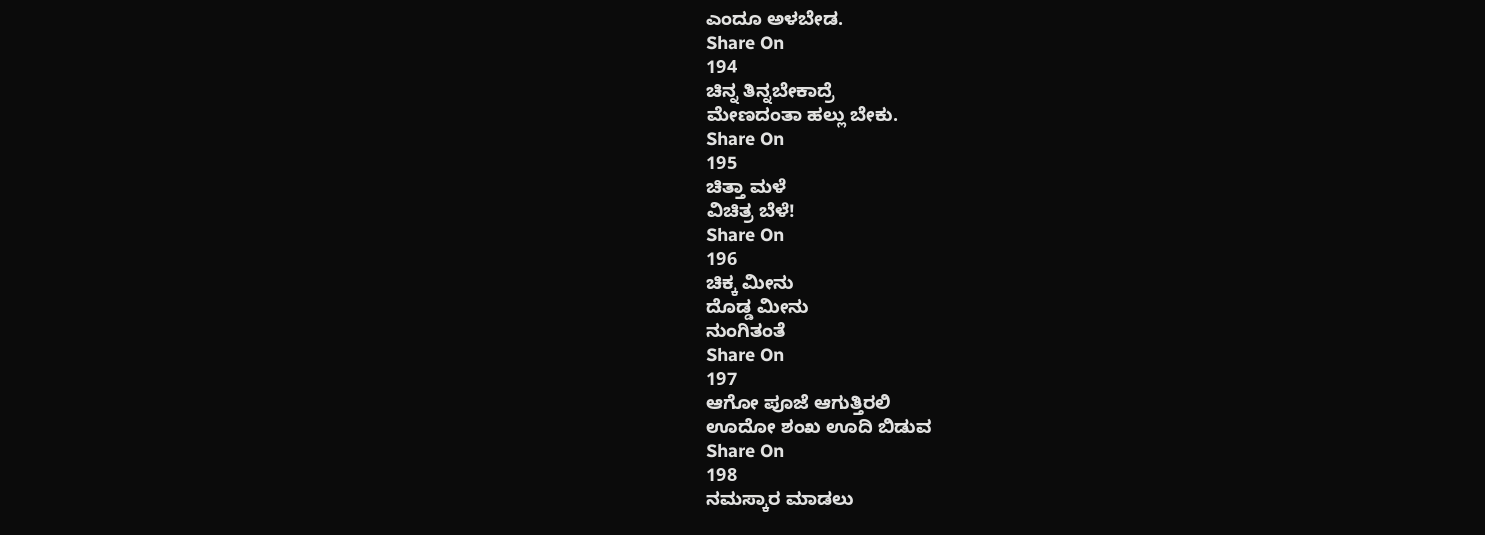ಎಂದೂ ಅಳಬೇಡ.
Share On
194
ಚಿನ್ನ ತಿನ್ನಬೇಕಾದ್ರೆ
ಮೇಣದಂತಾ ಹಲ್ಲು ಬೇಕು.
Share On
195
ಚಿತ್ತಾ ಮಳೆ
ವಿಚಿತ್ರ ಬೆಳೆ!
Share On
196
ಚಿಕ್ಕ ಮೀನು
ದೊಡ್ಡ ಮೀನು
ನುಂಗಿತಂತೆ
Share On
197
ಆಗೋ ಪೂಜೆ ಆಗುತ್ತಿರಲಿ
ಊದೋ ಶಂಖ ಊದಿ ಬಿಡುವ
Share On
198
ನಮಸ್ಕಾರ ಮಾಡಲು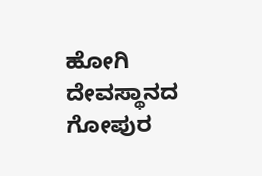ಹೋಗಿ
ದೇವಸ್ಥಾನದ ಗೋಪುರ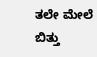ತಲೇ ಮೇಲೆ ಬಿತ್ತು